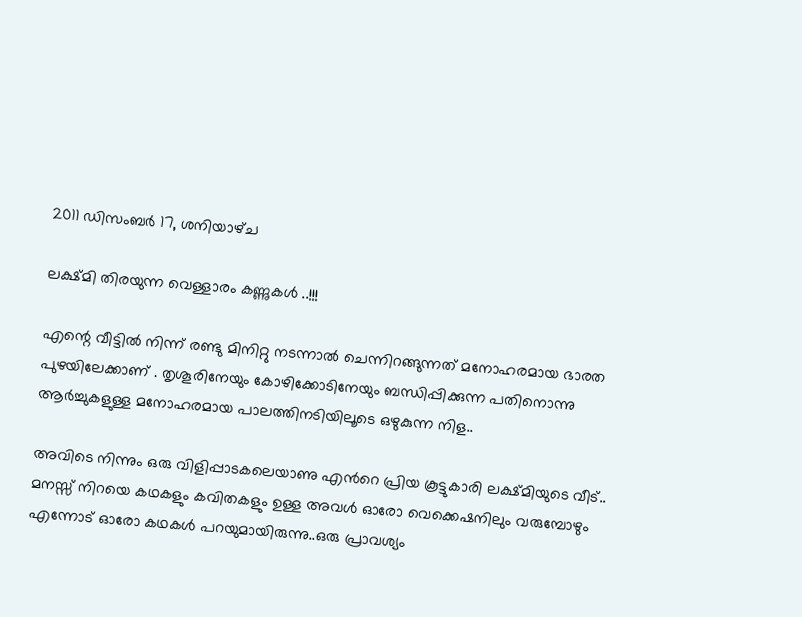2011 ഡിസംബർ 17, ശനിയാഴ്‌ച

ലക്ഷ്മി തിരയുന്ന വെള്ളാരം കണ്ണുകള്‍ ..!!!

എന്റെ വീട്ടില്‍ നിന്ന് രണ്ടു മിനിറ്റു നടന്നാല്‍ ചെന്നിറങ്ങുന്നത് മനോഹരമായ ഭാരത പുഴയിലേക്കാണ് . തൃശൂരിനേയും കോഴിക്കോടിനേയും ബന്ധിപ്പിക്കുന്ന പതിനൊന്നു ആര്‍ച്ചുകളുള്ള മനോഹരമായ പാലത്തിനടിയിലൂടെ ഒഴുകുന്ന നിള..

അവിടെ നിന്നും ഒരു വിളിപ്പാടകലെയാണു എന്‍റെ പ്രിയ കൂട്ടുകാരി ലക്ഷ്മിയുടെ വീട്.. മനസ്സ് നിറയെ കഥകളും കവിതകളും ഉള്ള അവള്‍ ഓരോ വെക്കെഷനിലും വരുമ്പോഴും എന്നോട് ഓരോ കഥകള്‍ പറയുമായിരുന്നു..ഒരു പ്രാവശ്യം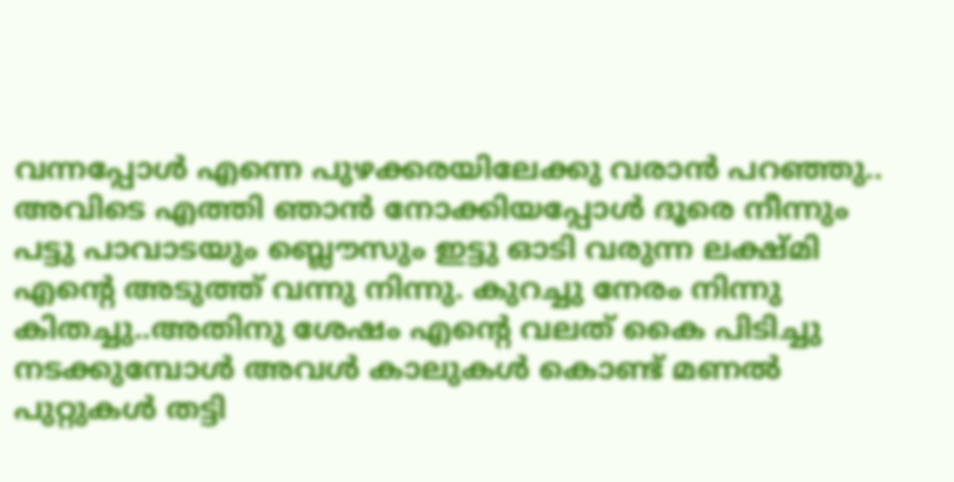വന്നപ്പോള്‍ എന്നെ പുഴക്കരയിലേക്കു വരാന്‍ പറഞ്ഞു.. അവിടെ എത്തി ഞാന്‍ നോക്കിയപ്പോള്‍ ദൂരെ നീന്നും പട്ടു പാവാടയും ബ്ലൌസും ഇട്ടു ഓടി വരുന്ന ലക്ഷ്മി എന്‍റെ അടുത്ത് വന്നു നിന്നു. കുറച്ചു നേരം നിന്നു കിതച്ചു..അതിനു ശേഷം എന്‍റെ വലത് കൈ പിടിച്ചു നടക്കുമ്പോള്‍ അവള്‍ കാലുകള്‍ കൊണ്ട് മണല്‍ പുറ്റുകള്‍ തട്ടി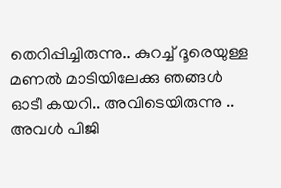തെറിപ്പിച്ചിരുന്നു.. കുറച്ച് ദൂരെയുള്ള മണല്‍ മാടിയിലേക്കു ഞങ്ങള്‍ ഓടീ കയറി.. അവിടെയിരുന്നു .. അവള്‍ പിജി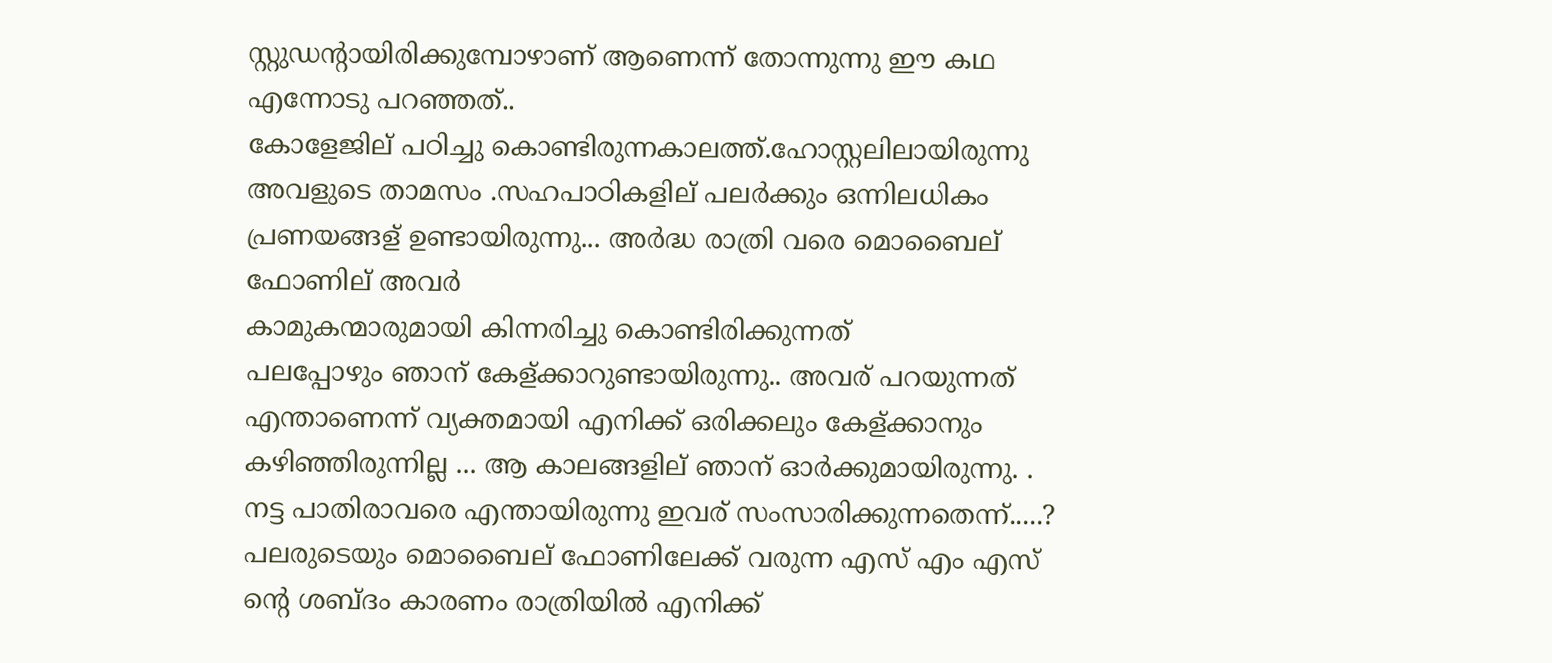സ്റ്റുഡന്‍റായിരിക്കുമ്പോഴാണ് ആണെന്ന് തോന്നുന്നു ഈ കഥ എന്നോടു പറഞ്ഞത്..
കോളേജില് പഠിച്ചു കൊണ്ടിരുന്നകാലത്ത്.ഹോസ്റ്റലിലായിരുന്നു അവളുടെ താമസം .സഹപാഠികളില് പലര്‍ക്കും ഒന്നിലധികം പ്രണയങ്ങള് ഉണ്ടായിരുന്നു... അര്‍ദ്ധ രാത്രി വരെ മൊബൈല് ഫോണില് അവര്‍
കാമുകന്മാരുമായി കിന്നരിച്ചു കൊണ്ടിരിക്കുന്നത്
പലപ്പോഴും ഞാന് കേള്ക്കാറുണ്ടായിരുന്നു.. അവര് പറയുന്നത് എന്താണെന്ന് വ്യക്തമായി എനിക്ക് ഒരിക്കലും കേള്ക്കാനും കഴിഞ്ഞിരുന്നില്ല ... ആ കാലങ്ങളില് ഞാന് ഓര്‍ക്കുമായിരുന്നു. . നട്ട പാതിരാവരെ എന്തായിരുന്നു ഇവര് സംസാരിക്കുന്നതെന്ന്.....? പലരുടെയും മൊബൈല് ഫോണിലേക്ക് വരുന്ന എസ് എം എസ് ന്റെ ശബ്ദം കാരണം രാത്രിയില്‍ എനിക്ക്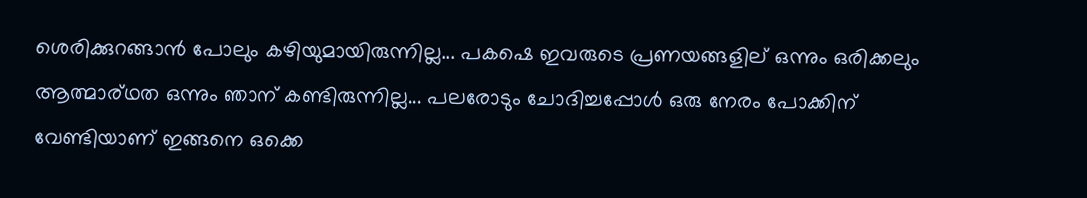ശെരിക്കുറങ്ങാന്‍ പോലും കഴിയുമായിരുന്നില്ല... പകഷെ ഇവരുടെ പ്രണയങ്ങളില് ഒന്നും ഒരിക്കലും ആത്മാര്ഥത ഒന്നും ഞാന് കണ്ടിരുന്നില്ല... പലരോടും ചോദിച്ചപ്പോള്‍ ഒരു നേരം പോക്കിന് വേണ്ടിയാണ് ഇങ്ങനെ ഒക്കെ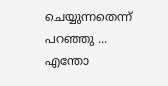ചെയ്യുന്നതെന്ന് പറഞ്ഞു ...
എന്തോ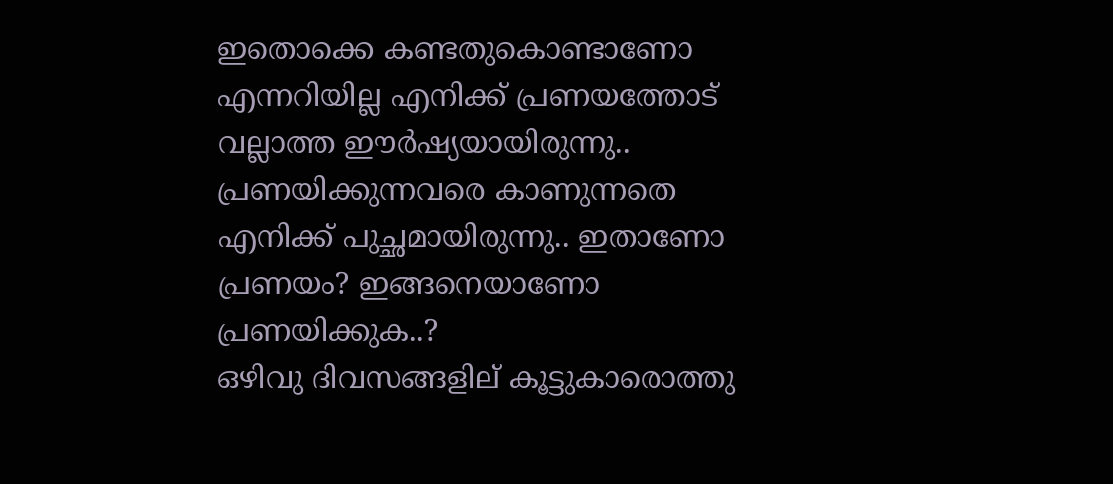ഇതൊക്കെ കണ്ടതുകൊണ്ടാണോ എന്നറിയില്ല എനിക്ക് പ്രണയത്തോട് വല്ലാത്ത ഈര്‍ഷ്യയായിരുന്നു.. പ്രണയിക്കുന്നവരെ കാണുന്നതെ എനിക്ക് പുച്ഛമായിരുന്നു.. ഇതാണോ പ്രണയം? ഇങ്ങനെയാണോ പ്രണയിക്കുക..?
ഒഴിവു ദിവസങ്ങളില് കൂട്ടുകാരൊത്തു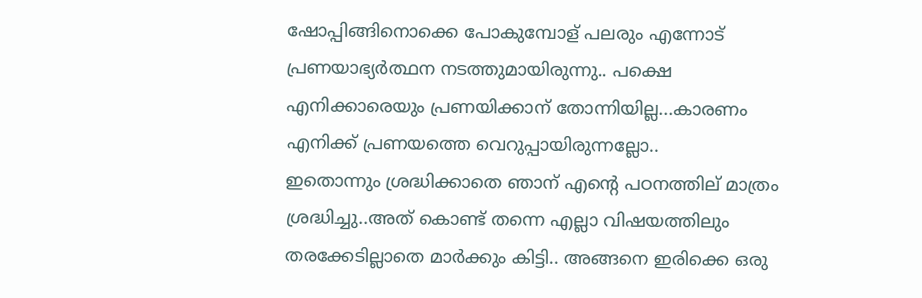ഷോപ്പിങ്ങിനൊക്കെ പോകുമ്പോള് പലരും എന്നോട് പ്രണയാഭ്യര്‍ത്ഥന നടത്തുമായിരുന്നു.. പക്ഷെ എനിക്കാരെയും പ്രണയിക്കാന് തോന്നിയില്ല...കാരണം എനിക്ക് പ്രണയത്തെ വെറുപ്പായിരുന്നല്ലോ..
ഇതൊന്നും ശ്രദ്ധിക്കാതെ ഞാന് എന്റെ പഠനത്തില് മാത്രം ശ്രദ്ധിച്ചു..അത് കൊണ്ട് തന്നെ എല്ലാ വിഷയത്തിലും തരക്കേടില്ലാതെ മാര്‍ക്കും കിട്ടി.. അങ്ങനെ ഇരിക്കെ ഒരു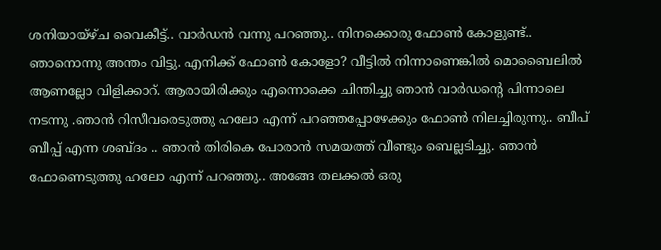ശനിയായ്ഴ്ച വൈകീട്ട്.. വാര്‍ഡന്‍ വന്നു പറഞ്ഞു.. നിനക്കൊരു ഫോണ്‍ കോളുണ്ട്.. ഞാനൊന്നു അന്തം വിട്ടു. എനിക്ക് ഫോണ്‍ കോളോ? വീട്ടില്‍ നിന്നാണെങ്കില്‍ മൊബൈലില്‍ ആണല്ലോ വിളിക്കാറ്. ആരായിരിക്കും എന്നൊക്കെ ചിന്തിച്ചു ഞാന്‍ വാര്‍ഡന്റെ പിന്നാലെ നടന്നു .ഞാന്‍ റിസീവരെടുത്തു ഹലോ എന്ന് പറഞ്ഞപ്പോഴേക്കും ഫോണ്‍ നിലച്ചിരുന്നു.. ബീപ് ബീപ്പ് എന്ന ശബ്ദം .. ഞാന്‍ തിരികെ പോരാന്‍ സമയത്ത് വീണ്ടും ബെല്ലടിച്ചു. ഞാന്‍ ഫോണെടുത്തു ഹലോ എന്ന് പറഞ്ഞു.. അങ്ങേ തലക്കല്‍ ഒരു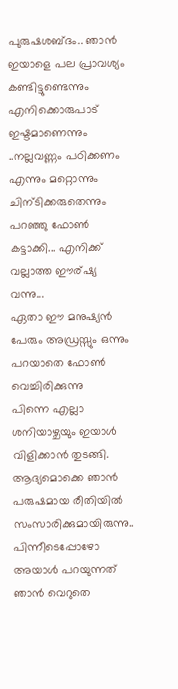പുരുഷശബ്ദം.. ഞാന്‍ ഇയാളെ പല പ്രാവശ്യം കണ്ടിട്ടുണ്ടെന്നും എനിക്കൊരുപാട് ഇഷ്ടമാണെന്നും ..നല്ലവണ്ണം പഠിക്കണം എന്നും മറ്റൊന്നും ചിന്ടിക്കരുതെന്നും പറഞ്ഞു ഫോണ്‍ കട്ടാക്കി... എനിക്ക് വല്ലാത്ത ഈര്ഷ്യ വന്നു...
ഏതാ ഈ മനുഷ്യന്‍ പേരും അഡ്രസ്സും ഒന്നും പറയാതെ ഫോണ്‍ വെച്ചിരിക്കുന്നു
പിന്നെ എല്ലാ ശനിയാഴ്ചയും ഇയാള്‍ വിളിക്കാന്‍ തുടങ്ങി.
ആദ്യമൊക്കെ ഞാന്‍ പരുഷമായ രീതിയില്‍ സംസാരിക്കുമായിരുന്നു.. പിന്നീടെപ്പോഴോ അയാള്‍ പറയുന്നത് ഞാന്‍ വെറുതെ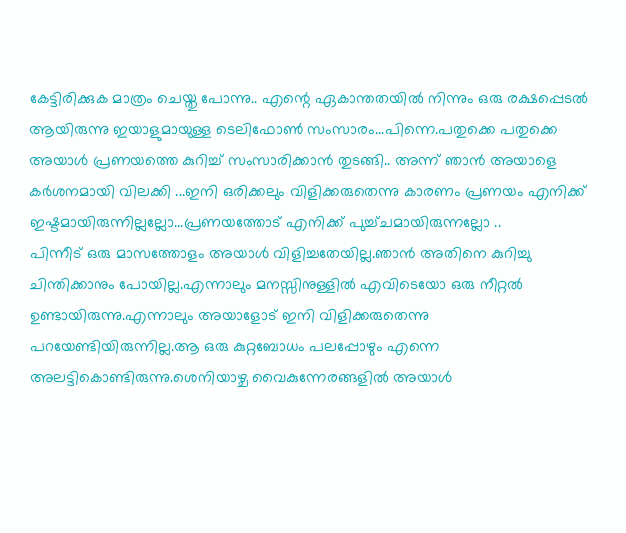കേട്ടിരിക്കുക മാത്രം ചെയ്തു പോന്നു.. എന്റെ ഏകാന്തതയില്‍ നിന്നും ഒരു രക്ഷപ്പെടല്‍ ആയിരുന്നു ഇയാളുമായുള്ള ടെലിഫോണ്‍ സംസാരം...പിന്നെ.പതുക്കെ പതുക്കെ അയാള്‍ പ്രണയത്തെ കുറിച്ച് സംസാരിക്കാന്‍ തുടങ്ങി.. അന്ന് ഞാന്‍ അയാളെ കര്‍ശനമായി വിലക്കി ...ഇനി ഒരിക്കലും വിളിക്കരുതെന്നു കാരണം പ്രണയം എനിക്ക് ഇഷ്ടമായിരുന്നില്ലല്ലോ...പ്രണയത്തോട് എനിക്ക് പുച്ച്ചമായിരുന്നല്ലോ ..
പിന്നീട് ഒരു മാസത്തോളം അയാള്‍ വിളിച്ചതേയില്ല.ഞാന്‍ അതിനെ കുറിച്ചു ചിന്തിക്കാനും പോയില്ല.എന്നാലും മനസ്സിനുള്ളില്‍ എവിടെയോ ഒരു നീറ്റല്‍ ഉണ്ടായിരുന്നു.എന്നാലും അയാളോട് ഇനി വിളിക്കരുതെന്നു പറയേണ്ടിയിരുന്നില്ല.ആ ഒരു കുറ്റബോധം പലപ്പോഴും എന്നെ അലട്ടികൊണ്ടിരുന്നു.ശെനിയാഴ്ച വൈകുന്നേരങ്ങളില്‍ അയാള്‍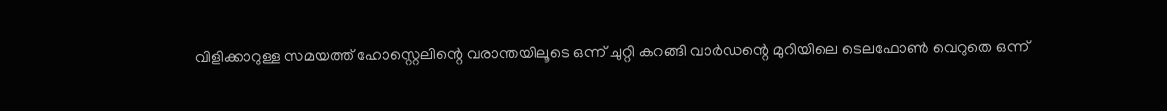വിളിക്കാറുള്ള സമയത്ത് ഹോസ്റ്റെലിന്റെ വരാന്തയിലൂടെ ഒന്ന് ചുറ്റി കറങ്ങി വാര്‍ഡന്റെ മുറിയിലെ ടെലഫോണ്‍ വെറുതെ ഒന്ന്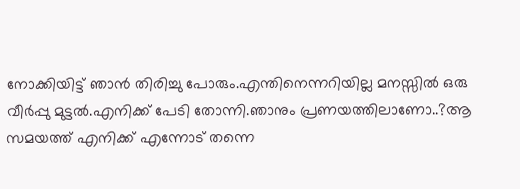നോക്കിയിട്ട് ഞാന്‍ തിരിച്ചു പോരും.എന്തിനെന്നറിയില്ല മനസ്സില്‍ ഒരു വീര്‍പ്പു മുട്ടല്‍.എനിക്ക് പേടി തോന്നി.ഞാനും പ്രണയത്തിലാണോ..?ആ സമയത്ത് എനിക്ക് എന്നോട് തന്നെ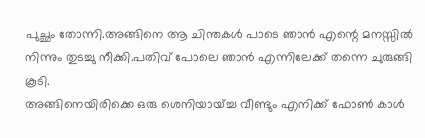പുച്ഛം തോന്നി.അങ്ങിനെ ആ ചിന്തകള്‍ പാടെ ഞാന്‍ എന്റെ മനസ്സില്‍ നിന്നും തുടച്ചു നീക്കി.പതിവ് പോലെ ഞാന്‍ എന്നിലേക്ക്‌ തന്നെ ചുരുങ്ങി കൂടി.
അങ്ങിനെയിരിക്കെ ഒരു ശെനിയായ്ച്ച വീണ്ടും എനിക്ക് ഫോണ്‍ കാള്‍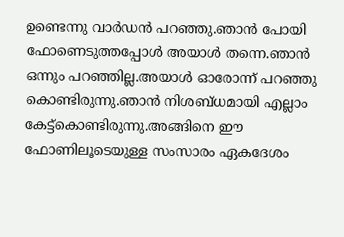ഉണ്ടെന്നു വാര്‍ഡന്‍ പറഞ്ഞു.ഞാന്‍ പോയി ഫോണെടുത്തപ്പോള്‍ അയാള്‍ തന്നെ.ഞാന്‍ ഒന്നും പറഞ്ഞില്ല.അയാള്‍ ഓരോന്ന് പറഞ്ഞു കൊണ്ടിരുന്നു.ഞാന്‍ നിശബ്ധമായി എല്ലാം കേട്ട്കൊണ്ടിരുന്നു.അങ്ങിനെ ഈ ഫോണിലൂടെയുള്ള സംസാരം ഏകദേശം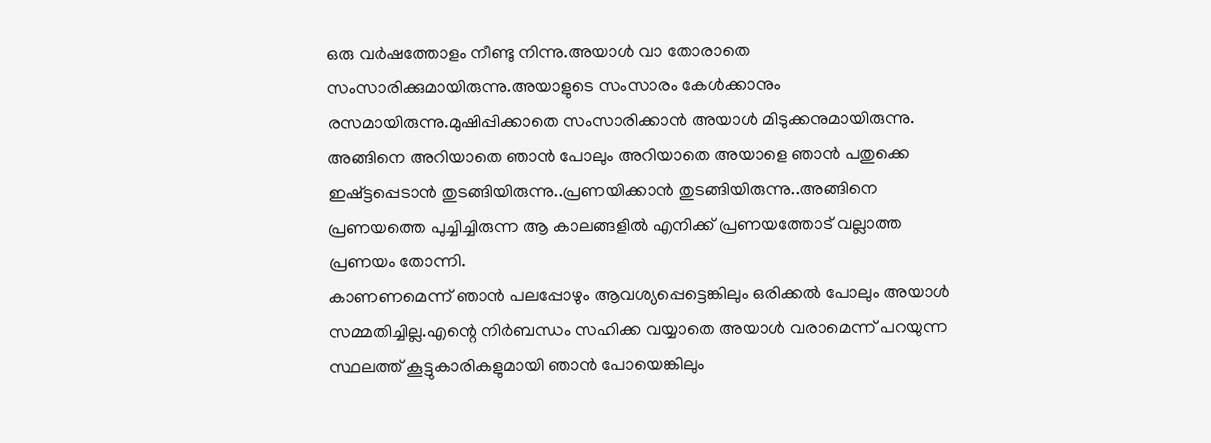ഒരു വര്‍ഷത്തോളം നീണ്ടു നിന്നു.അയാള്‍ വാ തോരാതെ സംസാരിക്കുമായിരുന്നു.അയാളുടെ സംസാരം കേള്‍ക്കാനും രസമായിരുന്നു.മുഷിപ്പിക്കാതെ സംസാരിക്കാന്‍ അയാള്‍ മിടുക്കനുമായിരുന്നു.
അങ്ങിനെ അറിയാതെ ഞാന്‍ പോലും അറിയാതെ അയാളെ ഞാന്‍ പതുക്കെ ഇഷ്ട്ടപ്പെടാന്‍ തുടങ്ങിയിരുന്നു..പ്രണയിക്കാന്‍ തുടങ്ങിയിരുന്നു..അങ്ങിനെ പ്രണയത്തെ പുച്ചിച്ചിരുന്ന ആ കാലങ്ങളില്‍ എനിക്ക് പ്രണയത്തോട് വല്ലാത്ത പ്രണയം തോന്നി.
കാണണമെന്ന് ഞാന്‍ പലപ്പോഴും ആവശ്യപ്പെട്ടെങ്കിലും ഒരിക്കല്‍ പോലും അയാള്‍ സമ്മതിച്ചില്ല.എന്റെ നിര്‍ബന്ധം സഹിക്ക വയ്യാതെ അയാള്‍ വരാമെന്ന് പറയുന്ന സ്ഥലത്ത് കൂട്ടുകാരികളുമായി ഞാന്‍ പോയെങ്കിലും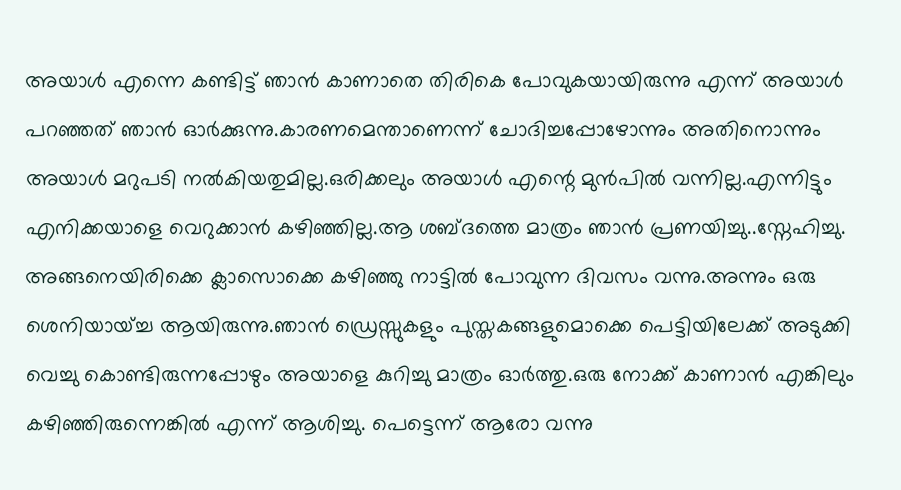അയാള്‍ എന്നെ കണ്ടിട്ട് ഞാന്‍ കാണാതെ തിരികെ പോവുകയായിരുന്നു എന്ന് അയാള്‍ പറഞ്ഞത് ഞാന്‍ ഓര്‍ക്കുന്നു.കാരണമെന്താണെന്ന് ചോദിച്ചപ്പോഴോന്നും അതിനൊന്നും അയാള്‍ മറുപടി നല്‍കിയതുമില്ല.ഒരിക്കലും അയാള്‍ എന്റെ മുന്‍പില്‍ വന്നില്ല.എന്നിട്ടും എനിക്കയാളെ വെറുക്കാന്‍ കഴിഞ്ഞില്ല.ആ ശബ്ദത്തെ മാത്രം ഞാന്‍ പ്രണയിച്ചു..സ്നേഹിച്ചു.
അങ്ങനെയിരിക്കെ ക്ലാസൊക്കെ കഴിഞ്ഞു നാട്ടില്‍ പോവുന്ന ദിവസം വന്നു.അന്നും ഒരു ശെനിയായ്ച്ച ആയിരുന്നു.ഞാന്‍ ഡ്രെസ്സുകളും പുസ്തകങ്ങളുമൊക്കെ പെട്ടിയിലേക്ക് അടുക്കി വെച്ചു കൊണ്ടിരുന്നപ്പോഴും അയാളെ കുറിച്ചു മാത്രം ഓര്‍ത്തു.ഒരു നോക്ക് കാണാന്‍ എങ്കിലും കഴിഞ്ഞിരുന്നെങ്കില്‍ എന്ന് ആശിച്ചു. പെട്ടെന്ന് ആരോ വന്നു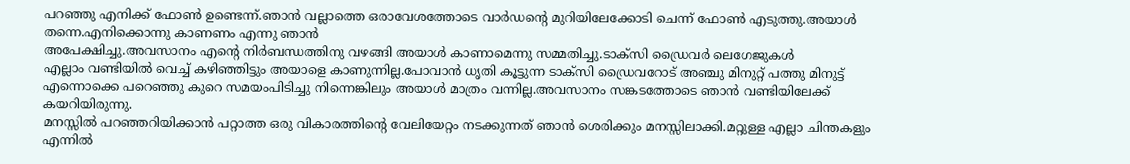പറഞ്ഞു എനിക്ക് ഫോണ്‍ ഉണ്ടെന്ന്.ഞാന്‍ വല്ലാത്തെ ഒരാവേശത്തോടെ വാര്‍ഡന്റെ മുറിയിലേക്കോടി ചെന്ന് ഫോണ്‍ എടുത്തു.അയാള്‍ തന്നെ.എനിക്കൊന്നു കാണണം എന്നു ഞാന്‍
അപേക്ഷിച്ചു.അവസാനം എന്റെ നിര്‍ബന്ധത്തിനു വഴങ്ങി അയാള്‍ കാണാമെന്നു സമ്മതിച്ചു.ടാക്സി ഡ്രൈവര്‍ ലെഗേജുകള്‍
എല്ലാം വണ്ടിയില്‍ വെച്ച് കഴിഞ്ഞിട്ടും അയാളെ കാണുന്നില്ല.പോവാന്‍ ധൃതി കൂട്ടുന്ന ടാക്സി ഡ്രൈവറോട് അഞ്ചു മിനുറ്റ് പത്തു മിനുട്ട് എന്നൊക്കെ പറെഞ്ഞു കുറെ സമയംപിടിച്ചു നിന്നെങ്കിലും അയാള്‍ മാത്രം വന്നില്ല.അവസാനം സങ്കടത്തോടെ ഞാന്‍ വണ്ടിയിലേക്ക് കയറിയിരുന്നു.
മനസ്സില്‍ പറഞ്ഞറിയിക്കാന്‍ പറ്റാത്ത ഒരു വികാരത്തിന്റെ വേലിയേറ്റം നടക്കുന്നത് ഞാന്‍ ശെരിക്കും മനസ്സിലാക്കി.മറ്റുള്ള എല്ലാ ചിന്തകളും എന്നില്‍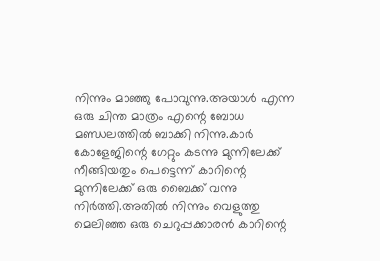നിന്നും മാഞ്ഞു പോവുന്നു.അയാള്‍ എന്ന ഒരു ചിന്ത മാത്രം എന്റെ ബോധ മണ്ഡലത്തില്‍ ബാക്കി നിന്നു.കാര്‍ കോളേജിന്റെ ഗേറ്റും കടന്നു മുന്നിലേക്ക്‌ നീങ്ങിയതും പെട്ടെന്ന് കാറിന്റെ മുന്നിലേക്ക്‌ ഒരു ബൈക്ക് വന്നു നിര്‍ത്തി.അതില്‍ നിന്നും വെളുത്തു മെലിഞ്ഞ ഒരു ചെറുപ്പക്കാരന്‍ കാറിന്റെ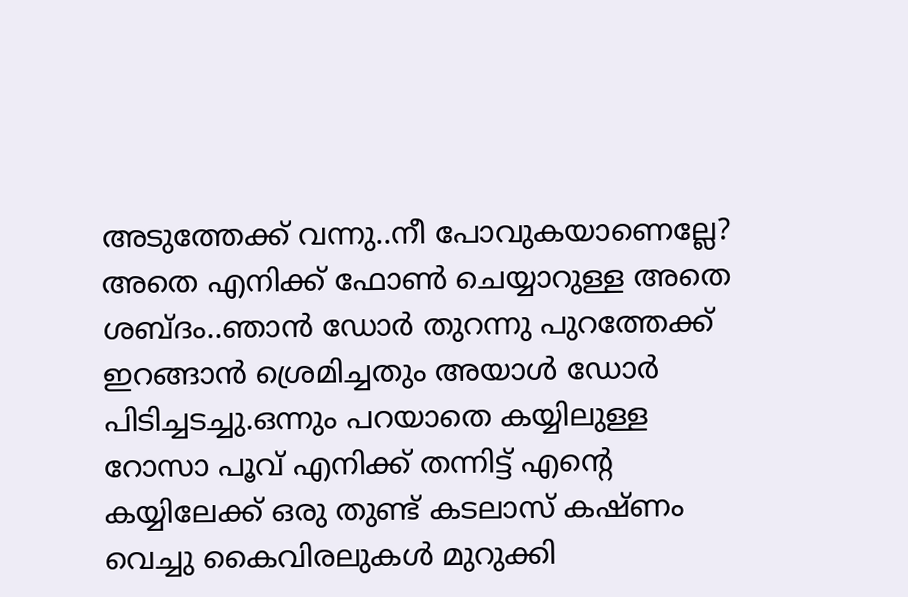അടുത്തേക്ക്‌ വന്നു..നീ പോവുകയാണെല്ലേ? അതെ എനിക്ക് ഫോണ്‍ ചെയ്യാറുള്ള അതെ ശബ്ദം..ഞാന്‍ ഡോര്‍ തുറന്നു പുറത്തേക്ക് ഇറങ്ങാന്‍ ശ്രെമിച്ചതും അയാള്‍ ഡോര്‍ പിടിച്ചടച്ചു.ഒന്നും പറയാതെ കയ്യിലുള്ള റോസാ പൂവ് എനിക്ക് തന്നിട്ട് എന്റെ കയ്യിലേക്ക് ഒരു തുണ്ട് കടലാസ് കഷ്ണം വെച്ചു കൈവിരലുകള്‍ മുറുക്കി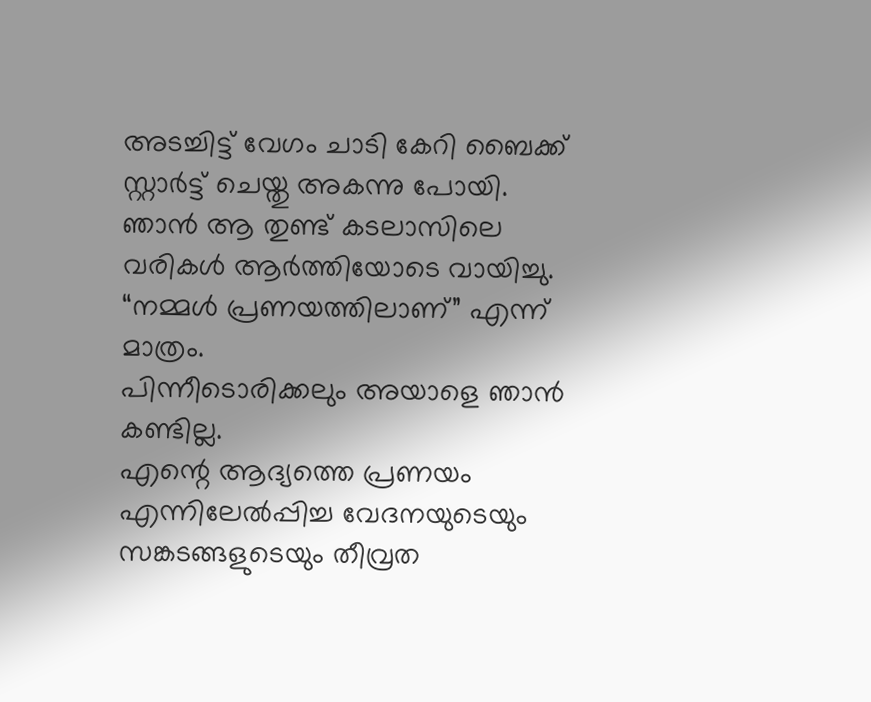അടച്ചിട്ട് വേഗം ചാടി കേറി ബൈക്ക് സ്റ്റാര്‍ട്ട്‌ ചെയ്തു അകന്നു പോയി.
ഞാന്‍ ആ തുണ്ട് കടലാസിലെ വരികള്‍ ആര്‍ത്തിയോടെ വായിച്ചു. “നമ്മള്‍ പ്രണയത്തിലാണ്” എന്ന് മാത്രം.
പിന്നീടൊരിക്കലും അയാളെ ഞാന്‍ കണ്ടില്ല.
എന്റെ ആദ്യത്തെ പ്രണയം എന്നിലേല്‍പ്പിച്ച വേദനയുടെയും സങ്കടങ്ങളുടെയും തീവ്രത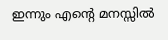ഇന്നും എന്റെ മനസ്സില്‍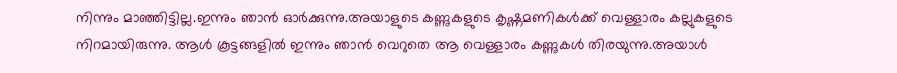നിന്നും മാഞ്ഞിട്ടില്ല.ഇന്നും ഞാന്‍ ഓര്‍ക്കുന്നു.അയാളുടെ കണ്ണുകളുടെ കൃഷ്ണമണികള്‍ക്ക് വെള്ളാരം കല്ലുകളുടെ നിറമായിരുന്നു. ആള്‍ കൂട്ടങ്ങളില്‍ ഇന്നും ഞാന്‍ വെറുതെ ആ വെള്ളാരം കണ്ണുകള്‍ തിരയുന്നു.അയാള്‍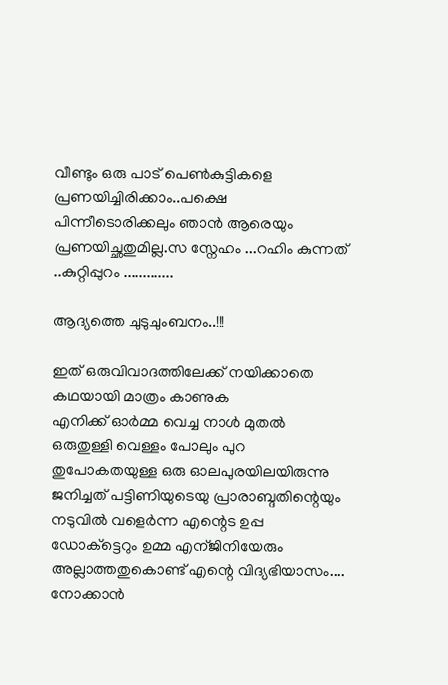വീണ്ടും ഒരു പാട് പെണ്‍കുട്ടികളെ പ്രണയിച്ചിരിക്കാം..പക്ഷെ പിന്നീടൊരിക്കലും ഞാന്‍ ആരെയും പ്രണയിച്ഛതുമില്ല.സ സ്നേഹം ...റഹിം കുന്നത് ..കുറ്റിപ്പുറം .............

ആദ്യത്തെ ചുടുചുംബനം..!!!

ഇത് ഒരുവിവാദത്തിലേക്ക് നയിക്കാതെ കഥയായി മാത്രം കാണുക
എനിക്ക് ഓര്‍മ്മ വെച്ച നാള്‍ മുതല്‍ ഒരുതുള്ളി വെള്ളം പോലും പുറ തുപോകതയുള്ള ഒരു ഓലപുരയിലയിരുന്നു ജനിച്ചത്‌ പട്ടിണിയുടെയു പ്രാരാബ്ദതിന്റെയും നടുവില്‍ വളെര്‍ന്ന എന്റെട ഉപ്പ ഡോക്ട്ടെറും ഉമ്മ എന്ജിനിയേരും അല്ലാത്തതുകൊണ്ട് എന്റെ വിദ്യഭിയാസം.... നോക്കാന്‍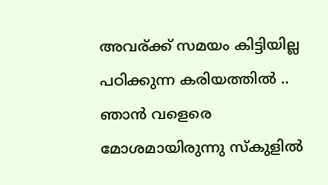അവര്ക്ക് സമയം കിട്ടിയില്ല പഠിക്കുന്ന കരിയത്തില്‍ .. ഞാന്‍ വളെരെ മോശമായിരുന്നു സ്കുളില്‍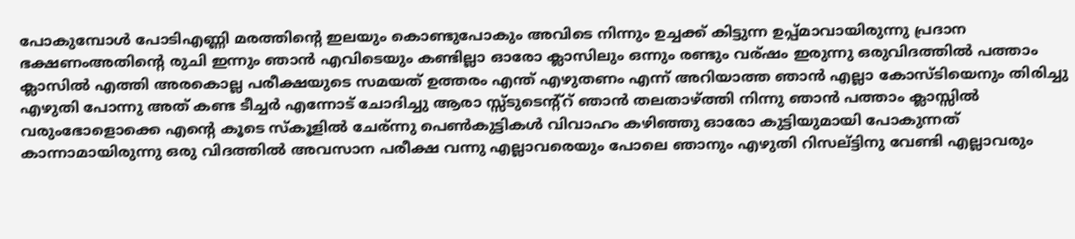പോകുമ്പോള്‍ പോടിഎണ്ണി മരത്തിന്റെ ഇലയും കൊണ്ടുപോകും അവിടെ നിന്നും ഉച്ചക്ക് കിട്ടുന്ന ഉപ്പ്മാവായിരുന്നു പ്രദാന ഭക്ഷണംഅതിന്റെ രുചി ഇന്നും ഞാന്‍ എവിടെയും കണ്ടില്ലാ ഓരോ ക്ലാസിലും ഒന്നും രണ്ടും വര്ഷം ഇരുന്നു ഒരുവിദത്തില്‍ പത്താം ക്ലാസില്‍ എത്തി അരകൊല്ല പരീക്ഷയുടെ സമയത് ഉത്തരം എന്ത് എഴുതണം എന്ന് അറിയാത്ത ഞാന്‍ എല്ലാ കോസ്ടിയെനും തിരിച്ചു എഴുതി പോന്നു അത് കണ്ട ടീച്ചര്‍ എന്നോട് ചോദിച്ചു ആരാ സ്സ്ടുടെന്റ്റ്‌ ഞാന്‍ തലതാഴ്ത്തി നിന്നു ഞാന്‍ പത്താം ക്ലാസ്സില്‍ വരുംഭോളൊക്കെ എന്റെ കൂടെ സ്കൂളില്‍ ചേര്ന്നു പെണ്‍കുട്ടികള്‍ വിവാഹം കഴിഞ്ഞു ഓരോ കുട്ടിയുമായി പോകുന്നത് കാന്നാമായിരുന്നു ഒരു വിദത്തില്‍ അവസാന പരീക്ഷ വന്നു എല്ലാവരെയും പോലെ ഞാനും എഴുതി റിസല്ട്ടിനു വേണ്ടി എല്ലാവരും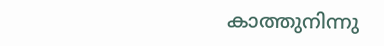കാത്തുനിന്നു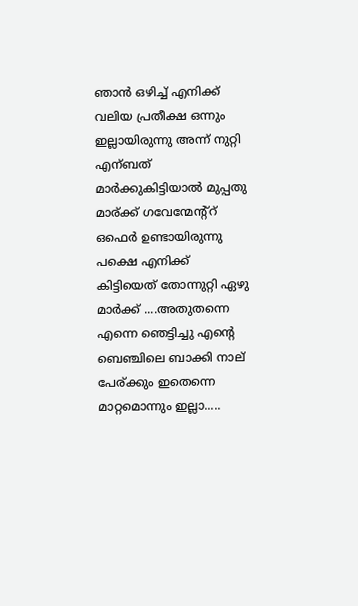ഞാന്‍ ഒഴിച്ച് എനിക്ക് വലിയ പ്രതീക്ഷ ഒന്നും ഇല്ലായിരുന്നു അന്ന് നുറ്റി എന്ബത് മാര്‍ക്കുകിട്ടിയാല്‍ മുപ്പതു മാര്ക്ക് ഗവേന്മേന്റ്റ്‌ ഒഫെര്‍ ഉണ്ടായിരുന്നു പക്ഷെ എനിക്ക് കിട്ടിയെത് തോന്നുറ്റി ഏഴു മാര്‍ക്ക് ....അതുതന്നെ എന്നെ ഞെട്ടിച്ചു എന്റെ ബെഞ്ചിലെ ബാക്കി നാല് പേര്ക്കും ഇതെന്നെ മാറ്റമൊന്നും ഇല്ലാ.....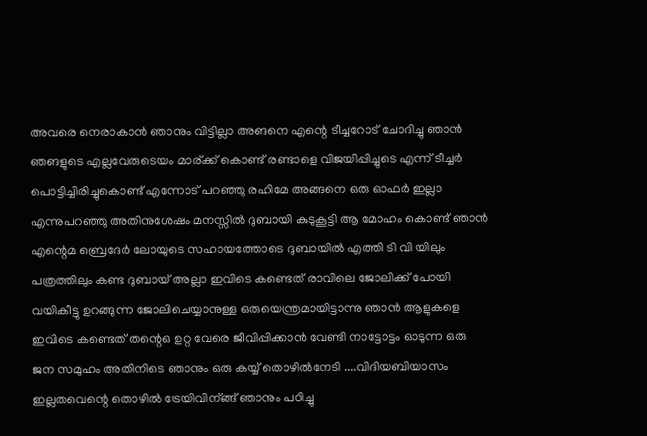അവരെ നെരാകാന്‍ ഞാനും വിട്ടില്ലാ അങനെ എന്റെ ടീച്ചറോട് ചോദിച്ചു ഞാന്‍ ഞങളുടെ എല്ലവേരുടെയം മാര്ക്ക് കൊണ്ട് രണ്ടാളെ വിജയിപ്പിച്ചുടെ എന്ന് ടീച്ചര്‍ പൊട്ടിച്ചിരിച്ചുകൊണ്ട് എന്നോട് പറഞ്ഞു രഹിമേ അങ്ങനെ ഒരു ഓഫര്‍ ഇല്ലാ എന്നുപറഞ്ഞു അതിനുശേഷം മനസ്സില്‍ ദുബായി കുടുകൂട്ടി ആ മോഹം കൊണ്ട് ഞാന്‍ എന്റെമ ബ്രെദേര്‍ ലോയുടെ സഹായത്തോടെ ദുബായില്‍ എത്തി ടി വി യിലും പത്രത്തിലും കണ്ട ദുബായ്‌ അല്ലാ ഇവിടെ കണ്ടെത് രാവിലെ ജോലിക്ക് പോയി വയികീട്ടു ഉറങ്ങുന്ന ജോലിചെയ്യാനുള്ള ഒരുയെന്ത്രമായിട്ടാന്നു ഞാന്‍ ആളുകളെ ഇവിടെ കണ്ടെത് തന്റെഒ ഉറ്റ വേരെ ജീവിപ്പിക്കാന്‍ വേണ്ടി നാട്ടോട്ടം ഓടുന്ന ഒരു ജന സമുഹം അതിനിടെ ഞാനും ഒരു കയ്യ് തൊഴില്‍നേടി ....വിദിയബിയാസം ഇല്ലതവെന്റെ തൊഴില്‍ ട്രേയിവിന്ങ്ങ് ഞാനും പഠിച്ചു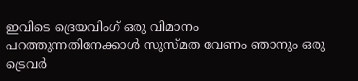ഇവിടെ ദ്രെയവിംഗ് ഒരു വിമാനം പറത്തുന്നതിനേക്കാള്‍ സുസ്മത വേണം ഞാനും ഒരു ട്രെവര്‍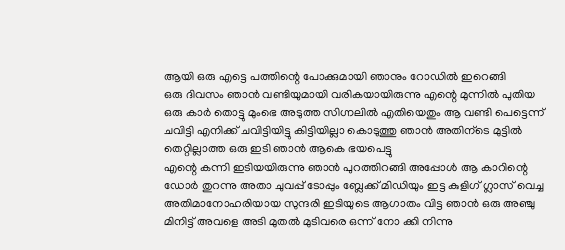ആയി ഒരു എട്ടെ പത്തിന്റെ പോക്കുമായി ഞാനും റോഡില്‍ ഇറെങ്ങി
ഒരു ദിവസം ഞാന്‍ വണ്ടിയുമായി വരികയായിരുന്നു എന്റെ മുന്നില്‍ പുതിയ ഒരു കാര്‍ തൊട്ടു മുംഭെ അടുത്ത സിഗ്നലില്‍ എതിയെതും ആ വണ്ടി പെട്ടെന്ന് ചവിട്ടി എനിക്ക് ചവിട്ടിയിട്ടു കിട്ടിയില്ലാ കൊടുത്തു ഞാന്‍ അതിന്ടെ മുട്ടില്‍ തെറ്റില്ലാത്ത ഒരു ഇടി ഞാന്‍ ആകെ ഭയപെട്ടു
എന്റെ കന്നി ഇടിയയിരുന്നു ഞാന്‍ പുറത്തിറങ്ങി അപ്പോള്‍ ആ കാറിന്റെ‍ ഡോര്‍ തുറന്നു അതാ ചുവപ്പ് ടോപ്പും ബ്ലേക്ക്‌ മിഡിയും ഇട്ട കുളിഗ് ഗ്ലാസ്‌ വെച്ച അതിമാനോഹരിയായ സുന്ദരി ഇടിയുടെ ആഗാതം വിട്ട ഞാന്‍ ഒരു അഞ്ചു മിനിട്ട് അവളെ അടി മുതല്‍ മുടിവരെ ഒന്ന് നോ ക്കി നിന്നു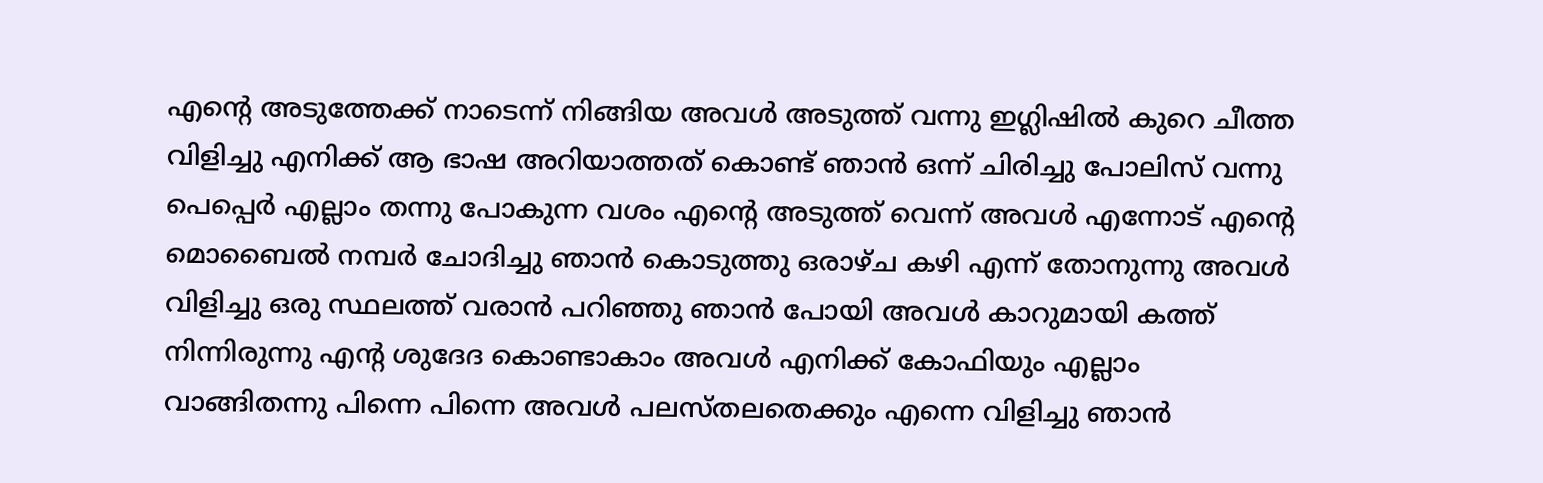എന്റെ അടുത്തേക്ക് നാടെന്ന് നിങ്ങിയ അവള്‍ അടുത്ത് വന്നു ഇഗ്ലിഷില്‍ കുറെ ചീത്ത വിളിച്ചു എനിക്ക് ആ ഭാഷ അറിയാത്തത് കൊണ്ട് ഞാന്‍ ഒന്ന് ചിരിച്ചു പോലിസ്‌ വന്നു പെപ്പെര്‍ എല്ലാം തന്നു പോകുന്ന വശം എന്റെ അടുത്ത് വെന്ന്‍ അവള്‍ എന്നോട് എന്റെ മൊബൈല്‍ നമ്പര്‍ ചോദിച്ചു ഞാന്‍ കൊടുത്തു ഒരാഴ്ച കഴി എന്ന് തോനുന്നു അവള്‍ വിളിച്ചു ഒരു സ്ഥലത്ത് വരാന്‍ പറിഞ്ഞു ഞാന്‍ പോയി അവള്‍ കാറുമായി കത്ത് നിന്നിരുന്നു എന്റ ശുദേദ കൊണ്ടാകാം അവള്‍ എനിക്ക് കോഫിയും എല്ലാം വാങ്ങിതന്നു പിന്നെ പിന്നെ അവള്‍ പലസ്തലതെക്കും എന്നെ വിളിച്ചു ഞാന്‍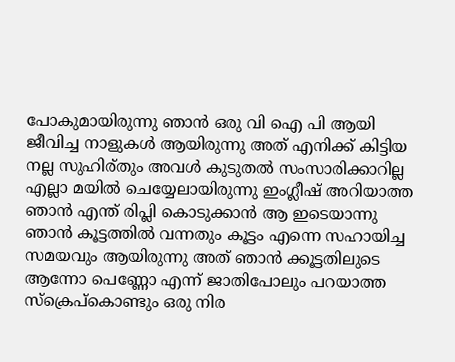പോകുമായിരുന്നു ഞാന്‍ ഒരു വി ഐ പി ആയി ജീവിച്ച നാളുകള്‍ ആയിരുന്നു അത് എനിക്ക് കിട്ടിയ നല്ല സുഹിര്തും അവള്‍ കുടുതല്‍ സംസാരിക്കാറില്ല എല്ലാ മയില്‍ ചെയ്യേലായിരുന്നു ഇംഗ്ലീഷ് അറിയാത്ത ഞാന്‍ എന്ത് രിപ്ലി കൊടുക്കാന്‍ ആ ഇടെയാന്നു ഞാന്‍ കൂട്ടത്തില്‍ വന്നതും കൂട്ടം എന്നെ സഹായിച്ച സമയവും ആയിരുന്നു അത് ഞാന്‍ ക്കൂട്ടതിലുടെ ആന്നോ പെണ്ണോ എന്ന് ജാതിപോലും പറയാത്ത സ്ക്രെപ്കൊണ്ടും ഒരു നിര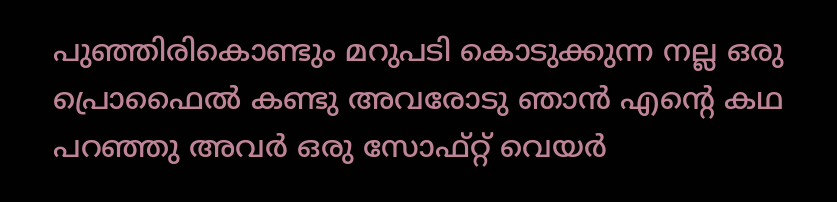പുഞ്ഞിരികൊണ്ടും മറുപടി കൊടുക്കുന്ന നല്ല ഒരു പ്രൊഫൈല്‍ കണ്ടു അവരോടു ഞാന്‍ എന്റെ കഥ പറഞ്ഞു അവര്‍ ഒരു സോഫ്റ്റ്‌ വെയര്‍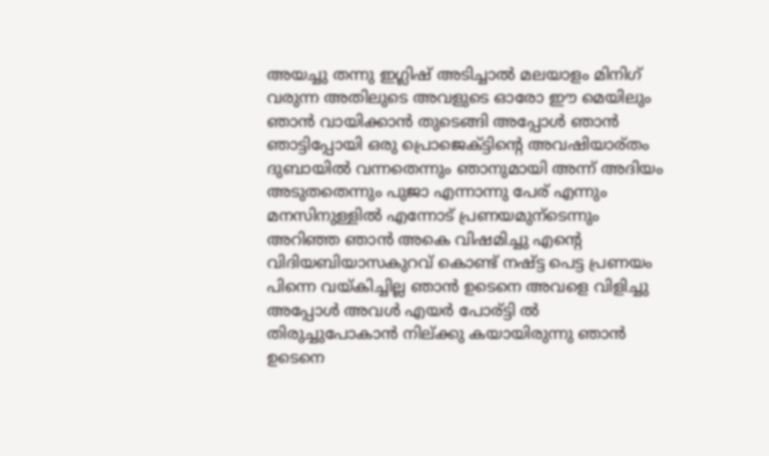അയച്ചു തന്നു ഇഗ്ലിഷ് അടിച്ചാല്‍ മലയാളം മിനിഗ് വരുന്ന അതിലുടെ അവളുടെ ഓരോ ഈ മെയിലും ഞാന്‍ വായിക്കാന്‍ തുടെങ്ങി അപ്പോള്‍ ഞാന്‍ ഞാട്ടിപ്പോയി ഒരു പ്രൊജെക്ട്ടിന്റെ അവഷിയാര്തം ദുബായില്‍ വന്നതെന്നും ഞാനുമായി അന്ന് അദിയം അടുതതെന്നും പുജാ എന്നാന്നു പേര് എന്നും മനസിനുള്ളില്‍ എന്നോട് പ്രണയമുന്ടെന്നും അറിഞ്ഞ ഞാന്‍ അകെ വിഷമിച്ചു എന്റെ വിദിയബിയാസകുറവ് കൊണ്ട് നഷ്ട്ട പെട്ട പ്രണയം പിന്നെ വയ്കിച്ചില്ല ഞാന്‍ ഉടെനെ അവളെ വിളിച്ചു അപ്പോള്‍ അവള്‍ എയര്‍ പോര്ട്ടി ല്‍ തിരുച്ചുപോകാന്‍ നില്ക്കു കയായിരുന്നു ഞാന്‍ ഉടെനെ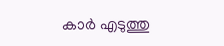കാര്‍ എടുത്തു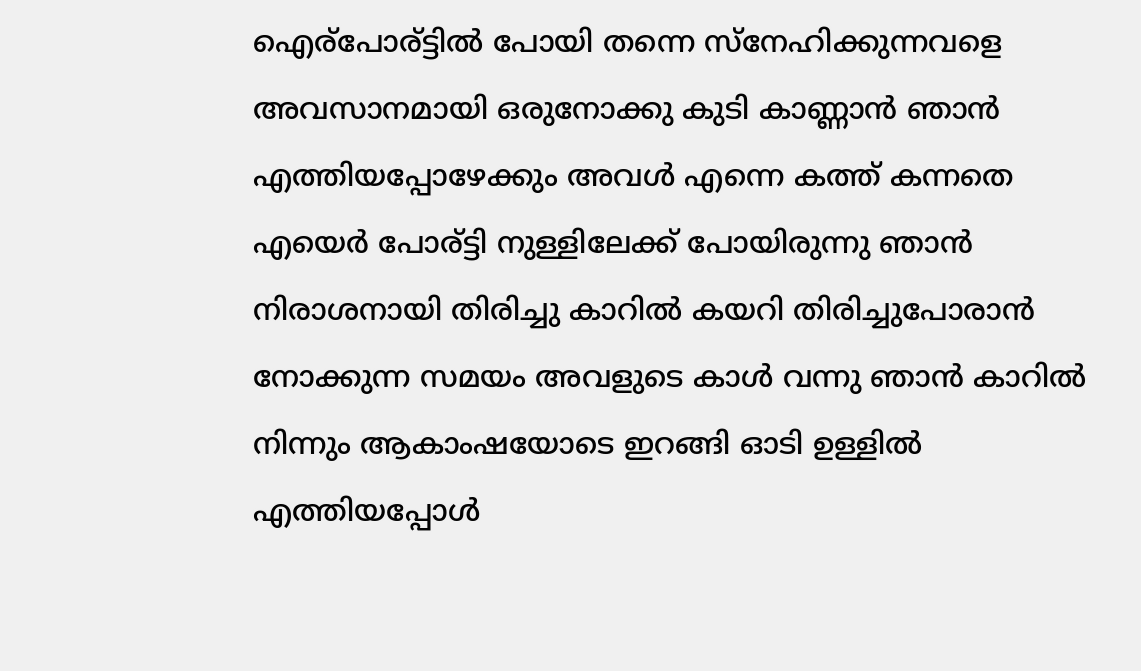ഐര്പോര്ട്ടില്‍ പോയി തന്നെ സ്നേഹിക്കുന്നവളെ അവസാനമായി ഒരുനോക്കു കുടി കാണ്ണാന്‍ ഞാന്‍ എത്തിയപ്പോഴേക്കും അവള്‍ എന്നെ കത്ത് കന്നതെ എയെര്‍ പോര്ട്ടി നുള്ളിലേക്ക് പോയിരുന്നു ഞാന്‍ നിരാശനായി തിരിച്ചു കാറില്‍ കയറി തിരിച്ചുപോരാന്‍ നോക്കുന്ന സമയം അവളുടെ കാള്‍ വന്നു ഞാന്‍ കാറില്‍ നിന്നും ആകാംഷയോടെ ഇറങ്ങി ഓടി ഉള്ളില്‍ എത്തിയപ്പോള്‍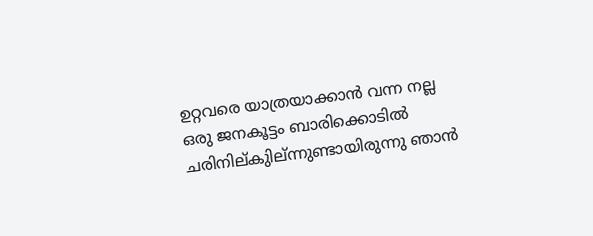ഉറ്റവരെ യാത്രയാക്കാന്‍ വന്ന നല്ല ഒരു ജനകൂട്ടം ബാരിക്കൊടില്‍ ചരിനില്കുില്ന്നുണ്ടായിരുന്നു ഞാന്‍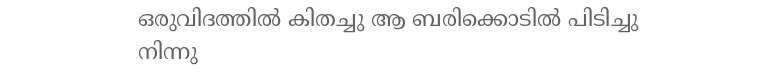ഒരുവിദത്തില്‍ കിതച്ചു ആ ബരിക്കൊടില്‍ പിടിച്ചു നിന്നു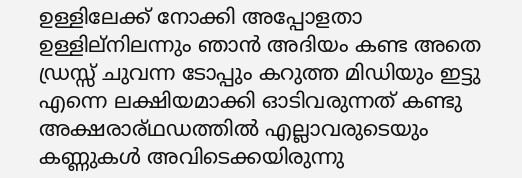ഉള്ളിലേക്ക് നോക്കി അപ്പോളതാ ഉള്ളില്നിലന്നും ഞാന്‍ അദിയം കണ്ട അതെ ഡ്രസ്സ്‌ ചുവന്ന ടോപ്പും കറുത്ത മിഡിയും ഇട്ടു എന്നെ ലക്ഷിയമാക്കി ഓടിവരുന്നത് കണ്ടു അക്ഷരാര്ഥഡത്തില്‍ എല്ലാവരുടെയും കണ്ണുകള്‍ അവിടെക്കയിരുന്നു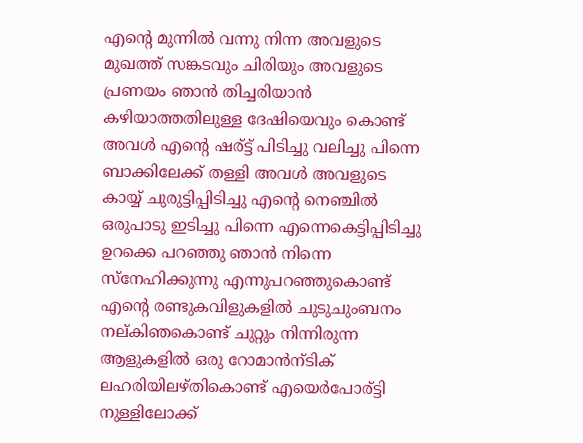എന്റെ മുന്നില്‍ വന്നു നിന്ന അവളുടെ മുഖത്ത് സങ്കടവും ചിരിയും അവളുടെ പ്രണയം ഞാന്‍ തിച്ചരിയാന്‍ കഴിയാത്തതിലുള്ള ദേഷിയെവും കൊണ്ട് അവള്‍ എന്റെ ഷര്ട്ട് പിടിച്ചു വലിച്ചു പിന്നെ ബാക്കിലേക്ക് തള്ളി അവള്‍ അവളുടെ കായ്യ് ചുരുട്ടിപ്പിടിച്ചു എന്റെ നെഞ്ചില്‍ ഒരുപാടു ഇടിച്ചു പിന്നെ എന്നെകെട്ടിപ്പിടിച്ചു ഉറക്കെ പറഞ്ഞു ഞാന്‍ നിന്നെ സ്നേഹിക്കുന്നു എന്നുപറഞ്ഞുകൊണ്ട്‌ എന്റെ രണ്ടുകവിളുകളില്‍ ചുടുചുംബനം നല്കിഞകൊണ്ട് ചുറ്റും നിന്നിരുന്ന ആളുകളില്‍ ഒരു റോമാന്‍ന്ടിക് ലഹരിയിലഴ്തികൊണ്ട് എയെര്‍പോര്ട്ടി നുള്ളിലോക്ക്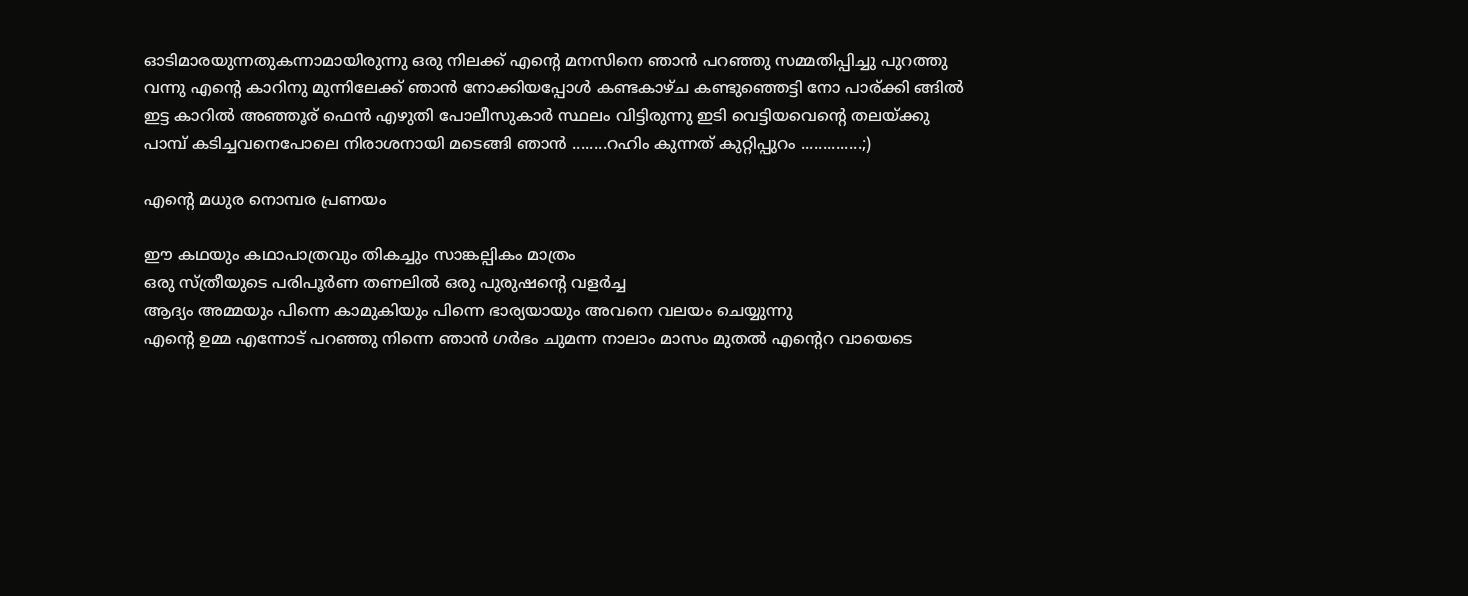ഓടിമാരയുന്നതുകന്നാമായിരുന്നു ഒരു നിലക്ക് എന്റെ മനസിനെ ഞാന്‍ പറഞ്ഞു സമ്മതിപ്പിച്ചു പുറത്തു വന്നു എന്റെ കാറിനു മുന്നിലേക്ക്‌ ഞാന്‍ നോക്കിയപ്പോള്‍ കണ്ടകാഴ്ച കണ്ടുഞ്ഞെട്ടി നോ പാര്ക്കി ങ്ങില്‍ ഇട്ട കാറില്‍ അഞ്ഞൂര് ഫെന്‍ എഴുതി പോലീസുകാര്‍ സ്ഥലം വിട്ടിരുന്നു ഇടി വെട്ടിയവെന്റെ തലയ്ക്കു പാമ്പ് കടിച്ചവനെപോലെ നിരാശനായി മടെങ്ങി ഞാന്‍ ........റഹിം കുന്നത് കുറ്റിപ്പുറം ..............;)

എന്റെ മധുര നൊമ്പര പ്രണയം

ഈ കഥയും കഥാപാത്രവും തികച്ചും സാങ്കല്പികം മാത്രം
ഒരു സ്ത്രീയുടെ പരിപൂര്‍ണ തണലില്‍ ഒരു പുരുഷന്റെ വളര്‍ച്ച
ആദ്യം അമ്മയും പിന്നെ കാമുകിയും പിന്നെ ഭാര്യയായും അവനെ വലയം ചെയ്യുന്നു
എന്റെ ഉമ്മ എന്നോട് പറഞ്ഞു നിന്നെ ഞാന്‍ ഗര്‍ഭം ചുമന്ന നാലാം മാസം മുതല്‍ എന്റെറ വായെടെ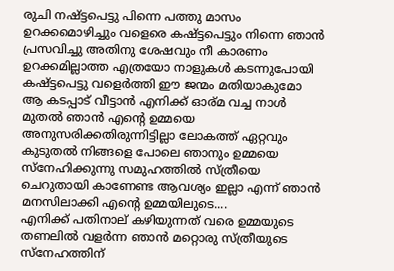രുചി നഷ്ട്ടപെട്ടു പിന്നെ പത്തു മാസം ഉറക്കമൊഴിച്ചും വളെരെ കഷ്ട്ടപെട്ടും നിന്നെ ഞാന്‍ പ്രസവിച്ചു അതിനു ശേഷവും നീ കാരണം ഉറക്കമില്ലാത്ത എത്രയോ നാളുകള്‍ കടന്നുപോയി കഷ്ട്ടപെട്ടു വളെര്‍ത്തി ഈ ജന്മം മതിയാകുമോ ആ കടപ്പാട് വീട്ടാന്‍ എനിക്ക് ഓര്മ വച്ച നാള്‍ മുതല്‍ ഞാന്‍ എന്റെ ഉമ്മയെ അനുസരിക്കതിരുന്നിട്ടില്ലാ ലോകത്ത് ഏറ്റവും കുടുതല്‍ നിങ്ങളെ പോലെ ഞാനും ഉമ്മയെ സ്നേഹിക്കുന്നു സമുഹത്തില്‍ സ്ത്രീയെ ചെറുതായി കാണേണ്ട ആവശ്യം ഇല്ലാ എന്ന് ഞാന്‍ മനസിലാക്കി എന്റെ ഉമ്മയിലുടെ....
എനിക്ക് പതിനാല്‌ കഴിയുന്നത് വരെ ഉമ്മയുടെ തണലില്‍ വളര്‍ന്ന ഞാന്‍ മറ്റൊരു സ്ത്രീയുടെ സ്നേഹത്തിന്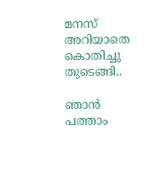മനസ് അറിയാതെ കൊതിച്ചു തുടെങ്ങി..

ഞാന്‍ പത്താം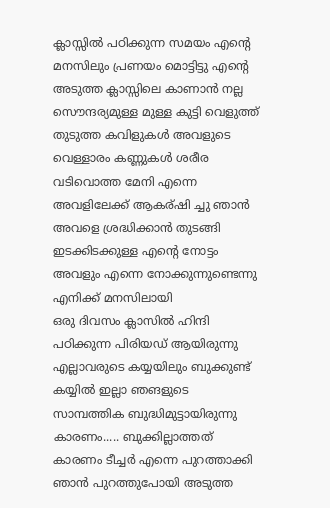ക്ലാസ്സില്‍ പഠിക്കുന്ന സമയം എന്റെ മനസിലും പ്രണയം മൊട്ടിട്ടു എന്റെ അടുത്ത ക്ലാസ്സിലെ കാണാന്‍ നല്ല സൌന്ദര്യമുള്ള മുള്ള കുട്ടി വെളുത്ത് തുടുത്ത കവിളുകള്‍ അവളുടെ വെള്ളാരം കണ്ണുകള്‍ ശരീര വടിവൊത്ത മേനി എന്നെ അവളിലേക്ക് ആകര്ഷി ച്ചു ഞാന്‍ അവളെ ശ്രദ്ധിക്കാന്‍ തുടങ്ങി ഇടക്കിടക്കുള്ള എന്റെ നോട്ടം അവളും എന്നെ നോക്കുന്നുണ്ടെന്നു എനിക്ക് മനസിലായി
ഒരു ദിവസം ക്ലാസില്‍ ഹിന്ദി പഠിക്കുന്ന പിരിയഡ് ആയിരുന്നു എല്ലാവരുടെ കയ്യയിലും ബുക്കുണ്ട് കയ്യില്‍ ഇല്ലാ ഞങളുടെ സാമ്പത്തിക ബുദ്ധിമുട്ടായിരുന്നു കാരണം..... ബുക്കില്ലാത്തത് കാരണം ടീച്ചര്‍ എന്നെ പുറത്താക്കി ഞാന്‍ പുറത്തുപോയി അടുത്ത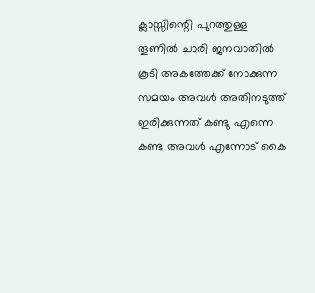ക്ലാസ്സിന്റെി പുറത്തുള്ള തൂണില്‍ ചാരി ജനവാതില്‍ കൂടി അകത്തേക്ക് നോക്കുന്ന സമയം അവള്‍ അതിനടുത്ത്‌ ഇരിക്കുന്നത് കണ്ടു എന്നെ കണ്ട അവള്‍ എന്നോട് കൈ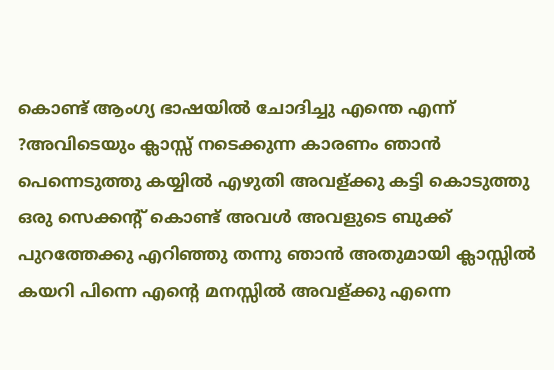കൊണ്ട് ആംഗ്യ ഭാഷയില്‍ ചോദിച്ചു എന്തെ എന്ന് ?അവിടെയും ക്ലാസ്സ്‌ നടെക്കുന്ന കാരണം ഞാന്‍ പെന്നെടുത്തു കയ്യില്‍ എഴുതി അവള്ക്കു കട്ടി കൊടുത്തു ഒരു സെക്കന്റ് കൊണ്ട് അവള്‍ അവളുടെ ബുക്ക് പുറത്തേക്കു എറിഞ്ഞു തന്നു ഞാന്‍ അതുമായി ക്ലാസ്സില്‍ കയറി പിന്നെ എന്റെ മനസ്സില്‍ അവള്ക്കു എന്നെ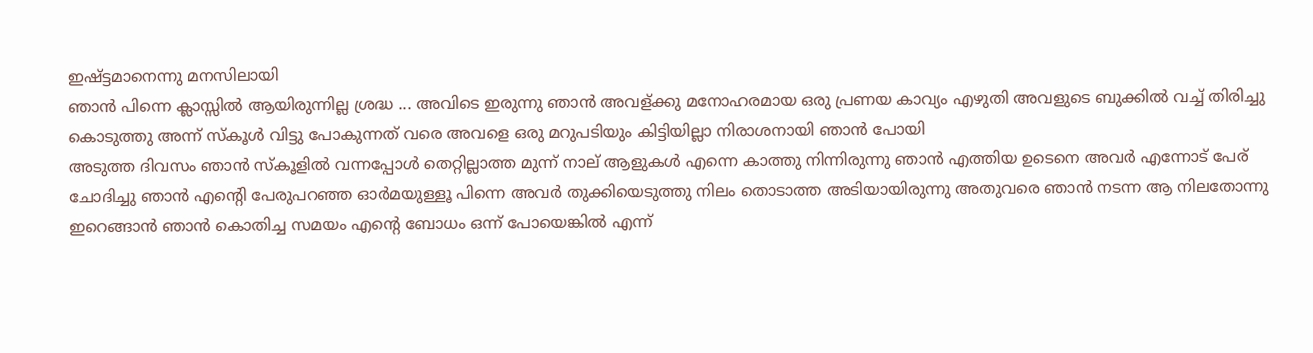ഇഷ്ട്ടമാനെന്നു മനസിലായി
ഞാന്‍ പിന്നെ ക്ലാസ്സില്‍ ആയിരുന്നില്ല ശ്രദ്ധ ... അവിടെ ഇരുന്നു ഞാന്‍ അവള്ക്കു മനോഹരമായ ഒരു പ്രണയ കാവ്യം എഴുതി അവളുടെ ബുക്കില്‍ വച്ച് തിരിച്ചു കൊടുത്തു അന്ന് സ്കൂള്‍ വിട്ടു പോകുന്നത് വരെ അവളെ ഒരു മറുപടിയും കിട്ടിയില്ലാ നിരാശനായി ഞാന്‍ പോയി
അടുത്ത ദിവസം ഞാന്‍ സ്കൂളില്‍ വന്നപ്പോള്‍ തെറ്റില്ലാത്ത മുന്ന് നാല് ആളുകള്‍ എന്നെ കാത്തു നിന്നിരുന്നു ഞാന്‍ എത്തിയ ഉടെനെ അവര്‍ എന്നോട് പേര് ചോദിച്ചു ഞാന്‍ എന്റെി പേരുപറഞ്ഞ ഓര്‍മയുള്ളൂ പിന്നെ അവര്‍ തുക്കിയെടുത്തു നിലം തൊടാത്ത അടിയായിരുന്നു അതുവരെ ഞാന്‍ നടന്ന ആ നിലതോന്നു ഇറെങ്ങാന്‍ ഞാന്‍ കൊതിച്ച സമയം എന്റെ ബോധം ഒന്ന് പോയെങ്കില്‍ എന്ന്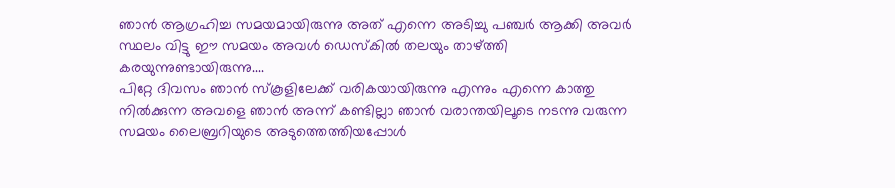ഞാന്‍ ആഗ്രഹിച്ച സമയമായിരുന്നു അത് എന്നെ അടിച്ചു പഞ്ചര്‍ ആക്കി അവര്‍ സ്ഥലം വിട്ടു ഈ സമയം അവള്‍ ഡെസ്കില്‍ തലയും താഴ്ത്തി കരയുന്നുണ്ടായിരുന്നു....
പിറ്റേ ദിവസം ഞാന്‍ സ്കൂളിലേക്ക് വരികയായിരുന്നു എന്നും എന്നെ കാത്തു നില്‍ക്കുന്ന അവളെ ഞാന്‍ അന്ന് കണ്ടില്ലാ ഞാന്‍ വരാന്തയിലൂടെ നടന്നു വരുന്ന സമയം ലൈബ്രറിയുടെ അടുത്തെത്തിയപ്പോള്‍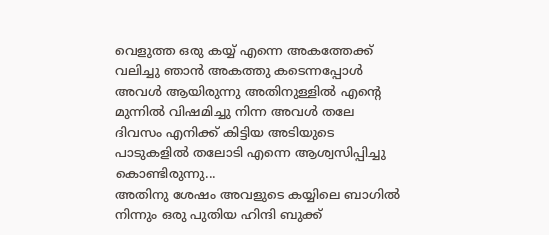വെളുത്ത ഒരു കയ്യ് എന്നെ അകത്തേക്ക് വലിച്ചു ഞാന്‍ അകത്തു കടെന്നപ്പോള്‍ അവള്‍ ആയിരുന്നു അതിനുള്ളില്‍ എന്റെ മുന്നില്‍ വിഷമിച്ചു നിന്ന അവള്‍ തലേ ദിവസം എനിക്ക് കിട്ടിയ അടിയുടെ പാടുകളില്‍ തലോടി എന്നെ ആശ്വസിപ്പിച്ചു കൊണ്ടിരുന്നു...
അതിനു ശേഷം അവളുടെ കയ്യിലെ ബാഗില്‍ നിന്നും ഒരു പുതിയ ഹിന്ദി ബുക്ക്‌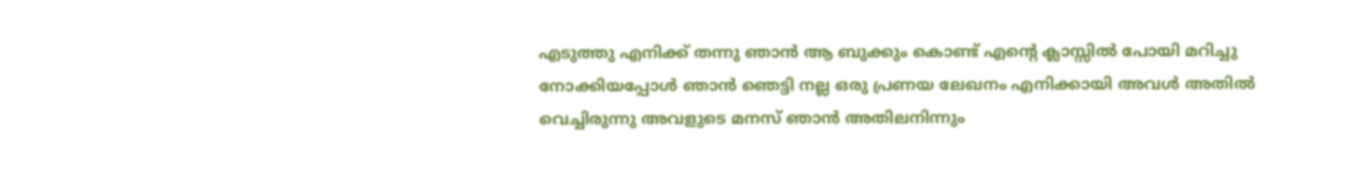എടുത്തു എനിക്ക് തന്നു ഞാന്‍ ആ ബുക്കും കൊണ്ട് എന്റെ ക്ലാസ്സില്‍ പോയി മറിച്ചു നോക്കിയപ്പോള്‍ ഞാന്‍ ഞെട്ടി നല്ല ഒരു പ്രണയ ലേഖനം എനിക്കായി അവള്‍ അതില്‍ വെച്ചിരുന്നു അവളുടെ മനസ് ഞാന്‍ അതിലനിന്നും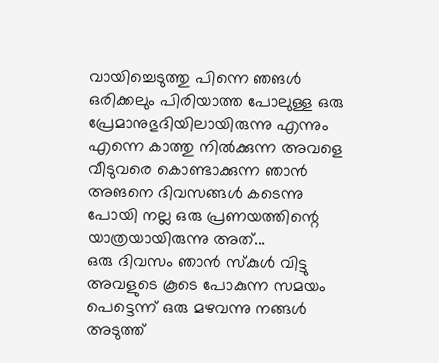വായിച്ചെടുത്തു പിന്നെ ഞങള്‍ ഒരിക്കലും പിരിയാത്ത പോലുള്ള ഒരു പ്രേമാനുഭുദിയിലായിരുന്നു എന്നും എന്നെ കാത്തു നില്‍ക്കുന്ന അവളെ വീടുവരെ കൊണ്ടാക്കുന്ന ഞാന്‍ അങനെ ദിവസങ്ങള്‍ കടെന്നു പോയി നല്ല ഒരു പ്രണയത്തിന്റെ യാത്രയായിരുന്നു അത്...
ഒരു ദിവസം ഞാന്‍ സ്കുള്‍ വിട്ടു അവളുടെ കൂടെ പോകുന്ന സമയം പെട്ടെന്ന് ഒരു മഴവന്നു നങ്ങള്‍ അടുത്ത്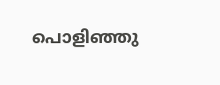പൊളിഞ്ഞു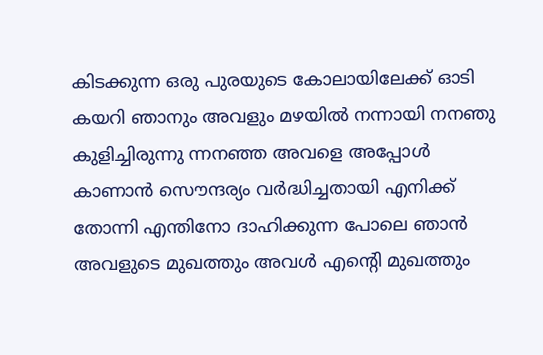കിടക്കുന്ന ഒരു പുരയുടെ കോലായിലേക്ക് ഓടി കയറി ഞാനും അവളും മഴയില്‍ നന്നായി നനഞു കുളിച്ചിരുന്നു ന്നനഞ്ഞ അവളെ അപ്പോള്‍ കാണാന്‍ സൌന്ദര്യം വര്‍ദ്ധിച്ചതായി എനിക്ക് തോന്നി എന്തിനോ ദാഹിക്കുന്ന പോലെ ഞാന്‍ അവളുടെ മുഖത്തും അവള്‍ എന്റെി മുഖത്തും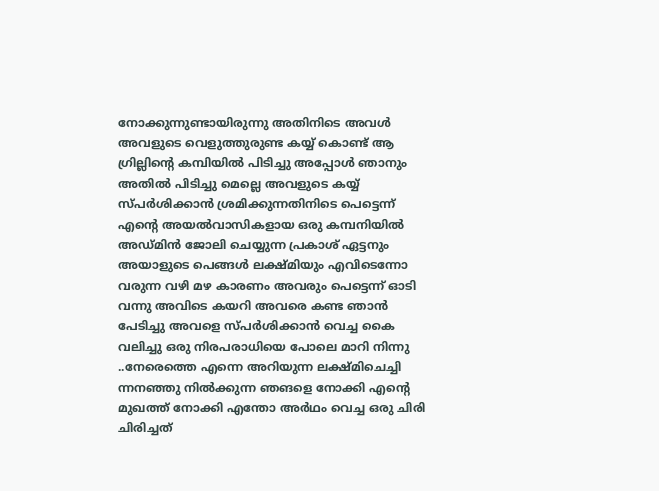നോക്കുന്നുണ്ടായിരുന്നു അതിനിടെ അവള്‍ അവളുടെ വെളുത്തുരുണ്ട കയ്യ് കൊണ്ട് ആ ഗ്രില്ലിന്റെ കമ്പിയില്‍ പിടിച്ചു അപ്പോള്‍ ഞാനും അതില്‍ പിടിച്ചു മെല്ലെ അവളുടെ കയ്യ് സ്പര്‍ശിക്കാന്‍ ശ്രമിക്കുന്നതിനിടെ പെട്ടെന്ന് എന്റെ അയല്‍വാസികളായ ഒരു കമ്പനിയില്‍ അഡ്മിന്‍ ജോലി ചെയ്യുന്ന പ്രകാശ്‌ ഏട്ടനും അയാളുടെ പെങ്ങള്‍ ലക്ഷ്മിയും എവിടെന്നോ വരുന്ന വഴി മഴ കാരണം അവരും പെട്ടെന്ന് ഓടി വന്നു അവിടെ കയറി അവരെ കണ്ട ഞാന്‍ പേടിച്ചു അവളെ സ്പര്‍ശിക്കാന്‍ വെച്ച കൈ വലിച്ചു ഒരു നിരപരാധിയെ പോലെ മാറി നിന്നു ..നേരെത്തെ എന്നെ അറിയുന്ന ലക്ഷ്മിചെച്ചി ന്നനഞ്ഞു നില്‍ക്കുന്ന ഞങളെ നോക്കി എന്റെ മുഖത്ത് നോക്കി എന്തോ അര്‍ഥം വെച്ച ഒരു ചിരി ചിരിച്ചത്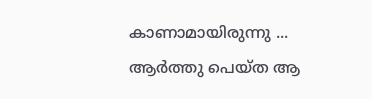കാണാമായിരുന്നു ...
ആര്‍ത്തു പെയ്ത ആ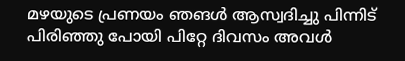മഴയുടെ പ്രണയം ഞങള്‍ ആസ്വദിച്ചു പിന്നിട് പിരിഞ്ഞു പോയി പിറ്റേ ദിവസം അവള്‍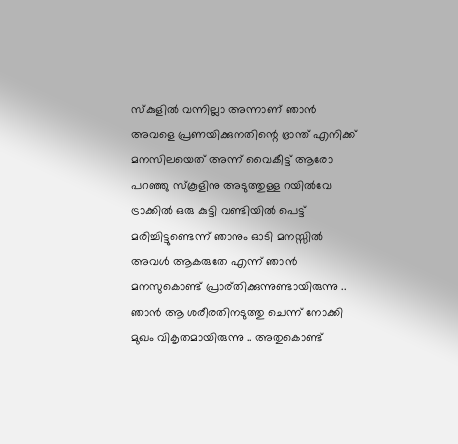സ്കുളില്‍ വന്നില്ലാ അന്നാണ് ഞാന്‍ അവളെ പ്രണയിക്കുനതിന്റെ ഭ്രാന്ത് എനിക്ക് മനസിലയെത് അന്ന് വൈകീട്ട് ആരോ പറഞ്ഞു സ്കൂളിനു അടുത്തുള്ള റയില്‍വേ ട്രാക്കില്‍ ഒരു കുട്ടി വണ്ടിയില്‍ പെട്ട് മരിച്ചിട്ടുണ്ടെന്ന് ഞാനും ഓടി മനസ്സില്‍ അവള്‍ ആകരുതേ എന്ന് ഞാന്‍ മനസുകൊണ്ട് പ്രാര്തിക്കുന്നുണ്ടായിരുന്നു .. ഞാന്‍ ആ ശരീരതിനടുത്തു ചെന്ന് നോക്കി മുഖം വികൃതമായിരുന്നു .. അതുകൊണ്ട്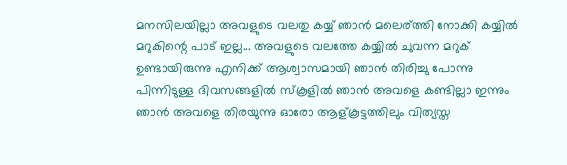മനസിലയില്ലാ അവളുടെ വലതു കയ്യ് ഞാന്‍ മലെര്ത്തി നോക്കി കയ്യില്‍ മറുകിന്റെ പാട് ഇല്ല... അവളുടെ വലത്തേ കയ്യില്‍ ചുവന്ന മറുക് ഉണ്ടായിരുന്നു എനിക്ക് ആശ്വാസമായി ഞാന്‍ തിരിച്ചു പോന്നു
പിന്നിടുള്ള ദിവസങ്ങളില്‍ സ്കൂളില്‍ ഞാന്‍ അവളെ കണ്ടില്ലാ ഇന്നും ഞാന്‍ അവളെ തിരയുന്നു ഓരോ ആള്കൂട്ടത്തിലും വിത്യസ്ത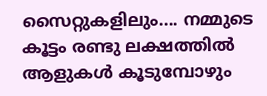സൈറ്റുകളിലും.... നമ്മുടെ കൂട്ടം രണ്ടു ലക്ഷത്തില്‍ ആളുകള്‍ കൂടുമ്പോഴും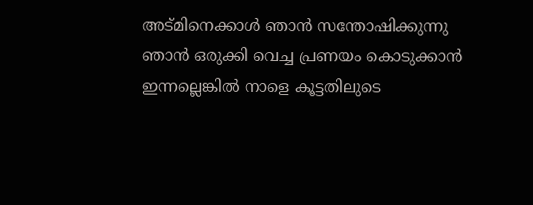അട്മിനെക്കാള്‍ ഞാന്‍ സന്തോഷിക്കുന്നു ഞാന്‍ ഒരുക്കി വെച്ച പ്രണയം കൊടുക്കാന്‍ ഇന്നല്ലെങ്കില്‍ നാളെ കൂട്ടതിലുടെ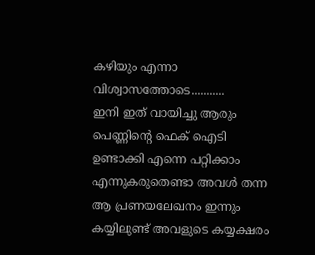കഴിയും എന്നാ വിശ്വാസത്തോടെ...........
ഇനി ഇത് വായിച്ചു ആരും പെണ്ണിന്റെ ഫെക്‌ ഐടി ഉണ്ടാക്കി എന്നെ പറ്റിക്കാം എന്നുകരുതെണ്ടാ അവള്‍ തന്ന ആ പ്രണയലേഖനം ഇന്നും കയ്യിലുണ്ട് അവളുടെ കയ്യക്ഷരം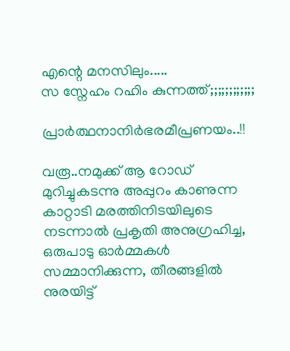എന്റെ മനസിലും.....
സ സ്നേഹം റഹിം കുന്നത്ത്;;;;;;;;;;;;

പ്രാര്‍ത്ഥനാനിര്‍ഭരമീപ്രണയം..!!

വരൂ..നമുക്ക് ആ റോഡ്‌ മുറിച്ചുകടന്നു അപ്പുറം കാണുന്ന കാറ്റാടി മരത്തിനിടയിലുടെ നടന്നാല്‍ പ്രകൃതി അനുഗ്രഹിച്ച, ഒരുപാടു ഓര്‍മ്മകള്‍ സമ്മാനിക്കുന്ന, തീരങ്ങളില്‍
നുരയിട്ട്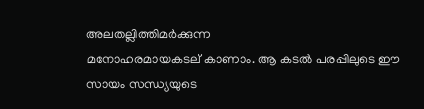അലതല്ലിത്തിമര്‍ക്കുന്ന
മനോഹരമായകടല് ‍കാണാം. ആ കടല്‍ പരപ്പിലുടെ ഈ സായം സന്ധ്യയുടെ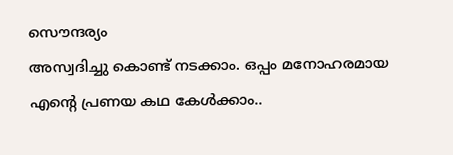സൌന്ദര്യം
അസ്വദിച്ചു കൊണ്ട് നടക്കാം. ഒപ്പം മനോഹരമായ എന്‍റെ പ്രണയ കഥ കേള്‍ക്കാം..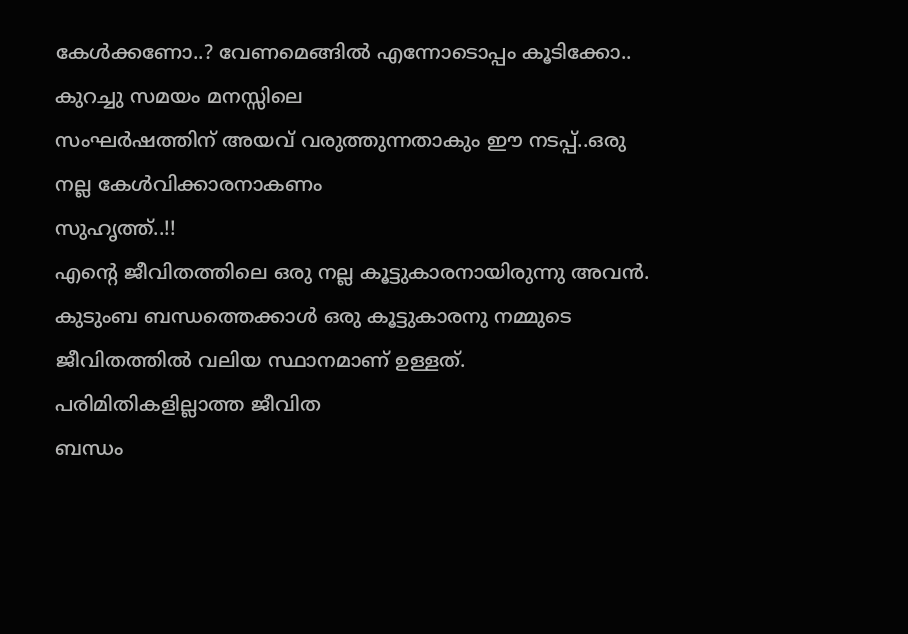കേള്‍ക്കണോ..? വേണമെങ്ങില്‍ എന്നോടൊപ്പം കൂടിക്കോ.. കുറച്ചു സമയം മനസ്സിലെ
സംഘര്‍ഷത്തിന് അയവ് വരുത്തുന്നതാകും ഈ നടപ്പ്..ഒരു നല്ല കേള്‍വിക്കാരനാകണം
സുഹൃത്ത്..!!
എന്‍റെ ജീവിതത്തിലെ ഒരു നല്ല കൂട്ടുകാരനായിരുന്നു അവന്‍. കുടുംബ ബന്ധത്തെക്കാള്‍ ഒരു കൂട്ടുകാരനു നമ്മുടെ ജീവിതത്തില്‍ വലിയ സ്ഥാനമാണ് ഉള്ളത്. പരിമിതികളില്ലാത്ത ജീവിത
ബന്ധം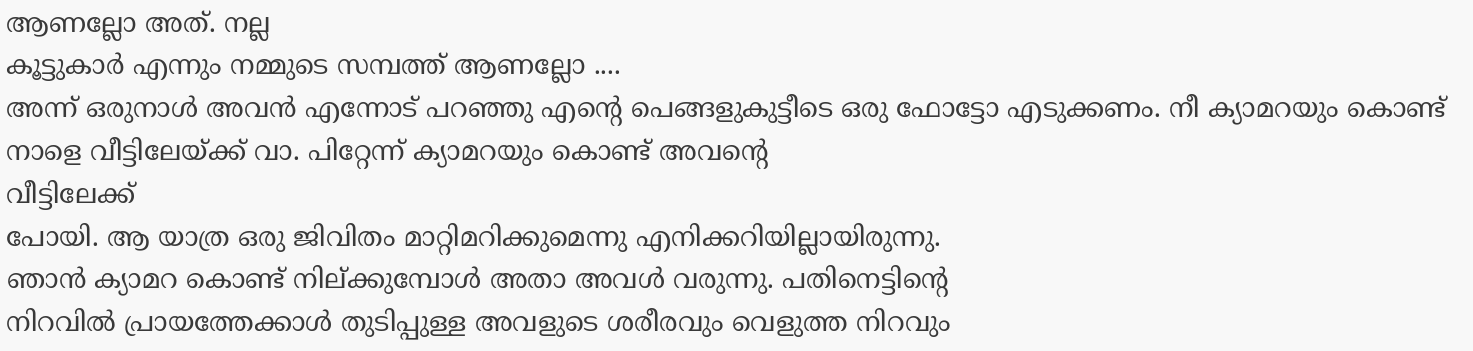ആണല്ലോ അത്. നല്ല
കൂട്ടുകാര്‍ എന്നും നമ്മുടെ സമ്പത്ത്‌ ആണല്ലോ ....
അന്ന് ഒരുനാള്‍ അവന്‍ എന്നോട് പറഞ്ഞു എന്‍റെ‌ പെങ്ങളുകുട്ടീടെ ഒരു ഫോട്ടോ എടുക്കണം. നീ ക്യാമറയും കൊണ്ട് നാളെ വീട്ടിലേയ്ക്ക് വാ. പിറ്റേന്ന് ക്യാമറയും കൊണ്ട് അവന്‍റെ
വീട്ടിലേക്ക്
പോയി. ആ യാത്ര ഒരു ജിവിതം മാറ്റിമറിക്കുമെന്നു എനിക്കറിയില്ലായിരുന്നു.
ഞാന്‍ ക്യാമറ കൊണ്ട് നില്ക്കുമ്പോള്‍ അതാ അവള്‍ വരുന്നു. പതിനെട്ടിന്‍റെ
നിറവില്‍ പ്രായത്തേക്കാള്‍ തുടിപ്പുള്ള അവളുടെ ശരീരവും വെളുത്ത നിറവും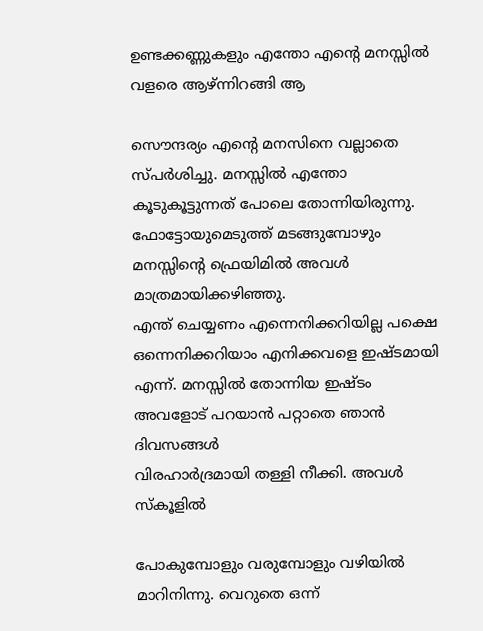ഉണ്ടക്കണ്ണുകളും എന്തോ എന്‍റെ മനസ്സില്‍ വളരെ ആഴ്ന്നിറങ്ങി ആ

സൌന്ദര്യം എന്‍റെ മനസിനെ വല്ലാതെ സ്പര്‍ശിച്ചു. മനസ്സില്‍ എന്തോ
കൂടുകൂട്ടുന്നത് പോലെ തോന്നിയിരുന്നു. ഫോട്ടോയുമെടുത്ത് മടങ്ങുമ്പോഴും
മനസ്സിന്‍റെ ഫ്രെയിമില്‍ അവള്‍ മാത്രമായിക്കഴിഞ്ഞു.
എന്ത് ചെയ്യണം എന്നെനിക്കറിയില്ല പക്ഷെ ഒന്നെനിക്കറിയാം എനിക്കവളെ ഇഷ്ടമായി
എന്ന്. മനസ്സില്‍ തോന്നിയ ഇഷ്ടം അവളോട് പറയാന്‍ പറ്റാതെ ഞാന്‍ ദിവസങ്ങള്‍
വിരഹാര്‍ദ്രമായി തള്ളി നീക്കി. അവള്‍ സ്കൂളില്‍

പോകുമ്പോളും വരുമ്പോളും വഴിയില്‍ മാറിനിന്നു. വെറുതെ ഒന്ന്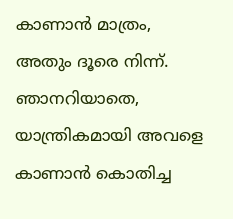കാണാന്‍ മാത്രം,
അതും ദൂരെ നിന്ന്. ഞാനറിയാതെ, യാന്ത്രികമായി അവളെ കാണാന്‍ കൊതിച്ച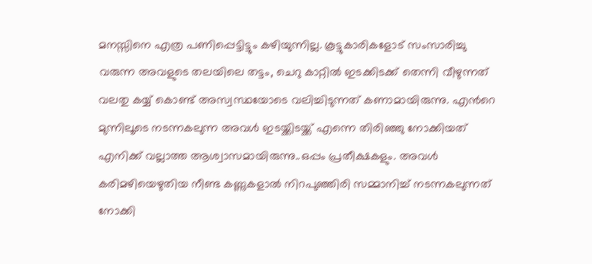മനസ്സിനെ എത്ര പണിപ്പെട്ടിട്ടും കഴിയുന്നില്ല. കൂട്ടുകാരികളോട് സംസാരിച്ചു
വരുന്ന അവളുടെ തലയിലെ തട്ടം, ചെറു കാറ്റില്‍ ഇടക്കിടക്ക് തെന്നി വീഴുന്നത്
വലതു കയ്യ് കൊണ്ട് അസ്വസ്ഥയോടെ വലിച്ചിടുന്നത് കണാമായിരുന്നു. എന്‍റെ
മുന്നിലൂടെ നടന്നകലുന്ന അവള്‍ ഇടയ്ക്കിടയ്ക്ക് എന്നെ തിരിഞ്ഞു നോക്കിയത്
എനിക്ക് വല്ലാത്ത ആശ്വാസമായിരുന്നു..ഒപ്പം പ്രതീക്ഷകളും. അവള്‍
കരിമഴിയെഴുതിയ നീണ്ട കണ്ണുകളാല്‍ നിറപുഞ്ഞിരി സമ്മാനിച്ച് നടന്നകലുന്നത്
നോക്കി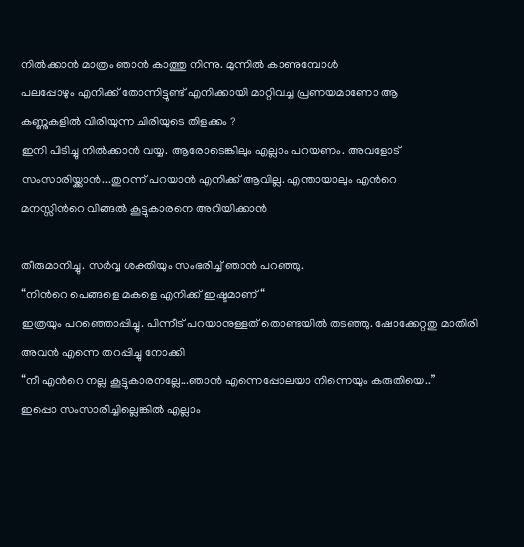നില്‍ക്കാന്‍ മാത്രം ഞാന്‍ കാത്തു നിന്നു. മുന്നില്‍ കാണുമ്പോള്‍
പലപ്പോഴും എനിക്ക് തോന്നിട്ടുണ്ട് എനിക്കായി മാറ്റിവച്ച പ്രണയമാണോ ആ
കണ്ണുകളില്‍ വിരിയുന്ന ചിരിയുടെ തിളക്കം ?
ഇനി പിടിച്ചു നില്‍ക്കാന്‍ വയ്യ. ആരോടെങ്കിലും എല്ലാം പറയണം. അവളോട്
സംസാരിയ്ക്കാന്‍...തുറന്ന് പറയാന്‍ എനിക്ക് ആവില്ല. എന്തായാലും എന്‍റെ
മനസ്സിന്‍റെ വിങ്ങല്‍ കൂട്ടുകാരനെ അറിയിക്കാന്‍

തീരുമാനിച്ചു. സര്‍വ്വ ശക്തിയും സംഭരിച്ച് ഞാന്‍ പറഞ്ഞു.
“നിന്‍റെ പെങ്ങളെ മകളെ എനിക്ക് ഇഷ്ടമാണ്“
ഇത്രയും പറഞ്ഞൊപ്പിച്ചു. പിന്നീട് പറയാനുള്ളത് തൊണ്ടയില്‍ തടഞ്ഞു. ഷോക്കേറ്റതു മാതിരി അവന്‍ എന്നെ തറപ്പിച്ചു നോക്കി
“നീ എന്‍റെ നല്ല കൂട്ടുകാരനല്ലേ...ഞാന്‍ എന്നെപ്പോലയാ നിന്നെയും കരുതിയെ..”
ഇപ്പൊ സംസാരിച്ചില്ലെങ്കില്‍ എല്ലാം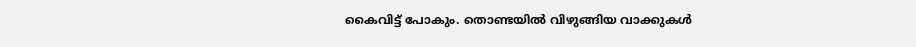കൈവിട്ട് പോകും. തൊണ്ടയില്‍ വിഴുങ്ങിയ വാക്കുകള്‍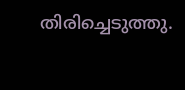തിരിച്ചെടുത്തു.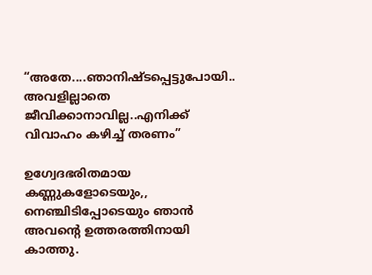“അതേ....ഞാനിഷ്ടപ്പെട്ടുപോയി.. അവളില്ലാതെ
ജീവിക്കാനാവില്ല..എനിക്ക് വിവാഹം കഴിച്ച് തരണം”

ഉഗ്വേദഭരിതമായ കണ്ണുകളോടെയും,, നെഞ്ചിടിപ്പോടെയും ഞാന്‍ അവന്‍റെ ഉത്തരത്തിനായി കാത്തു.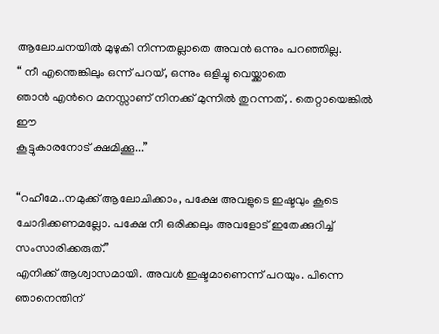ആലോചനയില്‍ മുഴുകി നിന്നതല്ലാതെ അവന്‍ ഒന്നും പറഞ്ഞില്ല.
“ നീ എന്തെങ്കിലും ഒന്ന് പറയ്, ഒന്നും ഒളിച്ചു വെയ്ക്കാതെ
ഞാന്‍ എന്‍റെ മനസ്സാണ് നിനക്ക് മുന്നില്‍ തുറന്നത്, . തെറ്റായെങ്കില്‍ ഈ
കൂട്ടുകാരനോട് ക്ഷമിക്കൂ...”

“റഹീമേ..നമുക്ക് ആലോചിക്കാം, പക്ഷേ അവളുടെ ഇഷ്ടവും കൂടെ ചോദിക്കണമല്ലോ. പക്ഷേ നീ ഒരിക്കലും അവളോട് ഇതേക്കുറിച്ച് സംസാരിക്കരുത്.”
എനിക്ക് ആശ്വാസമായി. അവള്‍ ഇഷ്ടമാണെന്ന് പറയും. പിന്നെ ഞാനെന്തിന്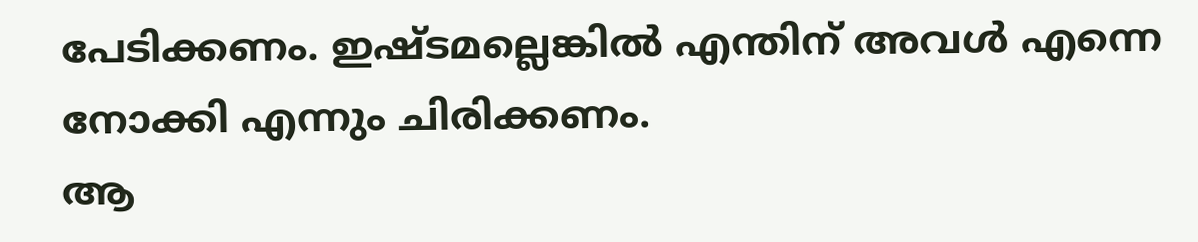പേടിക്കണം. ഇഷ്ടമല്ലെങ്കില്‍ എന്തിന് അവള്‍ എന്നെ നോക്കി എന്നും ചിരിക്കണം.
ആ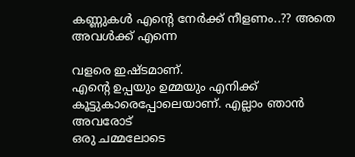കണ്ണുകള്‍ എന്‍റെ നേര്‍ക്ക് നീളണം..?? അതെ അവള്‍ക്ക് എന്നെ

വളരെ ഇഷ്ടമാണ്.
എന്‍റെ ഉപ്പയും ഉമ്മയും എനിക്ക് കൂട്ടുകാരെപ്പോലെയാണ്. എല്ലാം ഞാന്‍ അവരോട്
ഒരു ചമ്മലോടെ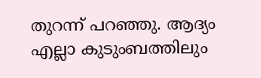തുറന്ന് പറഞ്ഞു. ആദ്യം എല്ലാ കുടുംബത്തിലും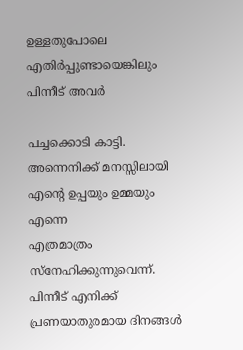ഉള്ളതുപോലെ
എതിര്‍പ്പുണ്ടായെങ്കിലും പിന്നീട് അവര്‍

പച്ചക്കൊടി കാട്ടി. അന്നെനിക്ക് മനസ്സിലായി എന്‍റെ ഉപ്പയും ഉമ്മയും എന്നെ
എത്രമാത്രം സ്നേഹിക്കുന്നുവെന്ന്.
പിന്നീട് എനിക്ക് പ്രണയാതുരമായ ദിനങ്ങള്‍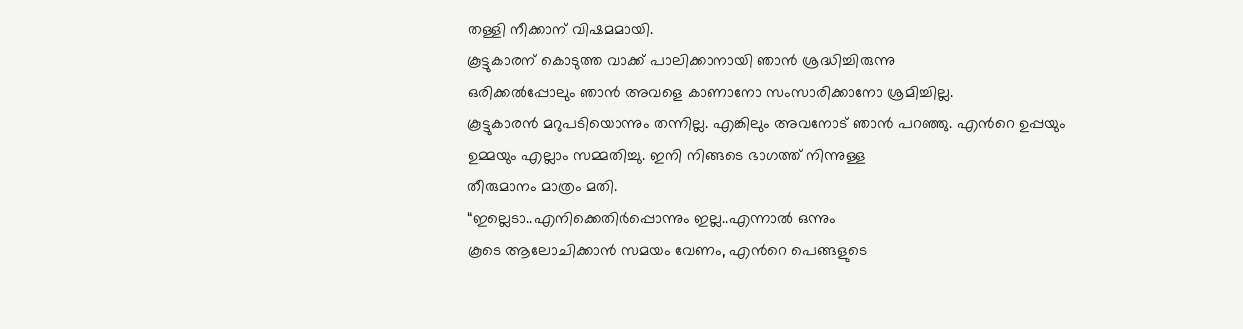തള്ളി നീക്കാന് വിഷമമായി.
കൂട്ടുകാരന് കൊടുത്ത വാക്ക് പാലിക്കാനായി ഞാന്‍ ശ്രദ്ധിച്ചിരുന്നു
ഒരിക്കല്‍പ്പോലും ഞാന്‍ അവളെ കാണാനോ സംസാരിക്കാനോ ശ്രമിച്ചില്ല.
കൂട്ടുകാരന്‍ മറുപടിയൊന്നും തന്നില്ല. എങ്കിലും അവനോട് ഞാന്‍ പറഞ്ഞു. എന്‍റെ ഉപ്പയും ഉമ്മയും എല്ലാം സമ്മതിച്ചു. ഇനി നിങ്ങടെ ഭാഗത്ത് നിന്നുള്ള
തീരുമാനം മാത്രം മതി.
“ഇല്ലെടാ..എനിക്കെതിര്‍പ്പൊന്നും ഇല്ല..എന്നാല്‍ ഒന്നും
കൂടെ ആലോചിക്കാന്‍ സമയം വേണം, എന്‍റെ പെങ്ങളുടെ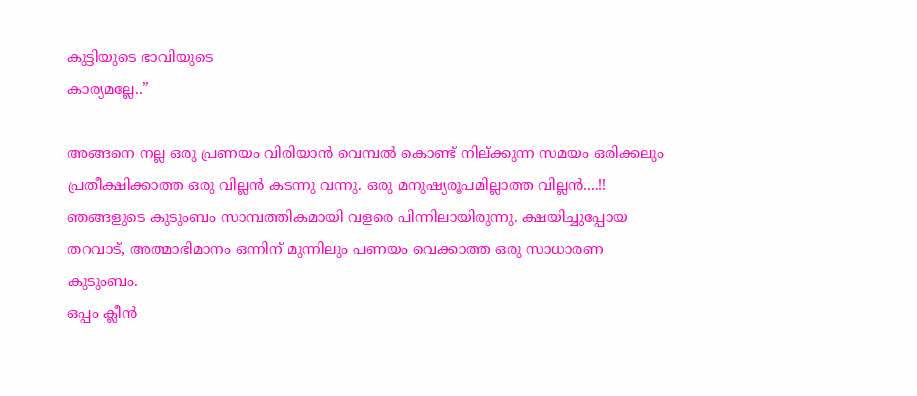കുട്ടിയുടെ ഭാവിയുടെ
കാര്യമല്ലേ..”

അങ്ങനെ നല്ല ഒരു പ്രണയം വിരിയാന്‍ വെമ്പല്‍ കൊണ്ട് നില്ക്കുന്ന സമയം ഒരിക്കലും പ്രതീക്ഷിക്കാത്ത ഒരു വില്ലന്‍ കടന്നു വന്നു. ഒരു മനുഷ്യരൂപമില്ലാത്ത വില്ലന്‍....!!
ഞങ്ങളുടെ കുടുംബം സാമ്പത്തികമായി വളരെ പിന്നിലായിരുന്നു. ക്ഷയിച്ചുപ്പോയ
തറവാട്, അത്മാഭിമാനം ഒന്നിന് മുന്നിലും പണയം വെക്കാത്ത ഒരു സാധാരണ കുടുംബം.
ഒപ്പം ക്ലീന്‍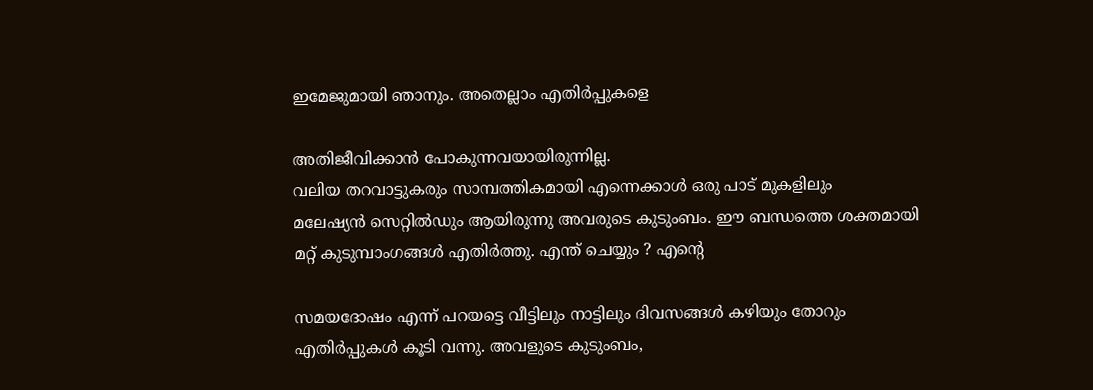ഇമേജുമായി ഞാനും. അതെല്ലാം എതിര്‍പ്പുകളെ

അതിജീവിക്കാന്‍ പോകുന്നവയായിരുന്നില്ല.
വലിയ തറവാട്ടുകരും സാമ്പത്തികമായി എന്നെക്കാള്‍ ഒരു പാട് മുകളിലും
മലേഷ്യന്‍ സെറ്റില്‍ഡും ആയിരുന്നു അവരുടെ കുടുംബം. ഈ ബന്ധത്തെ ശക്തമായി
മറ്റ് കുടുമ്പാംഗങ്ങള്‍ എതിര്‍ത്തു. എന്ത് ചെയ്യും ? എന്‍റെ

സമയദോഷം എന്ന് പറയട്ടെ വീട്ടിലും നാട്ടിലും ദിവസങ്ങള്‍ കഴിയും തോറും
എതിര്‍പ്പുകള്‍ കൂടി വന്നു. അവളുടെ കുടുംബം,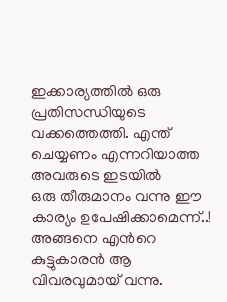ഇക്കാര്യത്തില്‍ ഒരു
പ്രതിസന്ധിയുടെ വക്കത്തെത്തി. എന്ത് ചെയ്യണം എന്നറിയാത്ത അവരുടെ ഇടയില്‍
ഒരു തീരുമാനം വന്നു ഈ കാര്യം ഉപേഷിക്കാമെന്ന്..!
അങ്ങനെ എന്‍റെ കുട്ടുകാരന്‍ ആ വിവരവുമായ്‌ വന്നു.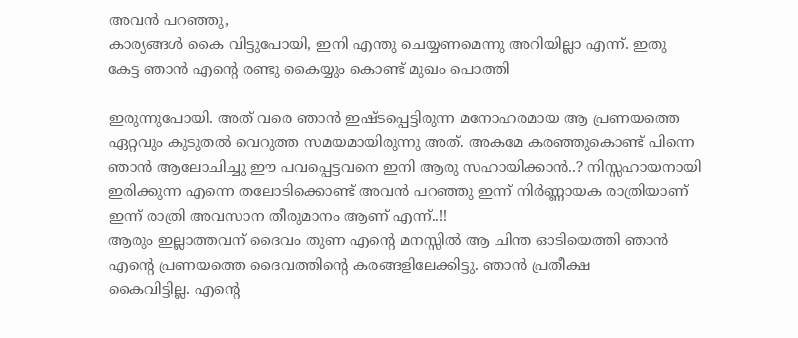അവന്‍ പറഞ്ഞു,
കാര്യങ്ങള്‍ കൈ വിട്ടുപോയി, ഇനി എന്തു ചെയ്യണമെന്നു അറിയില്ലാ എന്ന്. ഇതു
കേട്ട ഞാന്‍ എന്‍റെ രണ്ടു കൈയ്യും കൊണ്ട് മുഖം പൊത്തി

ഇരുന്നുപോയി. അത് വരെ ഞാന്‍ ഇഷ്ടപ്പെട്ടിരുന്ന മനോഹരമായ ആ പ്രണയത്തെ
ഏറ്റവും കുടുതല്‍ വെറുത്ത സമയമായിരുന്നു അത്. അകമേ കരഞ്ഞുകൊണ്ട് പിന്നെ
ഞാന്‍ ആലോചിച്ചു ഈ പവപ്പെട്ടവനെ ഇനി ആരു സഹായിക്കാന്‍..? നിസ്സഹായനായി
ഇരിക്കുന്ന എന്നെ തലോടിക്കൊണ്ട് അവന്‍ പറഞ്ഞു ഇന്ന് നിര്‍ണ്ണായക രാത്രിയാണ്
ഇന്ന് രാത്രി അവസാന തീരുമാനം ആണ് എന്ന്..!!
ആരും ഇല്ലാത്തവന് ദൈവം തുണ എന്‍റെ മനസ്സില്‍ ആ ചിന്ത ഓടിയെത്തി ഞാന്‍
എന്‍റെ പ്രണയത്തെ ദൈവത്തിന്‍റെ കരങ്ങളിലേക്കിട്ടു. ഞാന്‍ പ്രതീക്ഷ
കൈവിട്ടില്ല. എന്‍റെ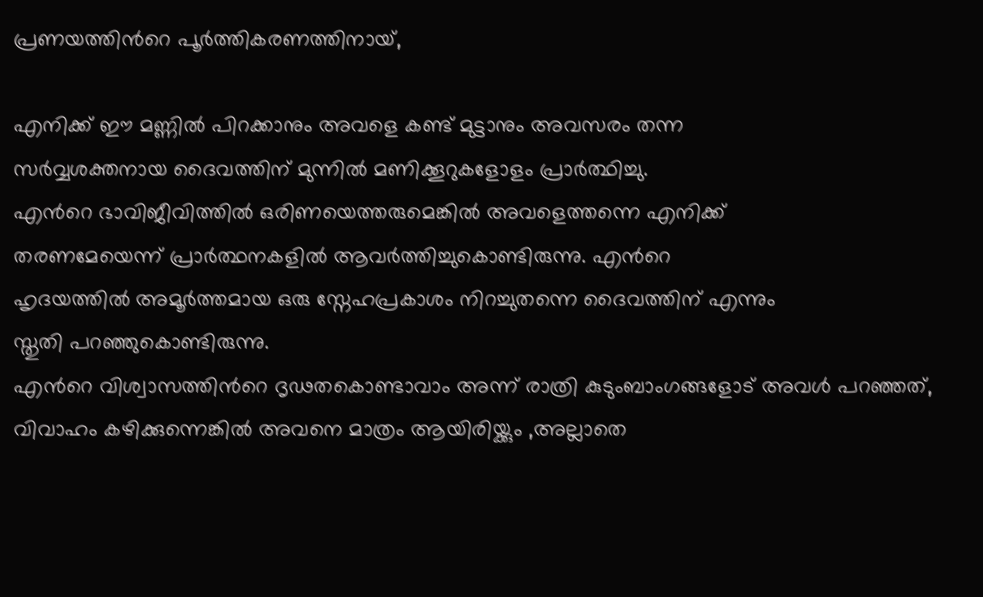പ്രണയത്തിന്‍റെ പൂര്‍ത്തികരണത്തിനായ്,

എനിക്ക് ഈ മണ്ണില്‍ പിറക്കാനും അവളെ കണ്ട് മുട്ടാനും അവസരം തന്ന
സര്‍വ്വശക്തനായ ദൈവത്തിന് മുന്നില്‍ മണിക്കൂറുകളോളം പ്രാര്‍ത്ഥിച്ചു.
എന്‍റെ ഭാവിജീവിത്തില്‍ ഒരിണയെത്തരുമെങ്കില്‍ അവളെത്തന്നെ എനിക്ക്
തരണമേയെന്ന് പ്രാര്‍ത്ഥനകളില്‍ ആവര്‍ത്തിച്ചുകൊണ്ടിരുന്നു. എന്‍റെ
ഹൃദയത്തില്‍ അമൂര്‍ത്തമായ ഒരു സ്നേഹപ്രകാശം നിറച്ചുതന്നെ ദൈവത്തിന് എന്നും
സ്തുതി പറഞ്ഞുകൊണ്ടിരുന്നു.
എന്‍റെ വിശ്വാസത്തിന്‍റെ ദൃഢതകൊണ്ടാവാം അന്ന് രാത്രി കുടുംബാംഗങ്ങളോട് അവള്‍ പറഞ്ഞത്, വിവാഹം കഴിക്കുന്നെങ്കില്‍ അവനെ മാത്രം ആയിരിയ്ക്കും ,അല്ലാതെ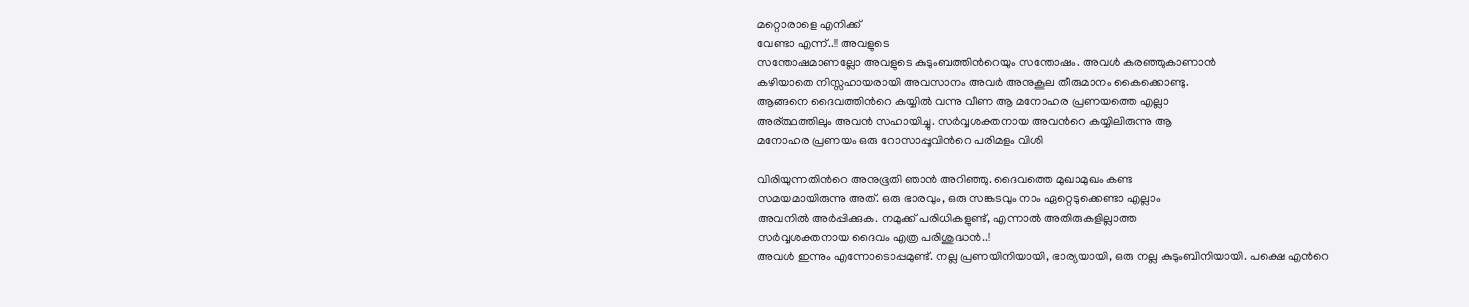മറ്റൊരാളെ എനിക്ക്
വേണ്ടാ എന്ന്..!! അവളുടെ
സന്തോഷമാണല്ലോ അവളുടെ കുടുംബത്തിന്‍റെയും സന്തോഷം. അവള്‍ കരഞ്ഞുകാണാന്‍
കഴിയാതെ നിസ്സഹായരായി അവസാനം അവര്‍ അനുകൂല തീരുമാനം കൈക്കൊണ്ടു.
ആങ്ങനെ ദൈവത്തിന്‍റെ കയ്യില്‍ വന്നു വീണ ആ മനോഹര പ്രണയത്തെ എല്ലാ
അര്ത്ഥത്തിലും അവന്‍ സഹായിച്ചു. സര്‍വ്വശക്തനായ അവന്‍റെ കയ്യിലിരുന്നു ആ
മനോഹര പ്രണയം ഒരു റോസാപ്പൂവിന്‍റെ പരിമളം വിശി

വിരിയുന്നതിന്‍റെ അനുഭൂതി ഞാന്‍ അറിഞ്ഞു. ദൈവത്തെ മുഖാമുഖം കണ്ട
സമയമായിരുന്നു അത്. ഒരു ഭാരവും, ഒരു സങ്കടവും നാം ഏറ്റെടുക്കെണ്ടാ എല്ലാം
അവനില്‍ അര്‍പ്പിക്കുക. നമുക്ക് പരിധികളുണ്ട്, എന്നാല്‍ അതിരുകളില്ലാത്ത
സര്‍വ്വശക്തനായ ദൈവം എത്ര പരിശുദ്ധന്‍..!
അവള്‍ ഇന്നും എന്നോടൊപ്പമുണ്ട്. നല്ല പ്രണയിനിയായി, ഭാര്യയായി, ഒരു നല്ല കുടുംബിനിയായി. പക്ഷെ എന്‍റെ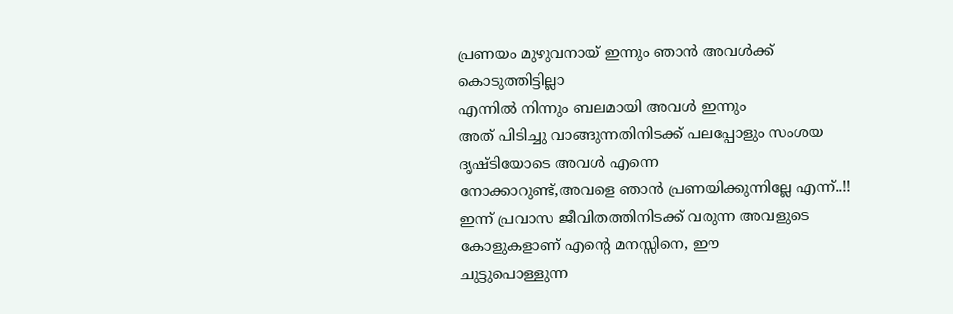പ്രണയം മുഴുവനായ് ഇന്നും ഞാന്‍ അവള്‍ക്ക് കൊടുത്തിട്ടില്ലാ
എന്നില്‍ നിന്നും ബലമായി അവള്‍ ഇന്നും
അത് പിടിച്ചു വാങ്ങുന്നതിനിടക്ക് പലപ്പോളും സംശയ ദൃഷ്ടിയോടെ അവള്‍ എന്നെ
നോക്കാറുണ്ട്,അവളെ ഞാന്‍ പ്രണയിക്കുന്നില്ലേ എന്ന്..!!
ഇന്ന് പ്രവാസ ജീവിതത്തിനിടക്ക് വരുന്ന അവളുടെ കോളുകളാണ് എന്‍റെ മനസ്സിനെ, ഈ
ചുട്ടുപൊള്ളുന്ന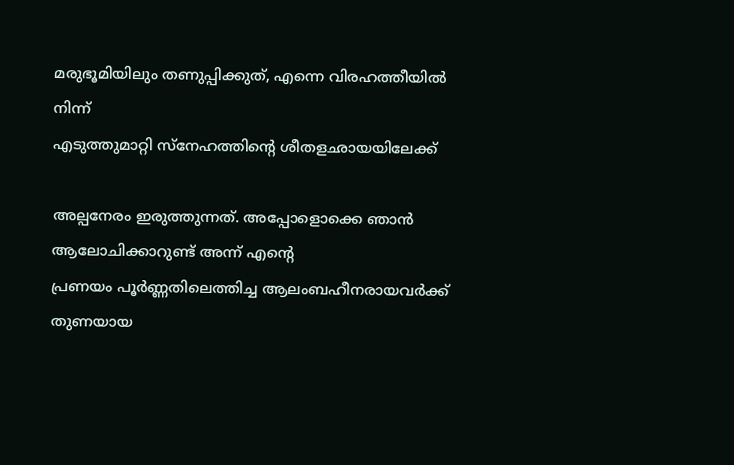മരുഭൂമിയിലും തണുപ്പിക്കുത്, എന്നെ വിരഹത്തീയില്‍ നിന്ന്
എടുത്തുമാറ്റി സ്നേഹത്തിന്‍റെ ശീതളഛായയിലേക്ക്

അല്പനേരം ഇരുത്തുന്നത്. അപ്പോളൊക്കെ ഞാന്‍ ആലോചിക്കാറുണ്ട് അന്ന് എന്‍റെ
പ്രണയം പൂര്‍ണ്ണതിലെത്തിച്ച ആലംബഹീനരായവര്‍ക്ക് തുണയായ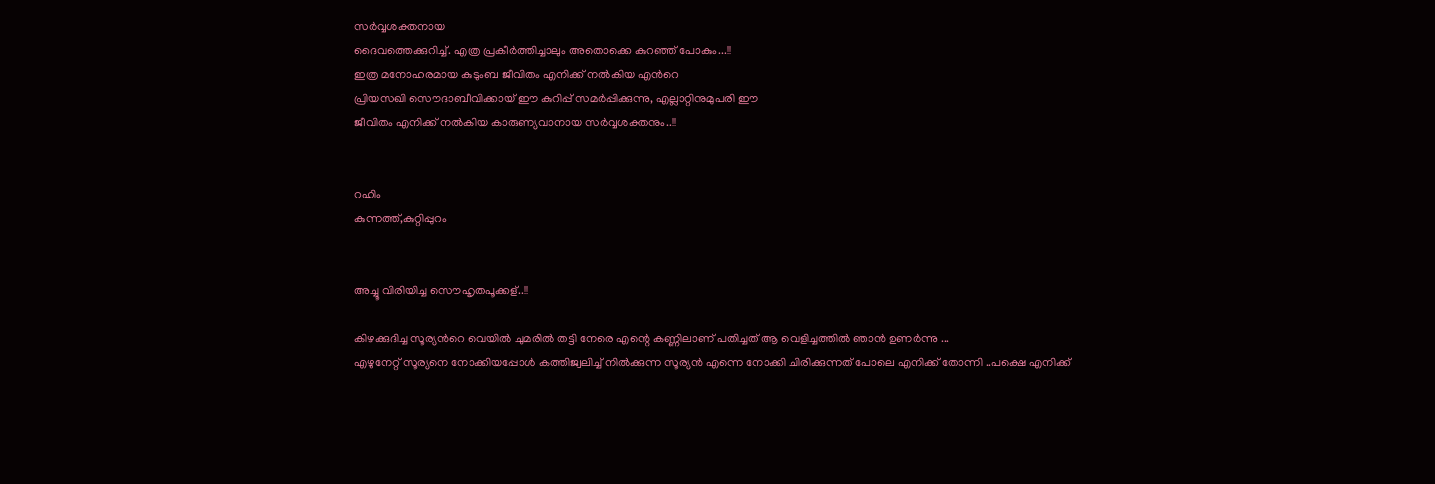സര്‍വ്വശക്തനായ
ദൈവത്തെക്കുറിച്ച്. എത്ര പ്രകീര്‍ത്തിച്ചാലും അതൊക്കെ കുറഞ്ഞ് പോകും...!!
ഇത്ര മനോഹരമായ കുടുംബ ജീവിതം എനിക്ക് നല്‍കിയ എന്‍റെ
പ്രിയസഖി സൌദാബീവിക്കായ്‌ ഈ കുറിപ്പ് സമര്‍പ്പിക്കുന്നു, എല്ലാറ്റിനുമുപരി ഈ
ജീവിതം എനിക്ക് നല്‍കിയ കാരുണ്യവാനായ സര്‍വ്വശക്തനും..!!


റഹിം
കുന്നത്ത്,കുറ്റിപ്പുറം


അച്ചൂ വിരിയിച്ച സൌഹൃതപൂക്കള്..!!

കിഴക്കുദിച്ച സൂര്യന്‍റെ വെയില്‍ ചുമരില്‍ തട്ടി നേരെ എന്റെ കണ്ണിലാണ് പതിച്ചത് ആ വെളിച്ചത്തില്‍ ഞാന്‍ ഉണര്‍ന്നു ...
എഴുനേറ്റ് സൂര്യനെ നോക്കിയപ്പോള്‍ കത്തിജ്വലിച്ച് നില്‍ക്കുന്ന സൂര്യന്‍ എന്നെ നോക്കി ചിരിക്കുന്നത് പോലെ എനിക്ക് തോന്നി ..പക്ഷെ എനിക്ക്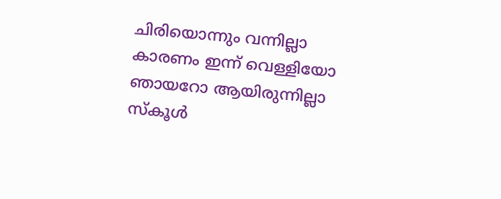ചിരിയൊന്നും വന്നില്ലാ കാരണം ഇന്ന് വെള്ളിയോ ഞായറോ ആയിരുന്നില്ലാ സ്കൂള്‍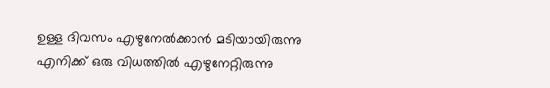ഉള്ള ദിവസം എഴുനേല്‍ക്കാന്‍ മടിയായിരുന്നു എനിക്ക് ഒരു വിധത്തില്‍ എഴുനേറ്റിരുന്നു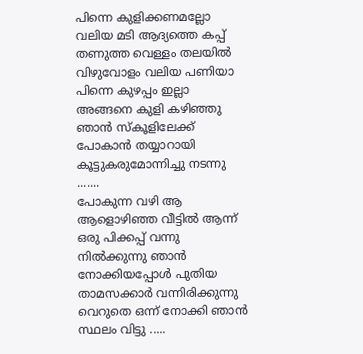പിന്നെ കുളിക്കണമല്ലോ വലിയ മടി ആദ്യത്തെ കപ്പ് തണുത്ത വെള്ളം തലയില്‍ വിഴുവോളം വലിയ പണിയാ പിന്നെ കുഴപ്പം ഇല്ലാ അങ്ങനെ കുളി കഴിഞ്ഞു ഞാന്‍ സ്കൂളിലേക്ക് പോകാന്‍ തയ്യാറായി കൂട്ടുകരുമോന്നിച്ചു നടന്നു .......
പോകുന്ന വഴി ആ ആളൊഴിഞ്ഞ വീട്ടില്‍ ആന്ന് ഒരു പിക്കപ്പ് വന്നു നില്‍ക്കുന്നു ഞാന്‍ നോക്കിയപ്പോള്‍ പുതിയ താമസക്കാര്‍ വന്നിരിക്കുന്നു വെറുതെ ഒന്ന് നോക്കി ഞാന്‍ സ്ഥലം വിട്ടു .....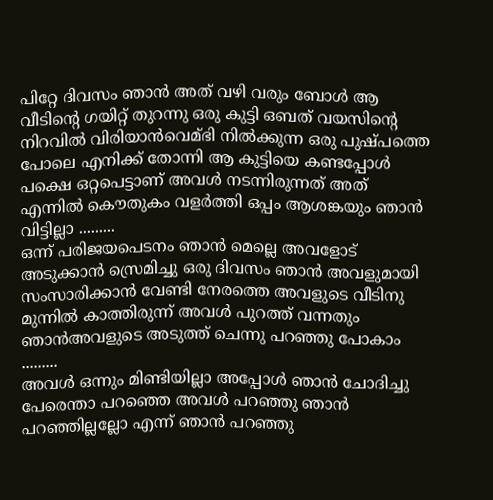പിറ്റേ ദിവസം ഞാന്‍ അത് വഴി വരും ബോള്‍ ആ വീടിന്‍റെ ഗയിറ്റ് തുറന്നു ഒരു കുട്ടി ഒബത് വയസിന്റെ നിറവില്‍ വിരിയാന്‍വെമ്ഭി നില്‍ക്കുന്ന ഒരു പുഷ്പത്തെ പോലെ എനിക്ക് തോന്നി ആ കുട്ടിയെ കണ്ടപ്പോള്‍ പക്ഷെ ഒറ്റപെട്ടാണ് അവള്‍ നടന്നിരുന്നത് അത് എന്നില്‍ കൌതുകം വളര്‍ത്തി ഒപ്പം ആശങ്കയും ഞാന്‍ വിട്ടില്ലാ .........
ഒന്ന് പരിജയപെടനം ഞാന്‍ മെല്ലെ അവളോട്‌ അടുക്കാന്‍ സ്രെമിച്ചു ഒരു ദിവസം ഞാന്‍ അവളുമായി സംസാരിക്കാന്‍ വേണ്ടി നേരത്തെ അവളുടെ വീടിനു മുന്നില്‍ കാത്തിരുന്ന് അവള്‍ പുറത്ത് വന്നതും ഞാന്‍അവളുടെ അടുത്ത് ചെന്നു പറഞ്ഞു പോകാം .........
അവള്‍ ഒന്നും മിണ്ടിയില്ലാ അപ്പോള്‍ ഞാന്‍ ചോദിച്ചു പേരെന്താ പറഞ്ഞെ അവള്‍ പറഞ്ഞു ഞാന്‍ പറഞ്ഞില്ലല്ലോ എന്ന് ഞാന്‍ പറഞ്ഞു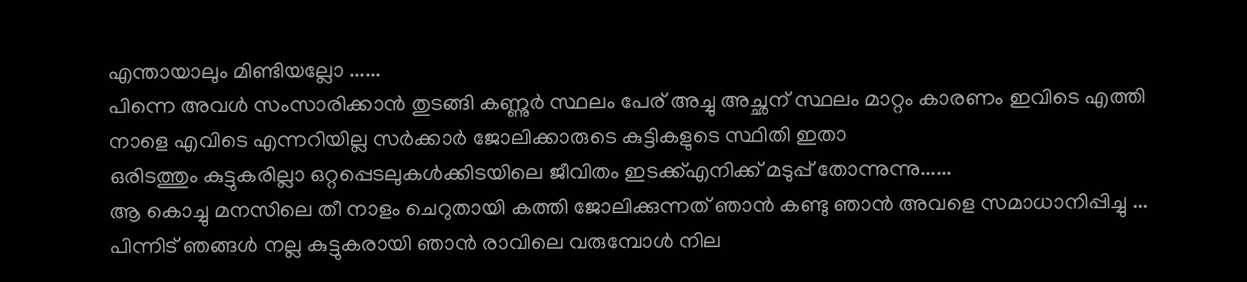എന്തായാലും മിണ്ടിയല്ലോ ......
പിന്നെ അവള്‍ സംസാരിക്കാന്‍ തുടങ്ങി കണ്ണുര്‍ സ്ഥലം പേര് അച്ചു അച്ഛന് സ്ഥലം മാറ്റം കാരണം ഇവിടെ എത്തി നാളെ എവിടെ എന്നറിയില്ല സര്‍ക്കാര്‍ ജോലിക്കാരുടെ കുട്ടികളുടെ സ്ഥിതി ഇതാ
ഒരിടത്തും കുട്ടുകരില്ലാ ഒറ്റപ്പെടലുകള്‍ക്കിടയിലെ ജീവിതം ഇടക്ക്എനിക്ക് മടുപ്പ് തോന്നുന്നു......
ആ കൊച്ചു മനസിലെ തീ നാളം ചെറുതായി കത്തി ജോലിക്കുന്നത് ഞാന്‍ കണ്ടു ഞാന്‍ അവളെ സമാധാനിപ്പിച്ചു ...
പിന്നിട് ഞങ്ങള്‍ നല്ല കുട്ടുകരായി ഞാന്‍ രാവിലെ വരുമ്പോള്‍ നില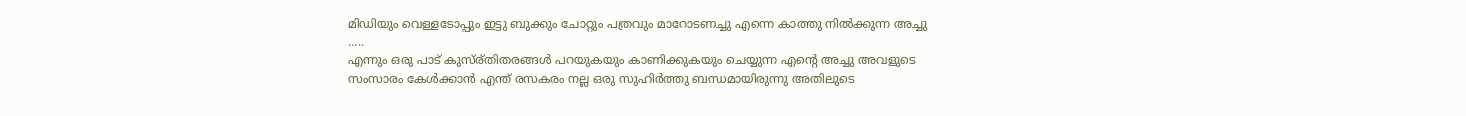മിഡിയും വെള്ളടോപ്പും ഇട്ടു ബുക്കും ചോറ്റും പത്രവും മാറോടണച്ചു എന്നെ കാത്തു നില്‍ക്കുന്ന അച്ചു .....
എന്നും ഒരു പാട് കുസ്ര്തിതരങ്ങള്‍ പറയുകയും കാണിക്കുകയും ചെയ്യുന്ന എന്‍റെ അച്ചു അവളുടെ സംസാരം കേള്‍ക്കാന്‍ എന്ത് രസകരം നല്ല ഒരു സുഹിര്‍ത്തു ബന്ധമായിരുന്നു അതിലുടെ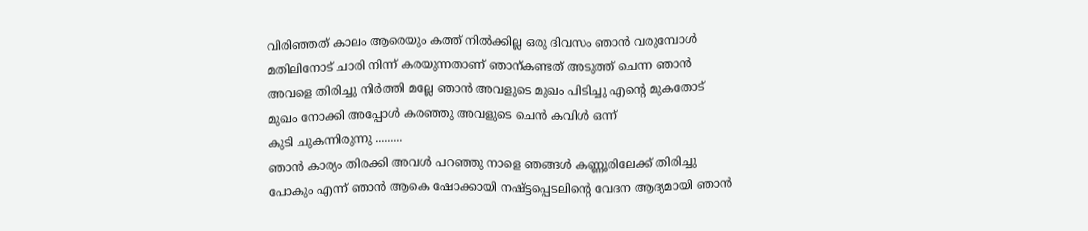വിരിഞ്ഞത് കാലം ആരെയും കത്ത് നില്‍ക്കില്ല ഒരു ദിവസം ഞാന്‍ വരുമ്പോള്‍ മതിലിനോട് ചാരി നിന്ന് കരയുന്നതാണ് ഞാന്കണ്ടത് അടുത്ത് ചെന്ന ഞാന്‍ അവളെ തിരിച്ചു നിര്‍ത്തി മല്ലേ ഞാന്‍ അവളുടെ മുഖം പിടിച്ചു എന്‍റെ മുകതോട് മുഖം നോക്കി അപ്പോള്‍ കരഞ്ഞു അവളുടെ ചെന്‍ കവിള്‍ ഒന്ന്
കുടി ചുകന്നിരുന്നു .........
ഞാന്‍ കാര്യം തിരക്കി അവള്‍ പറഞ്ഞു നാളെ ഞങ്ങള്‍ കണ്ണൂരിലേക്ക് തിരിച്ചു പോകും എന്ന് ഞാന്‍ ആകെ ഷോക്കായി നഷ്ട്ടപ്പെടലിന്റെ വേദന ആദ്യമായി ഞാന്‍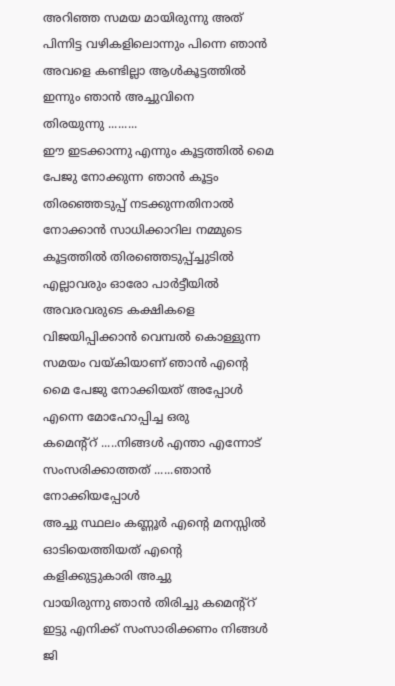അറിഞ്ഞ സമയ മായിരുന്നു അത് പിന്നിട്ട വഴികളിലൊന്നും പിന്നെ ഞാന്‍ അവളെ കണ്ടില്ലാ ആള്‍കൂട്ടത്തില്‍ ഇന്നും ഞാന്‍ അച്ചുവിനെ
തിരയുന്നു .........
ഈ ഇടക്കാന്നു എന്നും കൂട്ടത്തില്‍ മൈ പേജു നോക്കുന്ന ഞാന്‍ കൂട്ടം തിരഞ്ഞെടുപ്പ് നടക്കുന്നതിനാല്‍ നോക്കാന്‍ സാധിക്കാറില നമ്മുടെ കൂട്ടത്തില്‍ തിരഞ്ഞെടുപ്പ്ച്ചുടില്‍ എല്ലാവരും ഓരോ പാര്‍ട്ടീയില്‍ അവരവരുടെ കക്ഷികളെ വിജയിപ്പിക്കാന്‍ വെമ്പല്‍ കൊള്ളുന്ന സമയം വയ്കിയാണ് ഞാന്‍ എന്‍റെ മൈ പേജു നോക്കിയത് അപ്പോള്‍ എന്നെ മോഹോപ്പിച്ച ഒരു
കമെന്റ്റ്‌ .....നിങ്ങള്‍ എന്താ എന്നോട് സംസരിക്കാത്തത് ......ഞാന്‍ നോക്കിയപ്പോള്‍
അച്ചു സ്ഥലം കണ്ണൂര്‍ എന്‍റെ മനസ്സില്‍ ഓടിയെത്തിയത് എന്‍റെ കളിക്കുട്ടുകാരി അച്ചു
വായിരുന്നു ഞാന്‍ തിരിച്ചു കമെന്റ്റ്‌ ഇട്ടു എനിക്ക് സംസാരിക്കണം നിങ്ങള്‍ ജി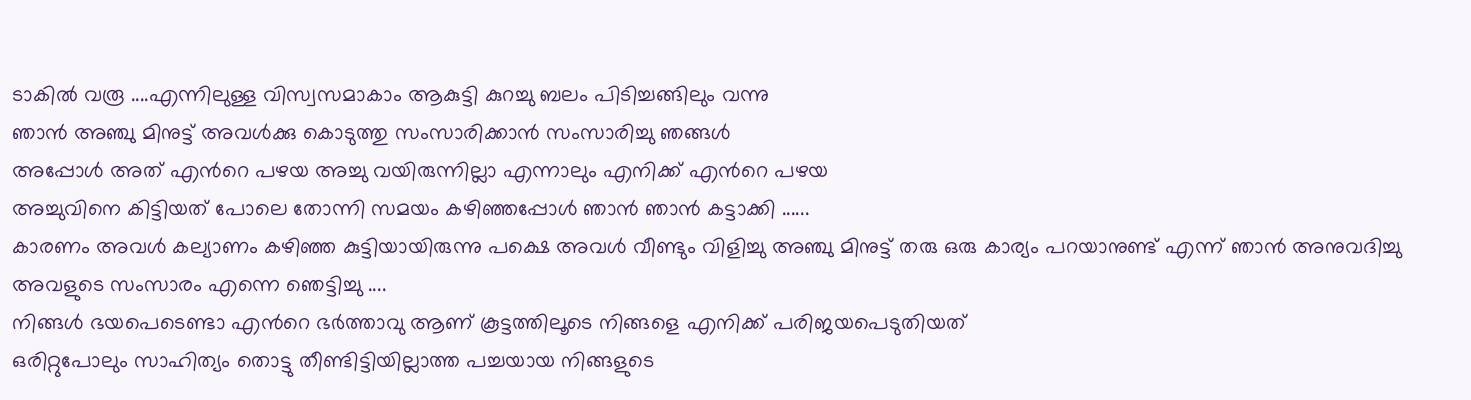ടാകില്‍ വരൂ ....എന്നിലുള്ള വിസ്വസമാകാം ആകുട്ടി കുറച്ചു ബലം പിടിച്ചങ്ങിലും വന്നു
ഞാന്‍ അഞ്ചു മിനുട്ട് അവള്‍ക്കു കൊടുത്തു സംസാരിക്കാന്‍ സംസാരിച്ചു ഞങ്ങള്‍
അപ്പോള്‍ അത് എന്‍റെ പഴയ അച്ചു വയിരുന്നില്ലാ എന്നാലും എനിക്ക് എന്‍റെ പഴയ
അച്ചുവിനെ കിട്ടിയത് പോലെ തോന്നി സമയം കഴിഞ്ഞപ്പോള്‍ ഞാന്‍ ഞാന്‍ കട്ടാക്കി ......
കാരണം അവള്‍ കല്യാണം കഴിഞ്ഞ കുട്ടിയായിരുന്നു പക്ഷെ അവള്‍ വീണ്ടും വിളിച്ചു അഞ്ചു മിനുട്ട് തരു ഒരു കാര്യം പറയാനുണ്ട് എന്ന് ഞാന്‍ അനുവദിച്ചു അവളുടെ സംസാരം എന്നെ ഞെട്ടിച്ചു ....
നിങ്ങള്‍ ഭയപെടെണ്ടാ എന്‍റെ ഭര്‍ത്താവു ആണ് കൂട്ടത്തിലൂടെ നിങ്ങളെ എനിക്ക് പരിജയപെടുതിയത്
ഒരിറ്റുപോലും സാഹിത്യം തൊട്ടു തീണ്ടിട്ടിയില്ലാത്ത പച്ചയായ നിങ്ങളുടെ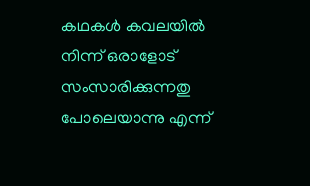കഥകള്‍ കവലയില്‍ നിന്ന് ഒരാളോട് സംസാരിക്കുന്നതു പോലെയാന്നു എന്ന്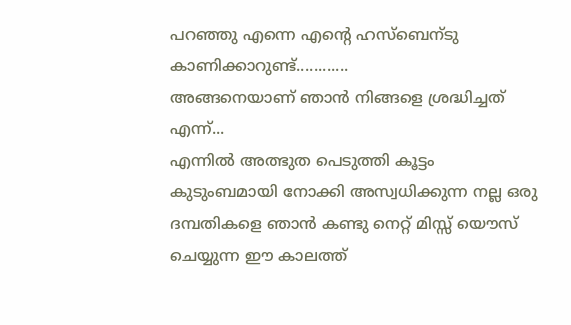പറഞ്ഞു എന്നെ എന്‍റെ ഹസ്ബെന്ടു കാണിക്കാറുണ്ട്............
അങ്ങനെയാണ് ഞാന്‍ നിങ്ങളെ ശ്രദ്ധിച്ചത് എന്ന്...
എന്നില്‍ അത്ഭുത പെടുത്തി കൂട്ടം കുടുംബമായി നോക്കി അസ്വധിക്കുന്ന നല്ല ഒരു ദമ്പതികളെ ഞാന്‍ കണ്ടു നെറ്റ് മിസ്സ്‌ യൌസ്‌ ചെയ്യുന്ന ഈ കാലത്ത്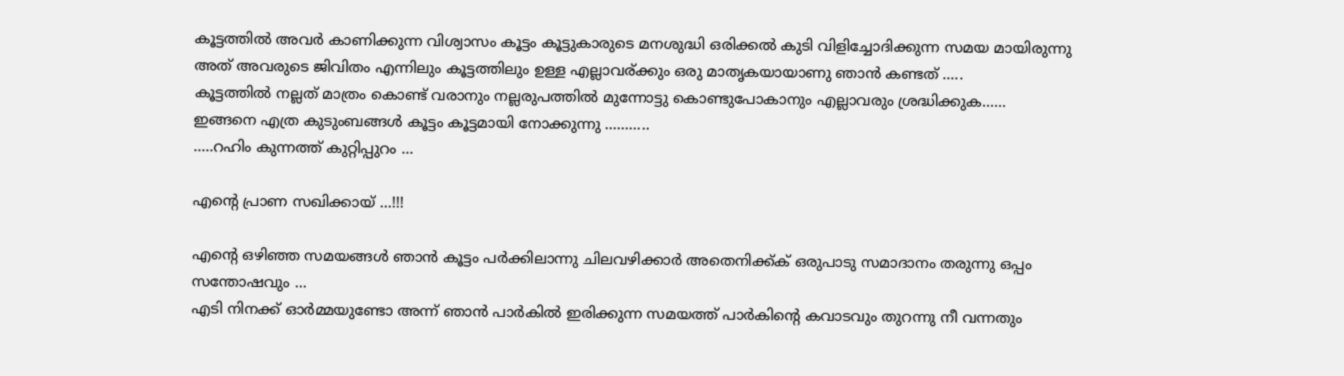കൂട്ടത്തില്‍ അവര്‍ കാണിക്കുന്ന വിശ്വാസം കൂട്ടം കൂട്ടുകാരുടെ മനശുദ്ധി ഒരിക്കല്‍ കുടി വിളിച്ചോദിക്കുന്ന സമയ മായിരുന്നു അത് അവരുടെ ജിവിതം എന്നിലും കൂട്ടത്തിലും ഉള്ള എല്ലാവര്ക്കും ഒരു മാതൃകയായാണു ഞാന്‍ കണ്ടത് .....
കൂട്ടത്തില്‍ നല്ലത് മാത്രം കൊണ്ട് വരാനും നല്ലരുപത്തില്‍ മുന്നോട്ടു കൊണ്ടുപോകാനും എല്ലാവരും ശ്രദ്ധിക്കുക......
ഇങ്ങനെ എത്ര കുടുംബങ്ങള്‍ കൂട്ടം കൂട്ടമായി നോക്കുന്നു ...........
.....റഹിം കുന്നത്ത് കുറ്റിപ്പുറം ...

എന്റെ പ്രാണ സഖിക്കായ് ...!!!

എന്റെ ഒഴിഞ്ഞ സമയങ്ങള്‍ ഞാന്‍ കൂട്ടം പര്‍ക്കിലാന്നു ചിലവഴിക്കാര്‍ അതെനിക്ക്ക് ഒരുപാടു സമാദാനം തരുന്നു ഒപ്പം സന്തോഷവും ...
എടി നിനക്ക് ഓര്‍മ്മയുണ്ടോ അന്ന് ഞാന്‍ പാര്‍കില്‍ ഇരിക്കുന്ന സമയത്ത് പാര്‍കിന്റെ കവാടവും തുറന്നു നീ വന്നതും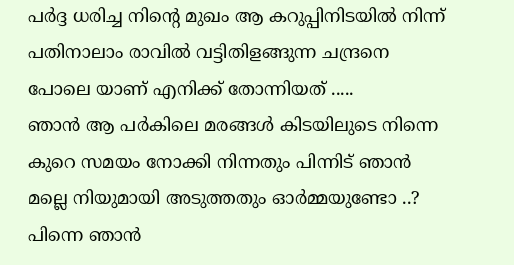പര്‍ദ്ദ ധരിച്ച നിന്റെ മുഖം ആ കറുപ്പിനിടയില്‍ നിന്ന് പതിനാലാം രാവില്‍ വട്ടിതിളങ്ങുന്ന ചന്ദ്രനെ പോലെ യാണ് എനിക്ക് തോന്നിയത് .....
ഞാന്‍ ആ പര്‍കിലെ മരങ്ങള്‍ കിടയിലുടെ നിന്നെ കുറെ സമയം നോക്കി നിന്നതും പിന്നിട് ഞാന്‍ മല്ലെ നിയുമായി അടുത്തതും ഓര്‍മ്മയുണ്ടോ ..?
പിന്നെ ഞാന്‍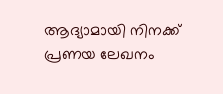ആദ്യാമായി നിനക്ക് പ്രണയ ലേഖനം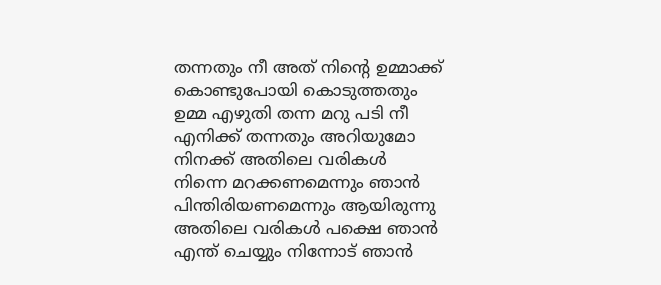തന്നതും നീ അത് നിന്റെ ഉമ്മാക്ക് കൊണ്ടുപോയി കൊടുത്തതും ഉമ്മ എഴുതി തന്ന മറു പടി നീ എനിക്ക് തന്നതും അറിയുമോ നിനക്ക് അതിലെ വരികള്‍ നിന്നെ മറക്കണമെന്നും ഞാന്‍ പിന്തിരിയണമെന്നും ആയിരുന്നു അതിലെ വരികള്‍ പക്ഷെ ഞാന്‍ എന്ത് ചെയ്യും നിന്നോട് ഞാന്‍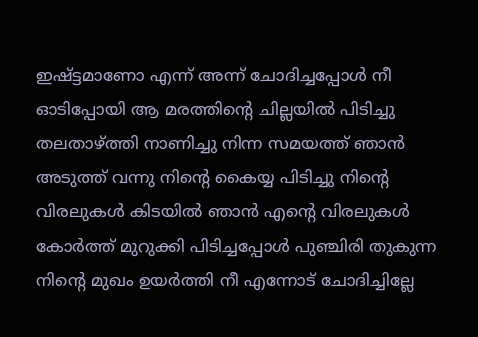ഇഷ്ട്ടമാണോ എന്ന് അന്ന് ചോദിച്ചപ്പോള്‍ നീ ഓടിപ്പോയി ആ മരത്തിന്റെ ചില്ലയില്‍ പിടിച്ചു തലതാഴ്ത്തി നാണിച്ചു നിന്ന സമയത്ത് ഞാന്‍ അടുത്ത് വന്നു നിന്റെ കൈയ്യ പിടിച്ചു നിന്റെ വിരലുകള്‍ കിടയില്‍ ഞാന്‍ എന്റെ വിരലുകള്‍ കോര്‍ത്ത്‌ മുറുക്കി പിടിച്ചപ്പോള്‍ പുഞ്ചിരി തുകുന്ന നിന്റെ മുഖം ഉയര്‍ത്തി നീ എന്നോട് ചോദിച്ചില്ലേ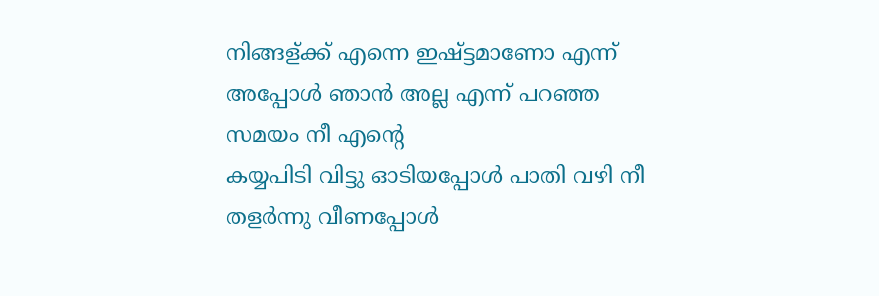നിങ്ങള്ക്ക് എന്നെ ഇഷ്ട്ടമാണോ എന്ന് അപ്പോള്‍ ഞാന്‍ അല്ല എന്ന് പറഞ്ഞ സമയം നീ എന്റെ
കയ്യപിടി വിട്ടു ഓടിയപ്പോള്‍ പാതി വഴി നീ തളര്‍ന്നു വീണപ്പോള്‍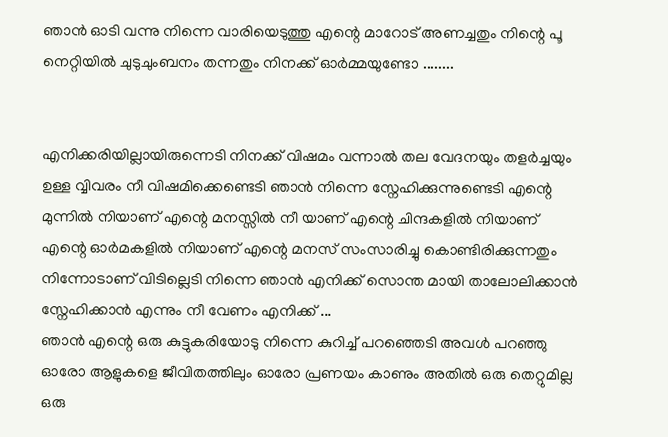ഞാന്‍ ഓടി വന്നു നിന്നെ വാരിയെടുത്തു എന്റെ മാറോട്‌ അണച്ചതും നിന്റെ പൂ നെറ്റിയില്‍ ചുടുചുംബനം തന്നതും നിനക്ക് ഓര്‍മ്മയുണ്ടോ ........


എനിക്കരിയില്ലായിരുന്നെടി നിനക്ക് വിഷമം വന്നാല്‍ തല വേദനയും തളര്‍ച്ചയും ഉള്ള വ്വിവരം നീ വിഷമിക്കെണ്ടെടി ഞാന്‍ നിന്നെ സ്നേഹിക്കുന്നുണ്ടെടി എന്റെ മുന്നില്‍ നിയാണ് എന്റെ മനസ്സില്‍ നീ യാണ് എന്റെ ചിന്ദകളില്‍ നിയാണ് എന്റെ ഓര്‍മകളില്‍ നിയാണ് എന്റെ മനസ് സംസാരിച്ചു കൊണ്ടിരിക്കുന്നതും നിന്നോടാണ് വിടില്ലെടി നിന്നെ ഞാന്‍ എനിക്ക് സൊന്ത മായി താലോലിക്കാന്‍ സ്നേഹിക്കാന്‍ എന്നും നീ വേണം എനിക്ക് ...
ഞാന്‍ എന്റെ ഒരു കുട്ടുകരിയോടു നിന്നെ കുറിച്ച് പറഞ്ഞെടി അവള്‍ പറഞ്ഞു ഓരോ ആളുകളെ ജീവിതത്തിലും ഓരോ പ്രണയം കാണും അതില്‍ ഒരു തെറ്റുമില്ല ഒരു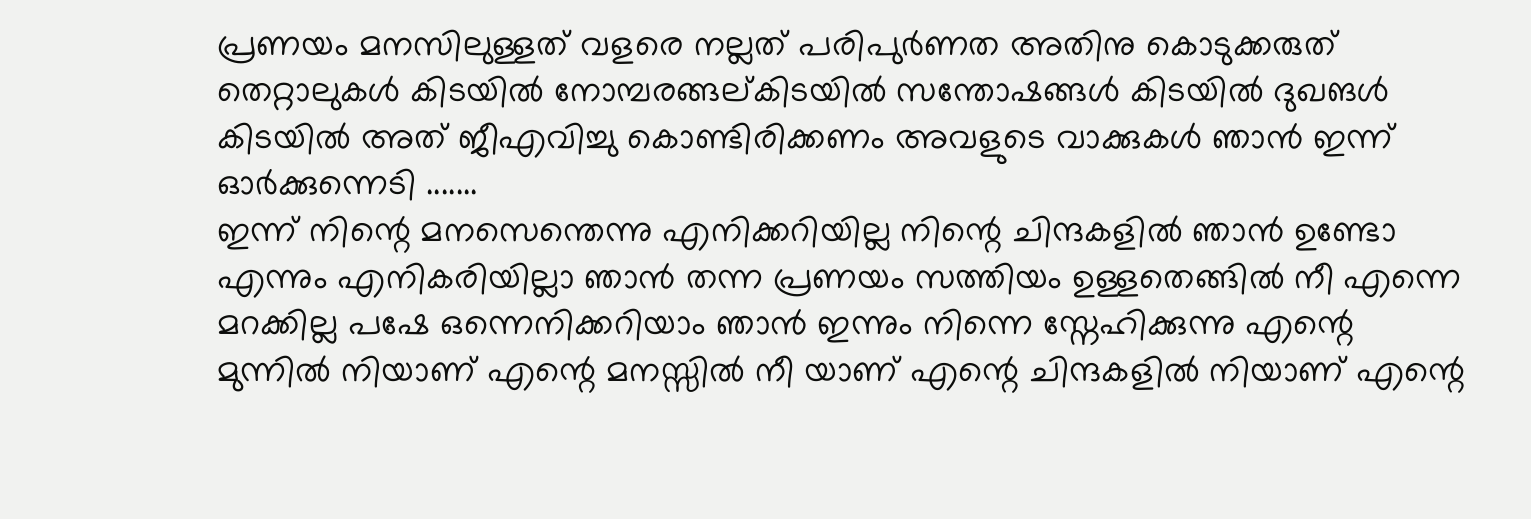പ്രണയം മനസിലുള്ളത് വളരെ നല്ലത് പരിപുര്‍ണത അതിനു കൊടുക്കരുത് തെറ്റാലുകള്‍ കിടയില്‍ നോമ്പരങ്ങല്കിടയില്‍ സന്തോഷങ്ങള്‍ കിടയില്‍ ദുഖങള്‍ കിടയില്‍ അത് ജീഎവിച്ചു കൊണ്ടിരിക്കണം അവളുടെ വാക്കുകള്‍ ഞാന്‍ ഇന്ന് ഓര്‍ക്കുന്നെടി .......
ഇന്ന് നിന്റെ മനസെന്തെന്നു എനിക്കറിയില്ല നിന്റെ ചിന്ദകളില്‍ ഞാന്‍ ഉണ്ടോ എന്നും എനികരിയില്ലാ ഞാന്‍ തന്ന പ്രണയം സത്തിയം ഉള്ളതെങ്ങില്‍ നീ എന്നെ മറക്കില്ല പഷേ ഒന്നെനിക്കറിയാം ഞാന്‍ ഇന്നും നിന്നെ സ്നേഹിക്കുന്നു എന്റെ മുന്നില്‍ നിയാണ് എന്റെ മനസ്സില്‍ നീ യാണ് എന്റെ ചിന്ദകളില്‍ നിയാണ് എന്റെ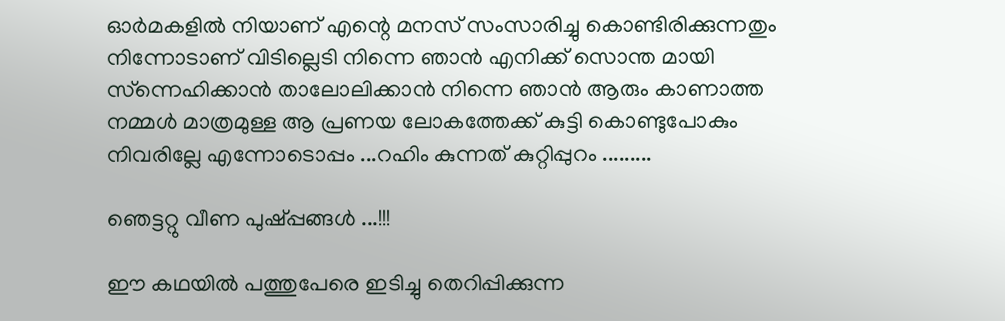ഓര്‍മകളില്‍ നിയാണ് എന്റെ മനസ് സംസാരിച്ചു കൊണ്ടിരിക്കുന്നതും നിന്നോടാണ് വിടില്ലെടി നിന്നെ ഞാന്‍ എനിക്ക് സൊന്ത മായി സ്ന്നെഹിക്കാന്‍ താലോലിക്കാന്‍ നിന്നെ ഞാന്‍ ആരും കാണാത്ത നമ്മള്‍ മാത്രമുള്ള ആ പ്രണയ ലോകത്തേക്ക് കുട്ടി കൊണ്ടുപോകും നിവരില്ലേ എന്നോടൊപ്പം ...റഹിം കുന്നത് കുറ്റിപ്പുറം .........

ഞെട്ടറ്റു വീണ പുഷ്പ്പങ്ങള്‍ ...!!!

ഈ കഥയില്‍ പത്തുപേരെ ഇടിച്ചു തെറിപ്പിക്കുന്ന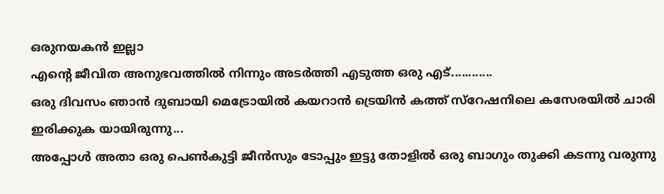ഒരുനയകന്‍ ഇല്ലാ
എന്റെ ജീവിത അനുഭവത്തില്‍ നിന്നും അടര്‍ത്തി എടുത്ത ഒരു എട്............
ഒരു ദിവസം ഞാന്‍ ദുബായി മെട്രോയില്‍ കയറാന്‍ ട്രെയിന്‍ കത്ത് സ്റേഷനിലെ കസേരയില്‍ ചാരി ഇരിക്കുക യായിരുന്നു...
അപ്പോള്‍ അതാ ഒരു പെണ്‍കുട്ടി ജീന്‍സും ടോപ്പും ഇട്ടു തോളില്‍ ഒരു ബാഗും തുക്കി കടന്നു വരുന്നു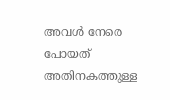അവള്‍ നേരെ പോയത് അതിനകത്തുള്ള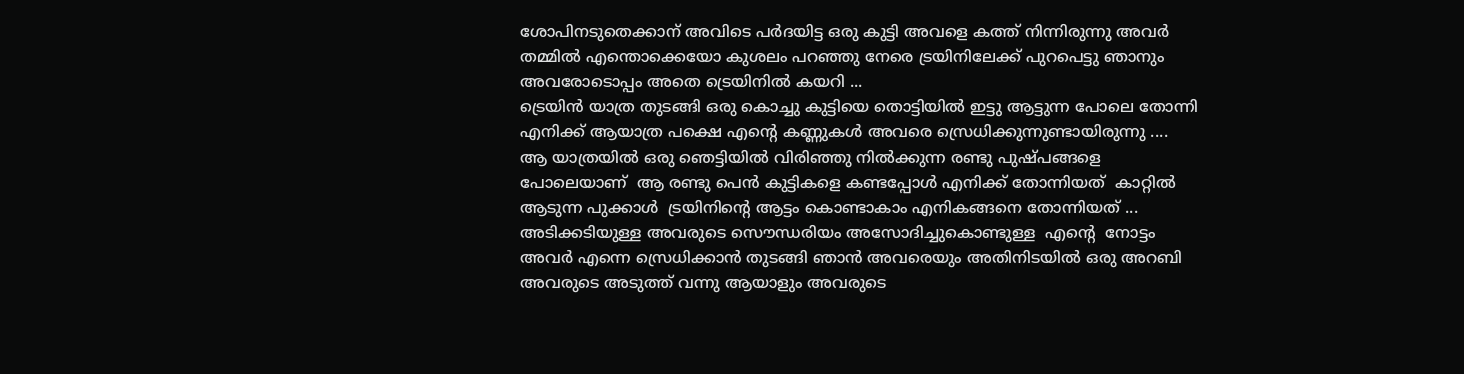ശോപിനടുതെക്കാന് അവിടെ പര്‍ദയിട്ട ഒരു കുട്ടി അവളെ കത്ത് നിന്നിരുന്നു അവര്‍ തമ്മില്‍ എന്തൊക്കെയോ കുശലം പറഞ്ഞു നേരെ ട്രയിനിലേക്ക് പുറപെട്ടു ഞാനും അവരോടൊപ്പം അതെ ട്രെയിനില്‍ കയറി ...
ട്രെയിന്‍ യാത്ര തുടങ്ങി ഒരു കൊച്ചു കുട്ടിയെ തൊട്ടിയില്‍ ഇട്ടു ആട്ടുന്ന പോലെ തോന്നി എനിക്ക് ആയാത്ര പക്ഷെ എന്റെ കണ്ണുകള്‍ അവരെ സ്രെധിക്കുന്നുണ്ടായിരുന്നു ....
ആ യാത്രയില്‍ ഒരു ഞെട്ടിയില്‍ വിരിഞ്ഞു നില്‍ക്കുന്ന രണ്ടു പുഷ്പങ്ങളെ പോലെയാണ്  ആ രണ്ടു പെന്‍ കുട്ടികളെ കണ്ടപ്പോള്‍ എനിക്ക് തോന്നിയത്  കാറ്റില്‍ ആടുന്ന പുക്കാള്‍  ട്രയിനിന്റെ ആട്ടം കൊണ്ടാകാം എനികങ്ങനെ തോന്നിയത് ...
അടിക്കടിയുള്ള അവരുടെ സൌന്ധരിയം അസോദിച്ചുകൊണ്ടുള്ള  എന്റെ  നോട്ടം അവര്‍ എന്നെ സ്രെധിക്കാന്‍ തുടങ്ങി ഞാന്‍ അവരെയും അതിനിടയില്‍ ഒരു അറബി അവരുടെ അടുത്ത് വന്നു ആയാളും അവരുടെ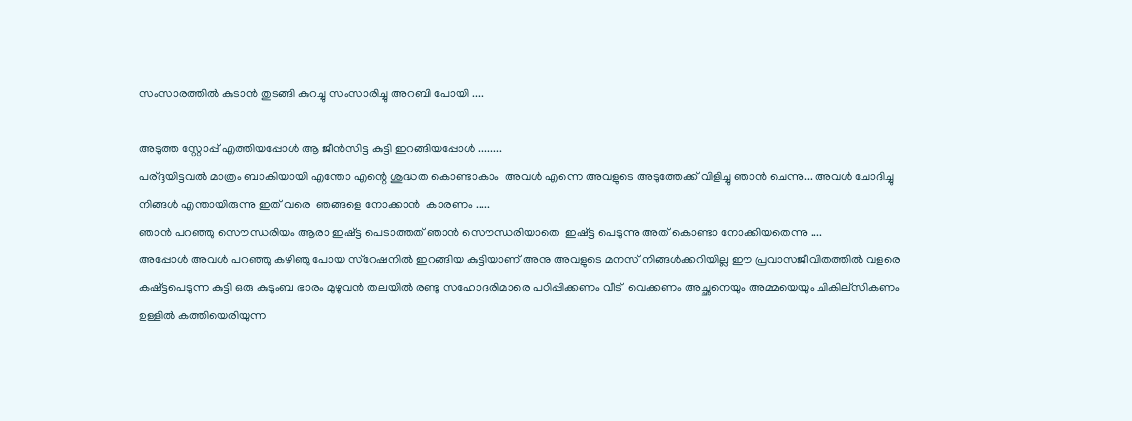സംസാരത്തില്‍ കുടാന്‍ തുടങ്ങി കുറച്ചു സംസാരിച്ചു അറബി പോയി ....

അടുത്ത സ്റ്റോപ്പ്‌ എത്തിയപ്പോള്‍ ആ ജീന്‍സിട്ട കുട്ടി ഇറങ്ങിയപ്പോള്‍ ........
പര്ദ്ദയിട്ടവല്‍ മാത്രം ബാകിയായി എന്തോ എന്റെ ശുദ്ധത കൊണ്ടാകാം  അവള്‍ എന്നെ അവളുടെ അടുത്തേക്ക് വിളിച്ചു ഞാന്‍ ചെന്നു... അവള്‍ ചോദിച്ചു നിങ്ങള്‍ എന്തായിരുന്നു ഇത് വരെ  ഞങ്ങളെ നോക്കാന്‍  കാരണം .....
ഞാന്‍ പറഞ്ഞു സൌന്ധരിയം ആരാ ഇഷ്ട്ട പെടാത്തത് ഞാന്‍ സൌന്ധരിയാതെ  ഇഷ്ട്ട പെടുന്നു അത് കൊണ്ടാ നോക്കിയതെന്നു ....
അപ്പോള്‍ അവള്‍ പറഞ്ഞു കഴിഞു പോയ സ്റേഷനില്‍ ഇറങ്ങിയ കുട്ടിയാണ് അനു അവളുടെ മനസ് നിങ്ങള്‍ക്കറിയില്ല ഈ പ്രവാസജീവിതത്തില്‍ വളരെ കഷ്ട്ടപെടുന്ന കുട്ടി ഒരു കുടുംബ ഭാരം മുഴുവന്‍ തലയില്‍ രണ്ടു സഹോദരിമാരെ പഠിപ്പിക്കണം വീട്  വെക്കണം അച്ഛനെയും അമ്മയെയും ചികില്സികണം ഉള്ളില്‍ കത്തിയെരിയുന്ന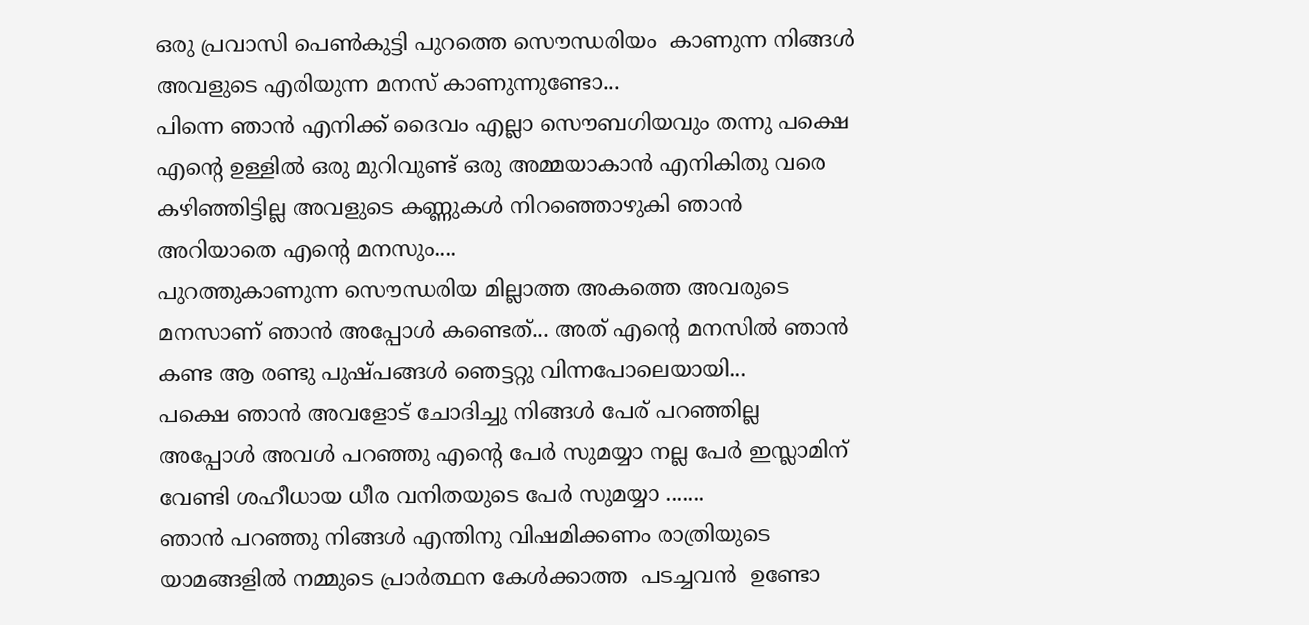ഒരു പ്രവാസി പെണ്‍കുട്ടി പുറത്തെ സൌന്ധരിയം  കാണുന്ന നിങ്ങള്‍ അവളുടെ എരിയുന്ന മനസ് കാണുന്നുണ്ടോ...
പിന്നെ ഞാന്‍ എനിക്ക് ദൈവം എല്ലാ സൌബഗിയവും തന്നു പക്ഷെ എന്റെ ഉള്ളില്‍ ഒരു മുറിവുണ്ട് ഒരു അമ്മയാകാന്‍ എനികിതു വരെ  കഴിഞ്ഞിട്ടില്ല അവളുടെ കണ്ണുകള്‍ നിറഞ്ഞൊഴുകി ഞാന്‍ അറിയാതെ എന്റെ മനസും....
പുറത്തുകാണുന്ന സൌന്ധരിയ മില്ലാത്ത അകത്തെ അവരുടെ മനസാണ് ഞാന്‍ അപ്പോള്‍ കണ്ടെത്... അത് എന്റെ മനസില്‍ ഞാന്‍ കണ്ട ആ രണ്ടു പുഷ്പങ്ങള്‍ ഞെട്ടറ്റു‌ വിന്നപോലെയായി...
പക്ഷെ ഞാന്‍ അവളോട്‌ ചോദിച്ചു നിങ്ങള്‍ പേര് പറഞ്ഞില്ല അപ്പോള്‍ അവള്‍ പറഞ്ഞു എന്റെ പേര്‍ സുമയ്യാ നല്ല പേര്‍ ഇസ്ലാമിന് വേണ്ടി ശഹീധായ ധീര വനിതയുടെ പേര്‍ സുമയ്യാ .......
ഞാന്‍ പറഞ്ഞു നിങ്ങള്‍ എന്തിനു വിഷമിക്കണം രാത്രിയുടെ യാമങ്ങളില്‍ നമ്മുടെ പ്രാര്‍ത്ഥന കേള്‍ക്കാത്ത  പടച്ചവന്‍  ഉണ്ടോ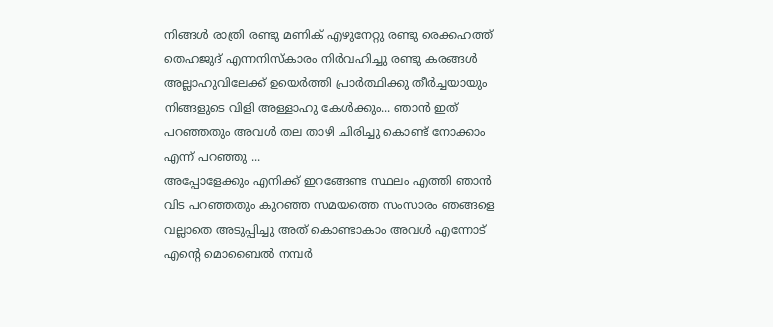നിങ്ങള്‍ രാത്രി രണ്ടു മണിക് എഴുനേറ്റു രണ്ടു രെക്കഹത്ത്  തെഹജുദ്‌ എന്നനിസ്കാരം നിര്‍വഹിച്ചു രണ്ടു കരങ്ങള്‍ അല്ലാഹുവിലേക്ക് ഉയെര്‍ത്തി പ്രാര്‍ത്ഥിക്കു തീര്‍ച്ചയായും നിങ്ങളുടെ വിളി അള്ളാഹു കേള്‍ക്കും... ഞാന്‍ ഇത് പറഞ്ഞതും അവള്‍ തല താഴി ചിരിച്ചു കൊണ്ട് നോക്കാം എന്ന് പറഞ്ഞു ...
അപ്പോളേക്കും എനിക്ക് ഇറങ്ങേണ്ട സ്ഥലം എത്തി ഞാന്‍ വിട പറഞ്ഞതും കുറഞ്ഞ സമയത്തെ സംസാരം ഞങ്ങളെ വല്ലാതെ അടുപ്പിച്ചു അത് കൊണ്ടാകാം അവള്‍ എന്നോട് എന്റെ മൊബൈല്‍ നമ്പര്‍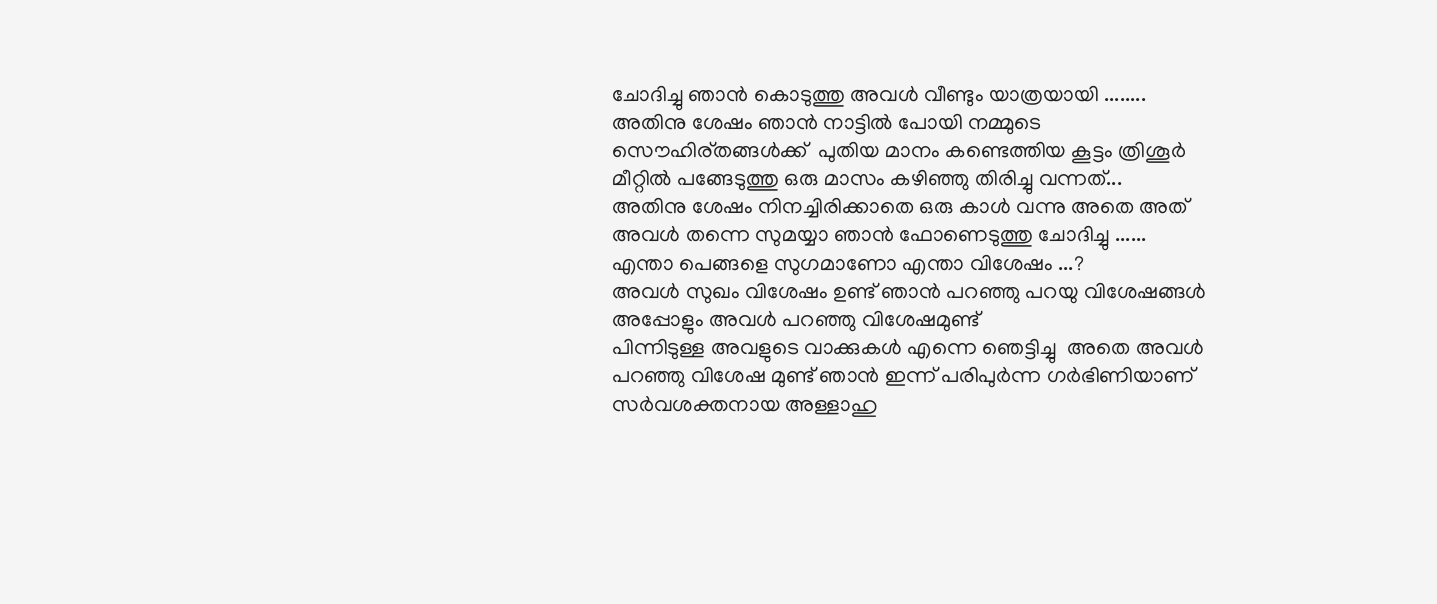ചോദിച്ചു ഞാന്‍ കൊടുത്തു അവള്‍ വീണ്ടും യാത്രയായി ........
അതിനു ശേഷം ഞാന്‍ നാട്ടില്‍ പോയി നമ്മുടെ സൌഹിര്തങ്ങള്‍ക്ക്  പുതിയ മാനം കണ്ടെത്തിയ കൂട്ടം ത്രിശൂര്‍ മീറ്റില്‍ പങ്ങേടുത്തു ഒരു മാസം കഴിഞ്ഞു തിരിച്ചു വന്നത്...
അതിനു ശേഷം നിനച്ചിരിക്കാതെ ഒരു കാള്‍ വന്നു അതെ അത് അവള്‍ തന്നെ സുമയ്യാ ഞാന്‍ ഫോണെടുത്തു ചോദിച്ചു ......
എന്താ പെങ്ങളെ സുഗമാണോ എന്താ വിശേഷം ...?
അവള്‍ സുഖം വിശേഷം ഉണ്ട് ഞാന്‍ പറഞ്ഞു പറയു വിശേഷങ്ങള്‍ അപ്പോളും അവള്‍ പറഞ്ഞു വിശേഷമുണ്ട്
പിന്നിടുള്ള അവളുടെ വാക്കുകള്‍ എന്നെ ഞെട്ടിച്ചു  അതെ അവള്‍ പറഞ്ഞു വിശേഷ മുണ്ട് ഞാന്‍ ഇന്ന് പരിപുര്‍ന്ന ഗര്‍ഭിണിയാണ് സര്‍വശക്തനായ അള്ളാഹു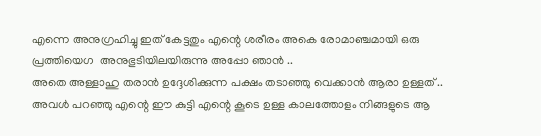എന്നെ അനുഗ്രഹിച്ചു ഇത് കേട്ടതും എന്റെ ശരീരം അകെ രോമാഞ്ചമായി ഒരു പ്രത്തിയെഗ  അനുഭുടിയിലയിരുന്നു അപ്പോ ഞാന്‍ ..
അതെ അള്ളാഹു തരാന്‍ ഉദ്ദേശിക്കുന്ന പക്ഷം തടാഞ്ഞു വെക്കാന്‍ ആരാ ഉള്ളത് ..
അവള്‍ പറഞ്ഞു എന്റെ ഈ കുട്ടി എന്റെ കൂടെ ഉള്ള കാലത്തോളം നിങ്ങളുടെ ആ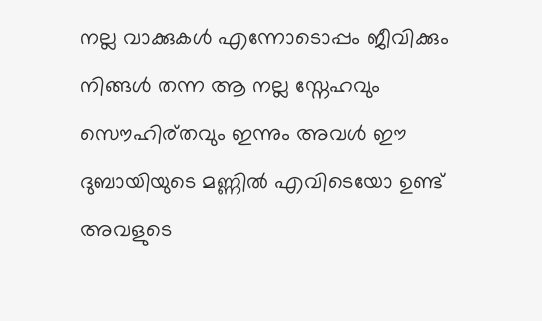നല്ല വാക്കുകള്‍ എന്നോടൊപ്പം ജീവിക്കും നിങ്ങള്‍ തന്ന ആ നല്ല സ്നേഹവും സൌഹിര്തവും ഇന്നും അവള്‍ ഈ ദുബായിയുടെ മണ്ണില്‍ എവിടെയോ ഉണ്ട് അവളുടെ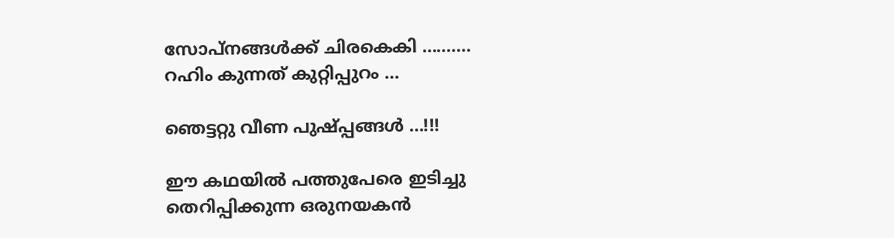സോപ്നങ്ങള്‍ക്ക് ചിരകെകി ..........
റഹിം കുന്നത് കുറ്റിപ്പുറം ...

ഞെട്ടറ്റു വീണ പുഷ്പ്പങ്ങള്‍ ...!!!

ഈ കഥയില്‍ പത്തുപേരെ ഇടിച്ചു തെറിപ്പിക്കുന്ന ഒരുനയകന്‍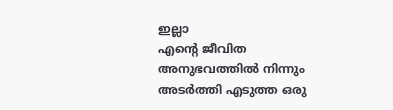ഇല്ലാ
എന്റെ ജീവിത അനുഭവത്തില്‍ നിന്നും അടര്‍ത്തി എടുത്ത ഒരു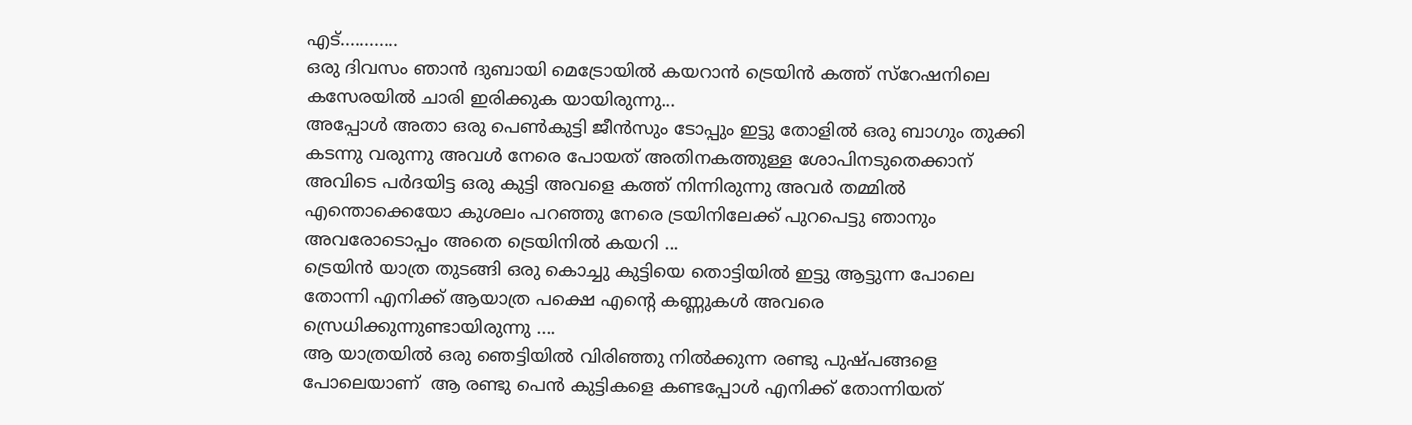എട്............
ഒരു ദിവസം ഞാന്‍ ദുബായി മെട്രോയില്‍ കയറാന്‍ ട്രെയിന്‍ കത്ത് സ്റേഷനിലെ കസേരയില്‍ ചാരി ഇരിക്കുക യായിരുന്നു...
അപ്പോള്‍ അതാ ഒരു പെണ്‍കുട്ടി ജീന്‍സും ടോപ്പും ഇട്ടു തോളില്‍ ഒരു ബാഗും തുക്കി കടന്നു വരുന്നു അവള്‍ നേരെ പോയത് അതിനകത്തുള്ള ശോപിനടുതെക്കാന് അവിടെ പര്‍ദയിട്ട ഒരു കുട്ടി അവളെ കത്ത് നിന്നിരുന്നു അവര്‍ തമ്മില്‍ എന്തൊക്കെയോ കുശലം പറഞ്ഞു നേരെ ട്രയിനിലേക്ക് പുറപെട്ടു ഞാനും അവരോടൊപ്പം അതെ ട്രെയിനില്‍ കയറി ...
ട്രെയിന്‍ യാത്ര തുടങ്ങി ഒരു കൊച്ചു കുട്ടിയെ തൊട്ടിയില്‍ ഇട്ടു ആട്ടുന്ന പോലെ തോന്നി എനിക്ക് ആയാത്ര പക്ഷെ എന്റെ കണ്ണുകള്‍ അവരെ സ്രെധിക്കുന്നുണ്ടായിരുന്നു ....
ആ യാത്രയില്‍ ഒരു ഞെട്ടിയില്‍ വിരിഞ്ഞു നില്‍ക്കുന്ന രണ്ടു പുഷ്പങ്ങളെ പോലെയാണ്  ആ രണ്ടു പെന്‍ കുട്ടികളെ കണ്ടപ്പോള്‍ എനിക്ക് തോന്നിയത്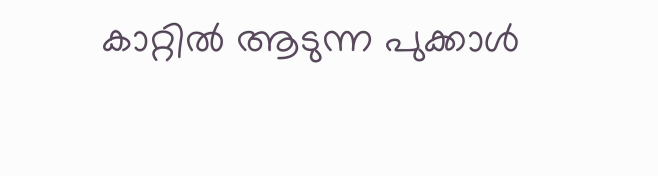കാറ്റില്‍ ആടുന്ന പുക്കാള്‍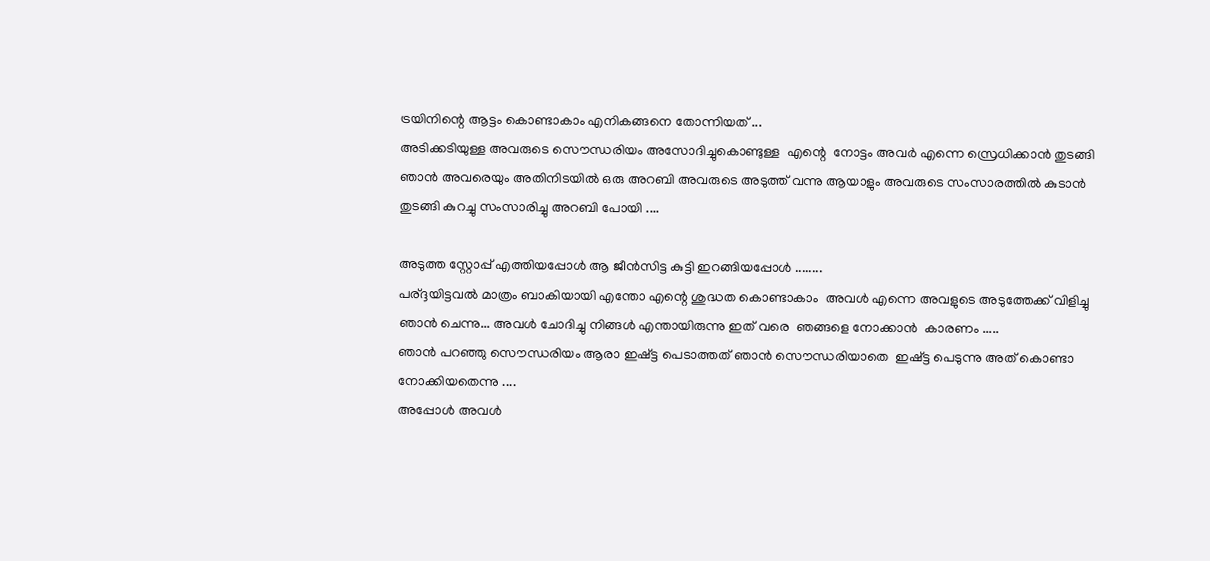ട്രയിനിന്റെ ആട്ടം കൊണ്ടാകാം എനികങ്ങനെ തോന്നിയത് ...
അടിക്കടിയുള്ള അവരുടെ സൌന്ധരിയം അസോദിച്ചുകൊണ്ടുള്ള  എന്റെ  നോട്ടം അവര്‍ എന്നെ സ്രെധിക്കാന്‍ തുടങ്ങി ഞാന്‍ അവരെയും അതിനിടയില്‍ ഒരു അറബി അവരുടെ അടുത്ത് വന്നു ആയാളും അവരുടെ സംസാരത്തില്‍ കുടാന്‍ തുടങ്ങി കുറച്ചു സംസാരിച്ചു അറബി പോയി ....

അടുത്ത സ്റ്റോപ്പ്‌ എത്തിയപ്പോള്‍ ആ ജീന്‍സിട്ട കുട്ടി ഇറങ്ങിയപ്പോള്‍ ........
പര്ദ്ദയിട്ടവല്‍ മാത്രം ബാകിയായി എന്തോ എന്റെ ശുദ്ധത കൊണ്ടാകാം  അവള്‍ എന്നെ അവളുടെ അടുത്തേക്ക് വിളിച്ചു ഞാന്‍ ചെന്നു... അവള്‍ ചോദിച്ചു നിങ്ങള്‍ എന്തായിരുന്നു ഇത് വരെ  ഞങ്ങളെ നോക്കാന്‍  കാരണം .....
ഞാന്‍ പറഞ്ഞു സൌന്ധരിയം ആരാ ഇഷ്ട്ട പെടാത്തത് ഞാന്‍ സൌന്ധരിയാതെ  ഇഷ്ട്ട പെടുന്നു അത് കൊണ്ടാ നോക്കിയതെന്നു ....
അപ്പോള്‍ അവള്‍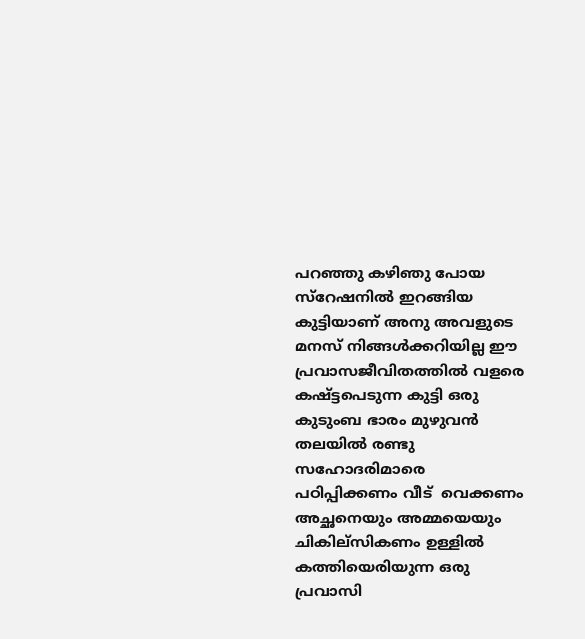പറഞ്ഞു കഴിഞു പോയ സ്റേഷനില്‍ ഇറങ്ങിയ കുട്ടിയാണ് അനു അവളുടെ മനസ് നിങ്ങള്‍ക്കറിയില്ല ഈ പ്രവാസജീവിതത്തില്‍ വളരെ കഷ്ട്ടപെടുന്ന കുട്ടി ഒരു കുടുംബ ഭാരം മുഴുവന്‍ തലയില്‍ രണ്ടു സഹോദരിമാരെ പഠിപ്പിക്കണം വീട്  വെക്കണം അച്ഛനെയും അമ്മയെയും ചികില്സികണം ഉള്ളില്‍ കത്തിയെരിയുന്ന ഒരു പ്രവാസി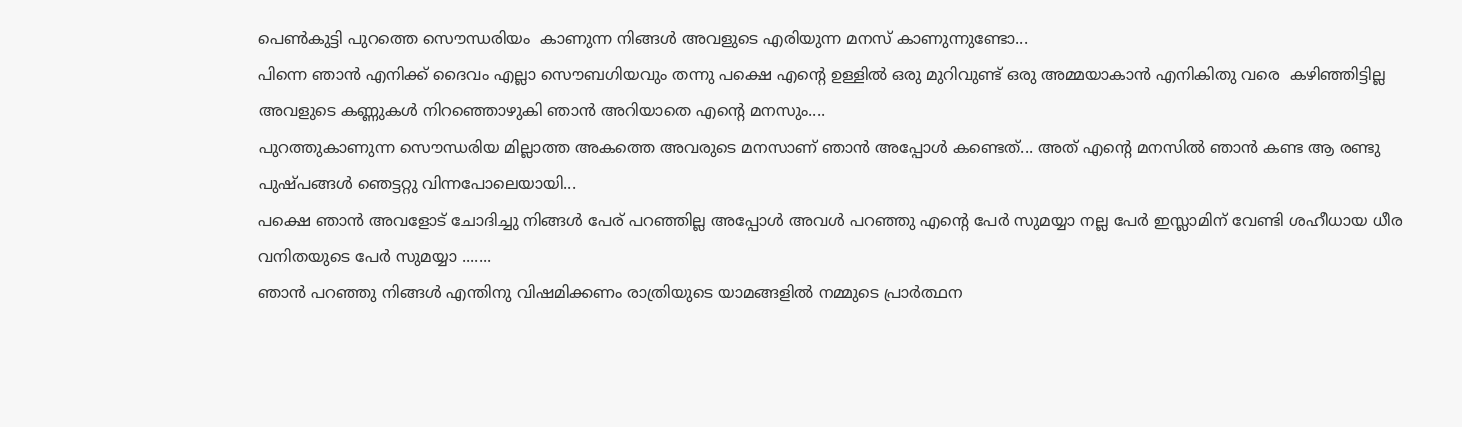പെണ്‍കുട്ടി പുറത്തെ സൌന്ധരിയം  കാണുന്ന നിങ്ങള്‍ അവളുടെ എരിയുന്ന മനസ് കാണുന്നുണ്ടോ...
പിന്നെ ഞാന്‍ എനിക്ക് ദൈവം എല്ലാ സൌബഗിയവും തന്നു പക്ഷെ എന്റെ ഉള്ളില്‍ ഒരു മുറിവുണ്ട് ഒരു അമ്മയാകാന്‍ എനികിതു വരെ  കഴിഞ്ഞിട്ടില്ല അവളുടെ കണ്ണുകള്‍ നിറഞ്ഞൊഴുകി ഞാന്‍ അറിയാതെ എന്റെ മനസും....
പുറത്തുകാണുന്ന സൌന്ധരിയ മില്ലാത്ത അകത്തെ അവരുടെ മനസാണ് ഞാന്‍ അപ്പോള്‍ കണ്ടെത്... അത് എന്റെ മനസില്‍ ഞാന്‍ കണ്ട ആ രണ്ടു പുഷ്പങ്ങള്‍ ഞെട്ടറ്റു‌ വിന്നപോലെയായി...
പക്ഷെ ഞാന്‍ അവളോട്‌ ചോദിച്ചു നിങ്ങള്‍ പേര് പറഞ്ഞില്ല അപ്പോള്‍ അവള്‍ പറഞ്ഞു എന്റെ പേര്‍ സുമയ്യാ നല്ല പേര്‍ ഇസ്ലാമിന് വേണ്ടി ശഹീധായ ധീര വനിതയുടെ പേര്‍ സുമയ്യാ .......
ഞാന്‍ പറഞ്ഞു നിങ്ങള്‍ എന്തിനു വിഷമിക്കണം രാത്രിയുടെ യാമങ്ങളില്‍ നമ്മുടെ പ്രാര്‍ത്ഥന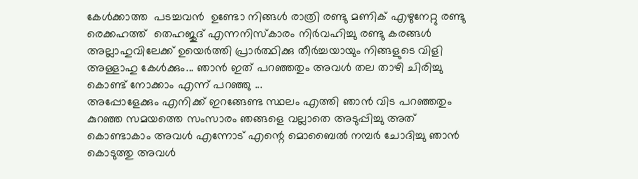കേള്‍ക്കാത്ത  പടച്ചവന്‍  ഉണ്ടോ നിങ്ങള്‍ രാത്രി രണ്ടു മണിക് എഴുനേറ്റു രണ്ടു രെക്കഹത്ത്  തെഹജുദ്‌ എന്നനിസ്കാരം നിര്‍വഹിച്ചു രണ്ടു കരങ്ങള്‍ അല്ലാഹുവിലേക്ക് ഉയെര്‍ത്തി പ്രാര്‍ത്ഥിക്കു തീര്‍ച്ചയായും നിങ്ങളുടെ വിളി അള്ളാഹു കേള്‍ക്കും... ഞാന്‍ ഇത് പറഞ്ഞതും അവള്‍ തല താഴി ചിരിച്ചു കൊണ്ട് നോക്കാം എന്ന് പറഞ്ഞു ...
അപ്പോളേക്കും എനിക്ക് ഇറങ്ങേണ്ട സ്ഥലം എത്തി ഞാന്‍ വിട പറഞ്ഞതും കുറഞ്ഞ സമയത്തെ സംസാരം ഞങ്ങളെ വല്ലാതെ അടുപ്പിച്ചു അത് കൊണ്ടാകാം അവള്‍ എന്നോട് എന്റെ മൊബൈല്‍ നമ്പര്‍ ചോദിച്ചു ഞാന്‍ കൊടുത്തു അവള്‍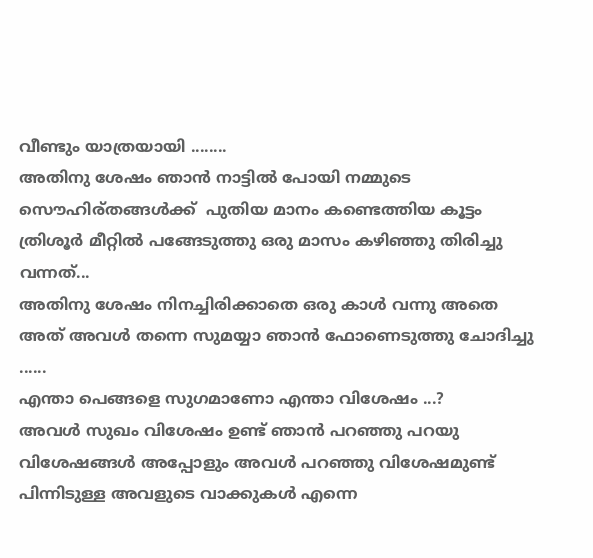വീണ്ടും യാത്രയായി ........
അതിനു ശേഷം ഞാന്‍ നാട്ടില്‍ പോയി നമ്മുടെ സൌഹിര്തങ്ങള്‍ക്ക്  പുതിയ മാനം കണ്ടെത്തിയ കൂട്ടം ത്രിശൂര്‍ മീറ്റില്‍ പങ്ങേടുത്തു ഒരു മാസം കഴിഞ്ഞു തിരിച്ചു വന്നത്...
അതിനു ശേഷം നിനച്ചിരിക്കാതെ ഒരു കാള്‍ വന്നു അതെ അത് അവള്‍ തന്നെ സുമയ്യാ ഞാന്‍ ഫോണെടുത്തു ചോദിച്ചു ......
എന്താ പെങ്ങളെ സുഗമാണോ എന്താ വിശേഷം ...?
അവള്‍ സുഖം വിശേഷം ഉണ്ട് ഞാന്‍ പറഞ്ഞു പറയു വിശേഷങ്ങള്‍ അപ്പോളും അവള്‍ പറഞ്ഞു വിശേഷമുണ്ട്
പിന്നിടുള്ള അവളുടെ വാക്കുകള്‍ എന്നെ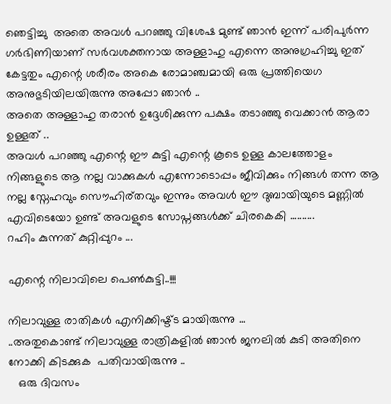ഞെട്ടിച്ചു  അതെ അവള്‍ പറഞ്ഞു വിശേഷ മുണ്ട് ഞാന്‍ ഇന്ന് പരിപുര്‍ന്ന ഗര്‍ഭിണിയാണ് സര്‍വശക്തനായ അള്ളാഹു എന്നെ അനുഗ്രഹിച്ചു ഇത് കേട്ടതും എന്റെ ശരീരം അകെ രോമാഞ്ചമായി ഒരു പ്രത്തിയെഗ  അനുഭുടിയിലയിരുന്നു അപ്പോ ഞാന്‍ ..
അതെ അള്ളാഹു തരാന്‍ ഉദ്ദേശിക്കുന്ന പക്ഷം തടാഞ്ഞു വെക്കാന്‍ ആരാ ഉള്ളത് ..
അവള്‍ പറഞ്ഞു എന്റെ ഈ കുട്ടി എന്റെ കൂടെ ഉള്ള കാലത്തോളം നിങ്ങളുടെ ആ നല്ല വാക്കുകള്‍ എന്നോടൊപ്പം ജീവിക്കും നിങ്ങള്‍ തന്ന ആ നല്ല സ്നേഹവും സൌഹിര്തവും ഇന്നും അവള്‍ ഈ ദുബായിയുടെ മണ്ണില്‍ എവിടെയോ ഉണ്ട് അവളുടെ സോപ്നങ്ങള്‍ക്ക് ചിരകെകി ..........
റഹിം കുന്നത് കുറ്റിപ്പുറം ...

എന്റെ നിലാവിലെ പെണ്‍കുട്ടി..!!!

നിലാവുള്ള രാതികള്‍ എനിക്കിഷ്ട്ട മായിരുന്നു ...
..അതുകൊണ്ട് നിലാവുള്ള രാത്രികളില്‍ ഞാന്‍ ജനലില്‍ കുടി അതിനെ നോക്കി കിടക്കുക  പതിവായിരുന്നു ..
   ഒരു ദിവസം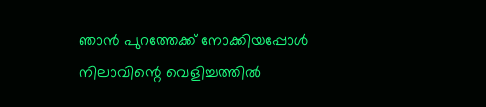ഞാന്‍ പുറത്തേക്ക് നോക്കിയപ്പോള്‍ നിലാവിന്റെ വെളിച്ചത്തില്‍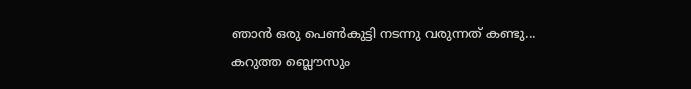ഞാന്‍ ഒരു പെണ്‍കുട്ടി നടന്നു വരുന്നത് കണ്ടു...
കറുത്ത ബ്ലൌസും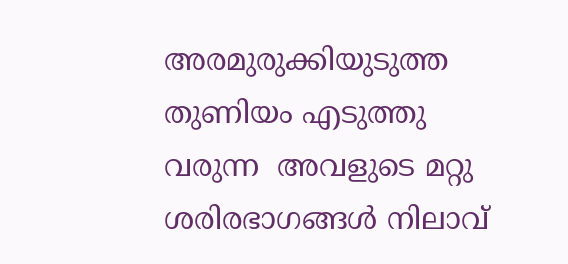അരമുരുക്കിയുടുത്ത തുണിയം എടുത്തു വരുന്ന  അവളുടെ മറ്റു ശരിരഭാഗങ്ങള്‍ നിലാവ്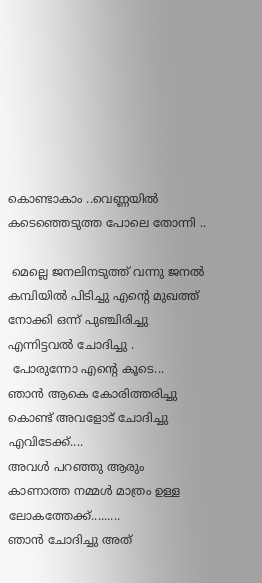കൊണ്ടാകാം ..വെണ്ണയില്‍ കടെഞ്ഞെടുത്ത പോലെ തോന്നി ..

 മെല്ലെ ജനലിനടുത്ത് വന്നു ജനല്‍ കമ്പിയില്‍ പിടിച്ചു എന്റെ മുഖത്ത് നോക്കി ഒന്ന് പുഞ്ചിരിച്ചു  എന്നിട്ടവല്‍ ചോദിച്ചു .
 പോരുന്നോ എന്റെ കൂടെ...
ഞാന്‍ ആകെ കോരിത്തരിച്ചു  കൊണ്ട് അവളോട്‌ ചോദിച്ചു എവിടേക്ക്....
അവള്‍ പറഞ്ഞു ആരും കാണാത്ത നമ്മള്‍ മാത്രം ഉള്ള ലോകത്തേക്ക്.........
ഞാന്‍ ചോദിച്ചു അത്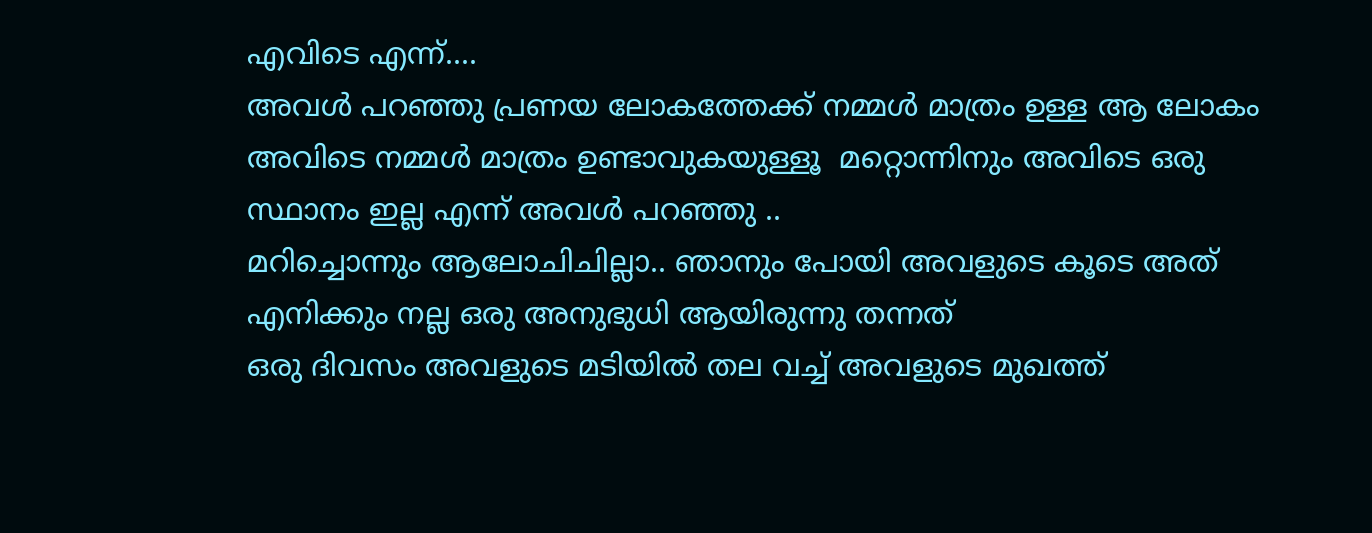എവിടെ എന്ന്....
അവള്‍ പറഞ്ഞു പ്രണയ ലോകത്തേക്ക് നമ്മള്‍ മാത്രം ഉള്ള ആ ലോകം അവിടെ നമ്മള്‍ മാത്രം ഉണ്ടാവുകയുള്ളൂ  മറ്റൊന്നിനും അവിടെ ഒരു സ്ഥാനം ഇല്ല എന്ന് അവള്‍ പറഞ്ഞു ..
മറിച്ചൊന്നും ആലോചിചില്ലാ.. ഞാനും പോയി അവളുടെ കൂടെ അത് എനിക്കും നല്ല ഒരു അനുഭുധി ആയിരുന്നു തന്നത്
ഒരു ദിവസം അവളുടെ മടിയില്‍ തല വച്ച് അവളുടെ മുഖത്ത്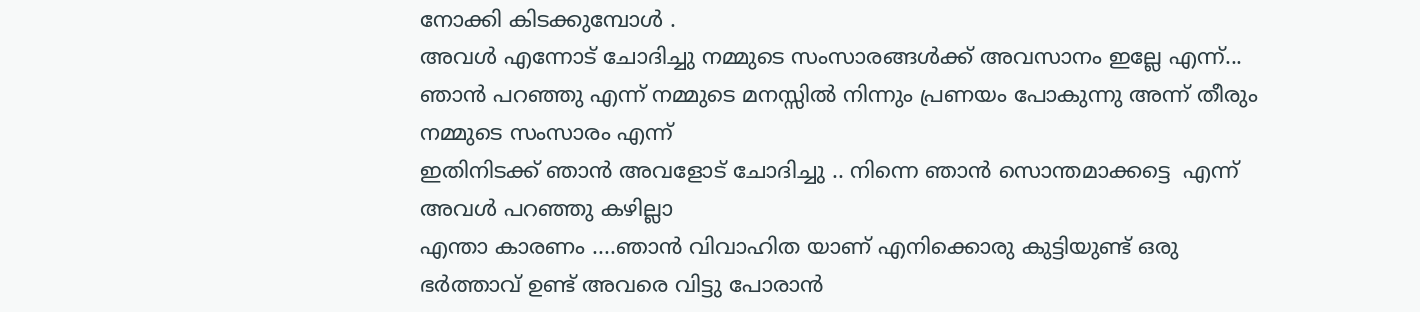നോക്കി കിടക്കുമ്പോള്‍ .
അവള്‍ എന്നോട് ചോദിച്ചു നമ്മുടെ സംസാരങ്ങള്‍ക്ക് അവസാനം ഇല്ലേ എന്ന്...
ഞാന്‍ പറഞ്ഞു എന്ന് നമ്മുടെ മനസ്സില്‍ നിന്നും പ്രണയം പോകുന്നു അന്ന് തീരും നമ്മുടെ സംസാരം എന്ന്
ഇതിനിടക്ക്‌ ഞാന്‍ അവളോട്‌ ചോദിച്ചു .. നിന്നെ ഞാന്‍ സൊന്തമാക്കട്ടെ  എന്ന്  അവള്‍ പറഞ്ഞു കഴില്ലാ
എന്താ കാരണം ....ഞാന്‍ വിവാഹിത യാണ് എനിക്കൊരു കുട്ടിയുണ്ട് ഒരു ഭര്‍ത്താവ് ഉണ്ട് അവരെ വിട്ടു പോരാന്‍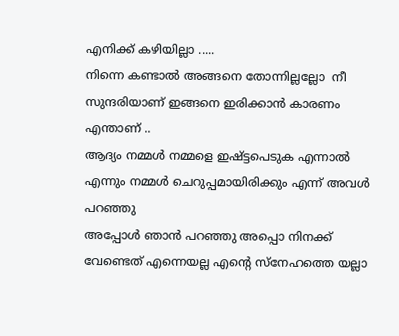എനിക്ക് കഴിയില്ലാ .....
നിന്നെ കണ്ടാല്‍ അങ്ങനെ തോന്നില്ലല്ലോ  നീ സുന്ദരിയാണ് ഇങ്ങനെ ഇരിക്കാന്‍ കാരണം എന്താണ് ..
ആദ്യം നമ്മള്‍ നമ്മളെ ഇഷ്ട്ടപെടുക എന്നാല്‍ എന്നും നമ്മള്‍ ചെറുപ്പമായിരിക്കും എന്ന് അവള്‍ പറഞ്ഞു
അപ്പോള്‍ ഞാന്‍ പറഞ്ഞു അപ്പൊ നിനക്ക് വേണ്ടെത് എന്നെയല്ല എന്റെ സ്നേഹത്തെ യല്ലാ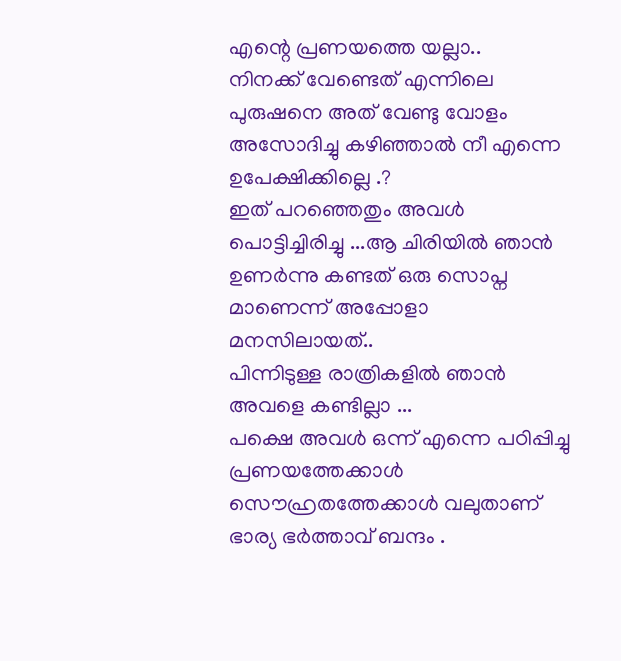എന്റെ പ്രണയത്തെ യല്ലാ..
നിനക്ക് വേണ്ടെത് എന്നിലെ പുരുഷനെ അത് വേണ്ടു വോളം അസോദിച്ചു കഴിഞ്ഞാല്‍ നീ എന്നെ ഉപേക്ഷിക്കില്ലെ .?
ഇത് പറഞ്ഞെതും അവള്‍ പൊട്ടിച്ചിരിച്ചു ...ആ ചിരിയില്‍ ഞാന്‍ ഉണര്‍ന്നു കണ്ടത് ഒരു സൊപ്ന മാണെന്ന് അപ്പോളാ മനസിലായത്..
പിന്നിടുള്ള രാത്രികളില്‍ ഞാന്‍ അവളെ കണ്ടില്ലാ ...
പക്ഷെ അവള്‍ ഒന്ന് എന്നെ പഠിപ്പിച്ചു പ്രണയത്തേക്കാള്‍ സൌഹ്രതത്തേക്കാള്‍ വലുതാണ്‌ ഭാര്യ ഭര്‍ത്താവ് ബന്ദം .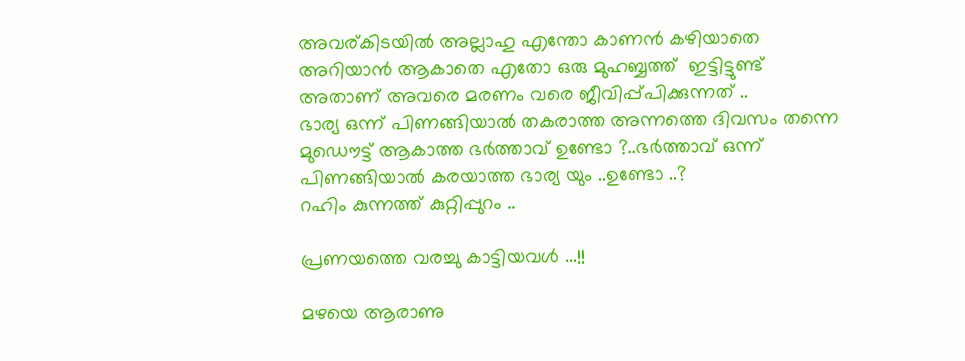അവര്കിടയില്‍ അല്ലാഹു എന്തോ കാണന്‍ കഴിയാതെ അറിയാന്‍ ആകാതെ എതോ ഒരു മുഹബ്ബത്ത്  ഇട്ടിട്ടുണ്ട്  അതാണ്‌ അവരെ മരണം വരെ ജീവിപ്പ്പിക്കുന്നത് ..
ഭാര്യ ഒന്ന് പിണങ്ങിയാല്‍ തകരാത്ത അന്നത്തെ ദിവസം തന്നെ മുഡൌട്ട് ആകാത്ത ഭര്‍ത്താവ് ഉണ്ടോ ?..ഭര്‍ത്താവ് ഒന്ന് പിണങ്ങിയാല്‍ കരയാത്ത ഭാര്യ യും ..ഉണ്ടോ ..?
റഹിം കുന്നത്ത് കുറ്റിപ്പുറം ..

പ്രണയത്തെ വരച്ചു കാട്ടിയവള്‍ ...!!

മഴയെ ആരാണു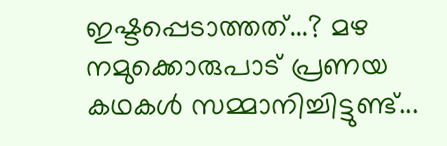ഇഷ്ടപ്പെടാത്തത്...? മഴ  നമുക്കൊരുപാട് പ്രണയ കഥകള്‍ സമ്മാനിച്ചിട്ടുണ്ട്...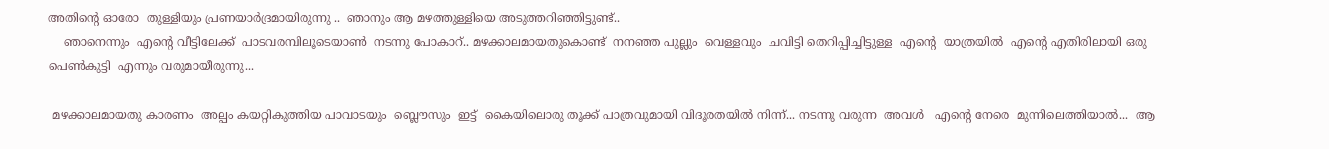അതിന്‍റെ ഓരോ  തുള്ളിയും പ്രണയാര്‍ദ്രമായിരുന്നു ..  ഞാനും ആ മഴത്തുള്ളിയെ അടുത്തറിഞ്ഞിട്ടുണ്ട്..
    ഞാനെന്നും  എന്‍റെ വീട്ടിലേക്ക്  പാടവരമ്പിലൂടെയാണ്‍  നടന്നു പോകാറ്.. മഴക്കാലമായതുകൊണ്ട്  നനഞ്ഞ പുല്ലും  വെള്ളവും  ചവിട്ടി തെറിപ്പിച്ചിട്ടുള്ള  എന്‍റെ  യാത്രയില്‍  എന്‍റെ എതിരിലായി ഒരു പെണ്‍കുട്ടി  എന്നും വരുമായീരുന്നു...

 മഴക്കാലമായതു കാരണം  അല്പം കയറ്റികുത്തിയ പാവാടയും  ബ്ലൌസും  ഇട്ട്  കൈയിലൊരു തൂക്ക് പാത്രവുമായി വിദൂരതയില്‍ നിന്ന്... നടന്നു വരുന്ന  അവള്‍   എന്‍റെ നേരെ  മുന്നിലെത്തിയാല്‍...  ആ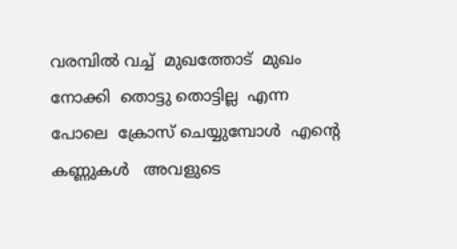വരമ്പില്‍ വച്ച്  മുഖത്തോട്  മുഖം  നോക്കി  തൊട്ടു തൊട്ടില്ല  എന്ന പോലെ  ക്രോസ് ചെയ്യുമ്പോള്‍  എന്‍റെ  കണ്ണുകള്‍   അവളുടെ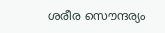ശരീര സൌന്ദര്യം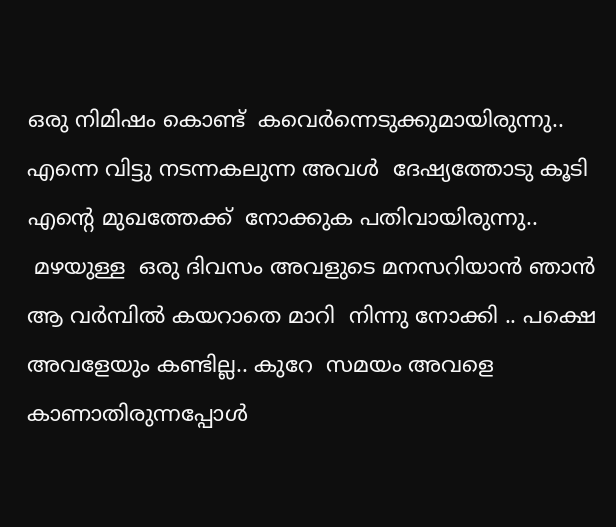ഒരു നിമിഷം കൊണ്ട്  കവെര്‍ന്നെടുക്കുമായിരുന്നു.. എന്നെ വിട്ടു നടന്നകലുന്ന അവള്‍  ദേഷ്യത്തോടു കൂടി എന്‍റെ മുഖത്തേക്ക്  നോക്കുക പതിവായിരുന്നു..
 മഴയുള്ള  ഒരു ദിവസം അവളുടെ മനസറിയാന്‍ ഞാന്‍ ആ വര്‍മ്പില്‍ കയറാതെ മാറി  നിന്നു നോക്കി .. പക്ഷെ  അവളേയും കണ്ടില്ല.. കുറേ  സമയം അവളെ കാണാതിരുന്നപ്പോള്‍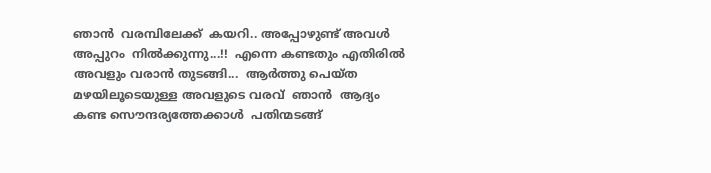ഞാന്‍  വരമ്പിലേക്ക്  കയറി.. അപ്പോഴുണ്ട് അവള്‍  അപ്പുറം  നില്‍ക്കുന്നു...!!  എന്നെ കണ്ടതും എതിരില്‍ അവളും വരാന്‍ തുടങ്ങി...  ആര്‍ത്തു പെയ്ത മഴയിലൂടെയുള്ള അവളുടെ വരവ്  ഞാന്‍  ആദ്യം  കണ്ട സൌന്ദര്യത്തേക്കാള്‍  പതിന്മടങ്ങ്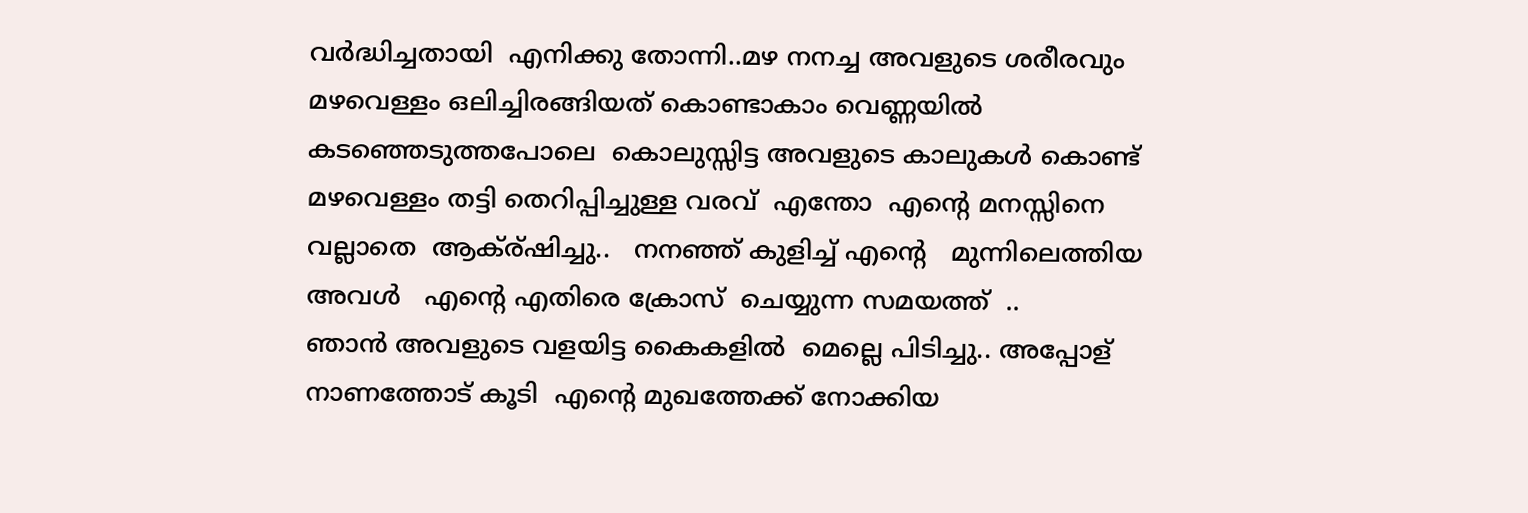വര്‍ദ്ധിച്ചതായി  എനിക്കു തോന്നി..മഴ നനച്ച അവളുടെ ശരീരവും മഴവെള്ളം ഒലിച്ചിരങ്ങിയത് കൊണ്ടാകാം വെണ്ണയില്‍ കടഞ്ഞെടുത്തപോലെ  കൊലുസ്സിട്ട അവളുടെ കാലുകള്‍ കൊണ്ട് മഴവെള്ളം തട്ടി തെറിപ്പിച്ചുള്ള വരവ്  എന്തോ  എന്‍റെ മനസ്സിനെ വല്ലാതെ  ആക്ര്ഷിച്ചു..   നനഞ്ഞ് കുളിച്ച് എന്‍റെ   മുന്നിലെത്തിയ  അവള്‍   എന്‍റെ എതിരെ ക്രോസ്  ചെയ്യുന്ന സമയത്ത്  ..
ഞാന്‍ അവളുടെ വളയിട്ട കൈകളില്‍  മെല്ലെ പിടിച്ചു.. അപ്പോള് നാണത്തോട് കൂടി  എന്‍റെ മുഖത്തേക്ക് നോക്കിയ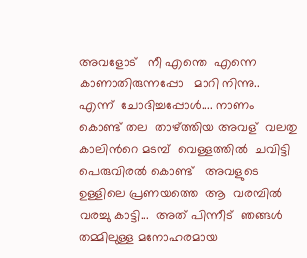അവളോട്   നീ എന്തെ  എന്നെ കാണാതിരുന്നപ്പോ   മാറി നിന്നു..  എന്ന്  ചോദിച്ചപ്പോള്‍.... നാണം കൊണ്ട് തല  താഴ്ത്തിയ അവള്  വലതു കാലിന്‍റെ മടമ്പ്  വെള്ളത്തില്‍  ചവിട്ടി പെരുവിരല്‍ കൊണ്ട്   അവളുടെ ഉള്ളിലെ പ്രണയത്തെ  ആ  വരമ്പില്‍ വരച്ചു കാട്ടി...  അത് പിന്നീട്  ഞങ്ങള്‍ തമ്മിലുള്ള മനോഹരമായ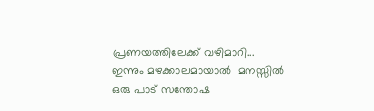പ്രണയത്തിലേക്ക് വഴിമാറി... ഇന്നും മഴക്കാലമായാല്‍  മനസ്സില്‍ ഒരു പാട് സന്തോഷ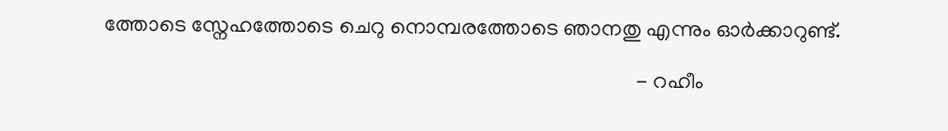ത്തോടെ സ്നേഹത്തോടെ ചെറു നൊമ്പരത്തോടെ ഞാനതു എന്നും ഓര്‍ക്കാറുണ്ട്.

                                                                                                   - റഹീം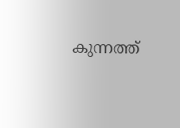കുന്നത്ത്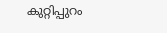കുറ്റിപ്പുറം